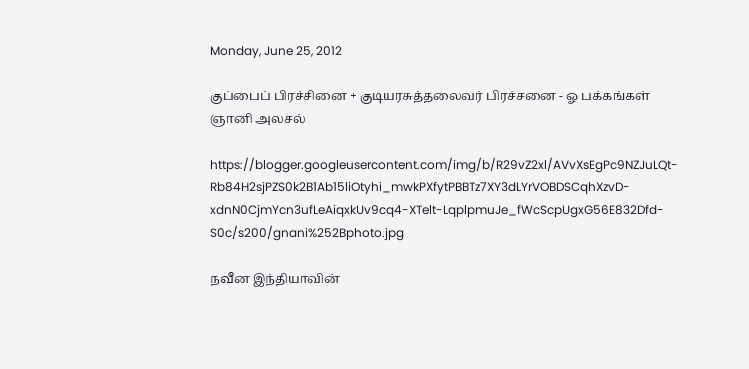Monday, June 25, 2012

குப்பைப் பிரச்சினை + குடியரசுத்தலைவர் பிரச்சனை - ஓ பக்கங்கள் ஞானி அலசல்

https://blogger.googleusercontent.com/img/b/R29vZ2xl/AVvXsEgPc9NZJuLQt-Rb84H2sjPZS0k2B1Ab15liOtyhi_mwkPXfytPBBTz7XY3dLYrVOBDSCqhXzvD-xdnN0CjmYcn3ufLeAiqxkUv9cq4-XTelt-LqplpmuJe_fWcScpUgxG56E832Dfd-S0c/s200/gnani%252Bphoto.jpg

நவீன இந்தியாவின்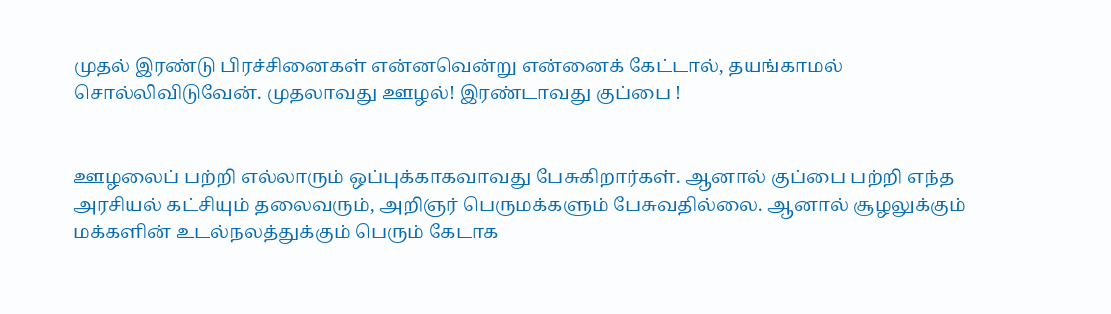முதல் இரண்டு பிரச்சினைகள் என்னவென்று என்னைக் கேட்டால், தயங்காமல் சொல்லிவிடுவேன். முதலாவது ஊழல்! இரண்டாவது குப்பை !


ஊழலைப் பற்றி எல்லாரும் ஒப்புக்காகவாவது பேசுகிறார்கள். ஆனால் குப்பை பற்றி எந்த அரசியல் கட்சியும் தலைவரும், அறிஞர் பெருமக்களும் பேசுவதில்லை. ஆனால் சூழலுக்கும் மக்களின் உடல்நலத்துக்கும் பெரும் கேடாக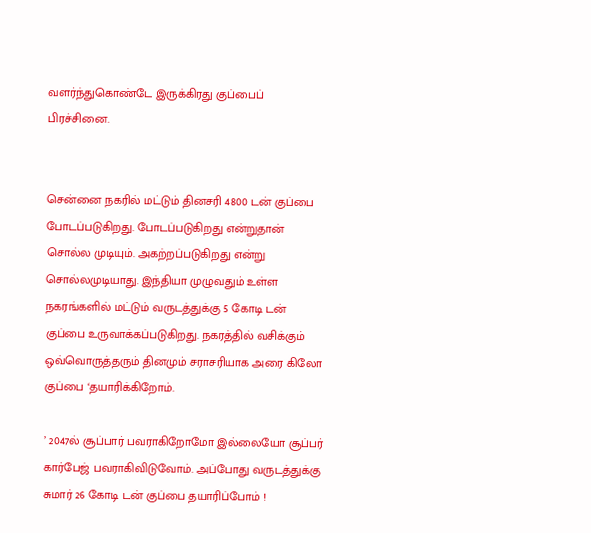வளர்ந்துகொண்டே இருக்கிரது குப்பைப் பிரச்சினை.


சென்னை நகரில் மட்டும் தினசரி 4800 டன் குப்பை போடப்படுகிறது. போடப்படுகிறது என்றுதான் சொல்ல முடியும். அகற்றப்படுகிறது என்று சொல்லமுடியாது. இந்தியா முழுவதும் உள்ள நகரங்களில் மட்டும் வருடத்துக்கு 5 கோடி டன் குப்பை உருவாக்கப்படுகிறது. நகரத்தில் வசிக்கும் ஒவ்வொருத்தரும் தினமும் சராசரியாக அரை கிலோ குப்பை ‘தயாரிக்கிறோம்.

’ 2047ல் சூப்பார் பவராகிறோமோ இல்லையோ சூப்பர் கார்பேஜ் பவராகிவிடுவோம். அப்போது வருடத்துக்கு சுமார் 26 கோடி டன் குப்பை தயாரிப்போம் !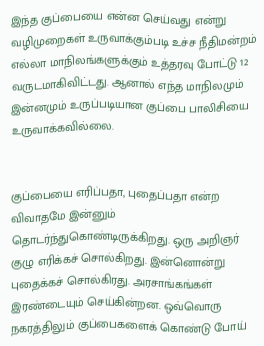இந்த குப்பையை என்ன செய்வது என்று வழிமுறைகள் உருவாக்கும்படி உச்ச நீதிமன்றம் எல்லா மாநிலங்களுக்கும் உத்தரவு போட்டு 12 வருடமாகிவிட்டது. ஆனால் எந்த மாநிலமும் இன்னமும் உருப்படியான குப்பை பாலிசியை உருவாக்கவில்லை.


குப்பையை எரிப்பதா, புதைப்பதா என்ற விவாதமே இன்னும் தொடர்ந்துகொண்டிருக்கிறது. ஒரு அறிஞர் குழு எரிக்கச் சொல்கிறது. இன்னொன்று புதைக்கச் சொல்கிரது. அரசாங்கங்கள் இரண்டையும் செய்கின்றன. ஒவ்வொரு நகரத்திலும் குப்பைகளைக் கொண்டு போய்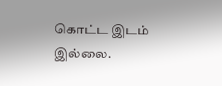கொட்ட இடம் இல்லை.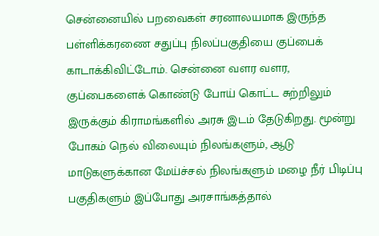சென்னையில் பறவைகள் சரனாலயமாக இருந்த பள்ளிக்கரணை சதுப்பு நிலப்பகுதியை குப்பைக் காடாக்கிவிட்டோம். சென்னை வளர வளர, குப்பைகளைக் கொண்டு போய் கொட்ட சுற்றிலும் இருக்கும் கிராமங்களில் அரசு இடம் தேடுகிறது. மூன்று போகம் நெல் விலையும் நிலங்களும், ஆடு மாடுகளுக்கான மேய்ச்சல் நிலங்களும் மழை நீர் பிடிப்பு பகுதிகளும் இப்போது அரசாங்கத்தால்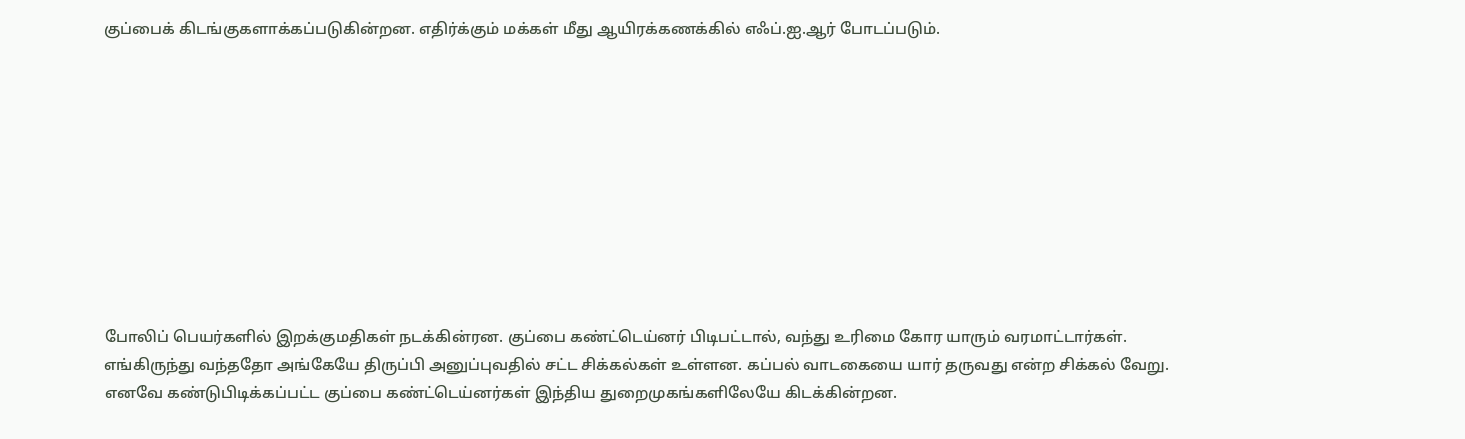குப்பைக் கிடங்குகளாக்கப்படுகின்றன. எதிர்க்கும் மக்கள் மீது ஆயிரக்கணக்கில் எஃப்.ஐ.ஆர் போடப்படும்.










போலிப் பெயர்களில் இறக்குமதிகள் நடக்கின்ரன. குப்பை கண்ட்டெய்னர் பிடிபட்டால், வந்து உரிமை கோர யாரும் வரமாட்டார்கள். எங்கிருந்து வந்ததோ அங்கேயே திருப்பி அனுப்புவதில் சட்ட சிக்கல்கள் உள்ளன. கப்பல் வாடகையை யார் தருவது என்ற சிக்கல் வேறு. எனவே கண்டுபிடிக்கப்பட்ட குப்பை கண்ட்டெய்னர்கள் இந்திய துறைமுகங்களிலேயே கிடக்கின்றன.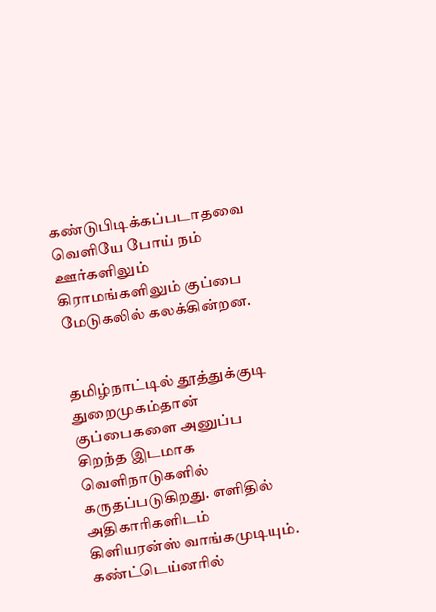கண்டுபிடிக்கப்படாதவை வெளியே போய் நம் ஊர்களிலும் கிராமங்களிலும் குப்பை மேடுகலில் கலக்கின்றன.


தமிழ்நாட்டில் தூத்துக்குடி துறைமுகம்தான் குப்பைகளை அனுப்ப சிறந்த இடமாக வெளிநாடுகளில் கருதப்படுகிறது. எளிதில் அதிகாரிகளிடம் கிளியரன்ஸ் வாங்கமுடியும். கண்ட்டெய்னரில்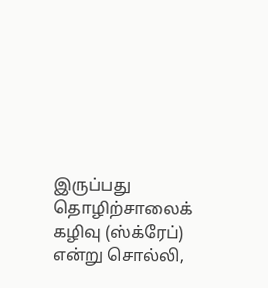இருப்பது தொழிற்சாலைக் கழிவு (ஸ்க்ரேப்) என்று சொல்லி,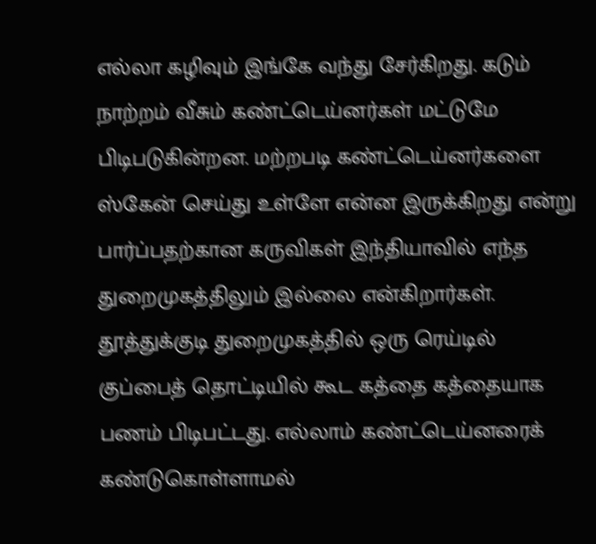எல்லா கழிவும் இங்கே வந்து சேர்கிறது. கடும் நாற்றம் வீசும் கண்ட்டெய்னர்கள் மட்டுமே பிடிபடுகின்றன. மற்றபடி கண்ட்டெய்னர்களை ஸ்கேன் செய்து உள்ளே என்ன இருக்கிறது என்று பார்ப்பதற்கான கருவிகள் இந்தியாவில் எந்த துறைமுகத்திலும் இல்லை என்கிறார்கள். தூத்துக்குடி துறைமுகத்தில் ஒரு ரெய்டில் குப்பைத் தொட்டியில் கூட கத்தை கத்தையாக பணம் பிடிபட்டது. எல்லாம் கண்ட்டெய்னரைக் கண்டுகொள்ளாமல்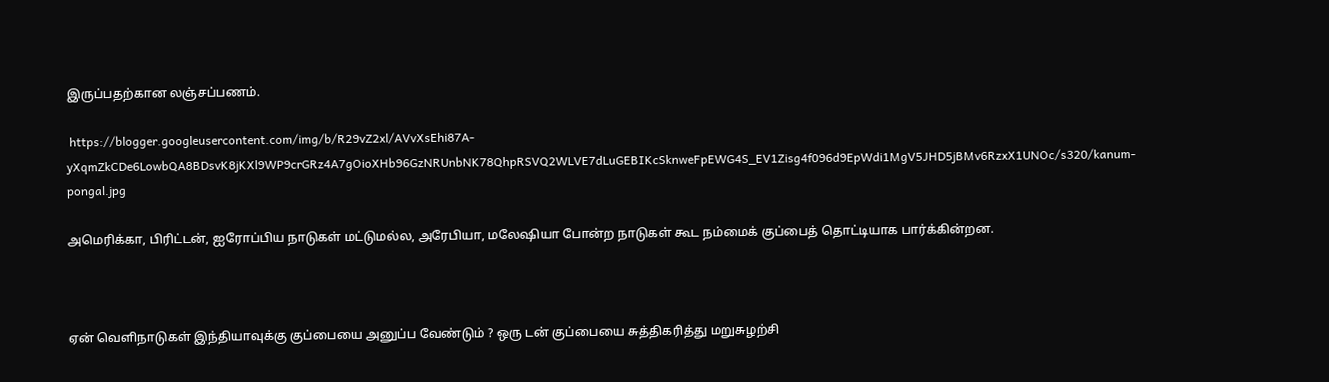இருப்பதற்கான லஞ்சப்பணம்.

 https://blogger.googleusercontent.com/img/b/R29vZ2xl/AVvXsEhi87A-yXqmZkCDe6LowbQA8BDsvK8jKXl9WP9crGRz4A7gOioXHb96GzNRUnbNK78QhpRSVQ2WLVE7dLuGEBIKcSknweFpEWG4S_EV1Zisg4f096d9EpWdi1MgV5JHD5jBMv6RzxX1UNOc/s320/kanum-pongal.jpg

அமெரிக்கா, பிரிட்டன், ஐரோப்பிய நாடுகள் மட்டுமல்ல, அரேபியா, மலேஷியா போன்ற நாடுகள் கூட நம்மைக் குப்பைத் தொட்டியாக பார்க்கின்றன.



ஏன் வெளிநாடுகள் இந்தியாவுக்கு குப்பையை அனுப்ப வேண்டும் ? ஒரு டன் குப்பையை சுத்திகரித்து மறுசுழற்சி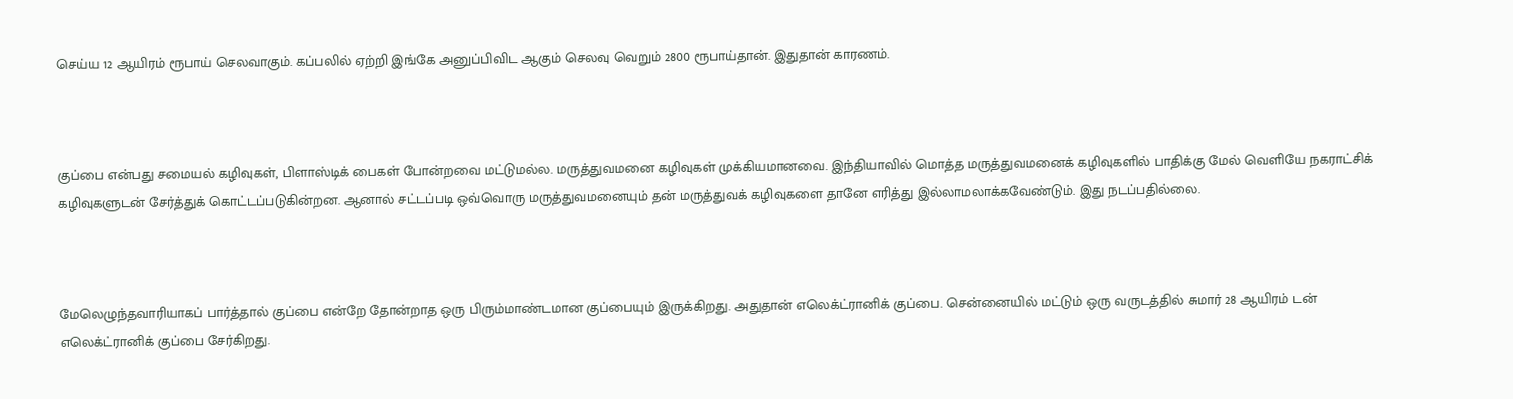செய்ய 12 ஆயிரம் ரூபாய் செலவாகும். கப்பலில் ஏற்றி இங்கே அனுப்பிவிட ஆகும் செலவு வெறும் 2800 ரூபாய்தான். இதுதான் காரணம்.



குப்பை என்பது சமையல் கழிவுகள், பிளாஸ்டிக் பைகள் போன்றவை மட்டுமல்ல. மருத்துவமனை கழிவுகள் முக்கியமானவை. இந்தியாவில் மொத்த மருத்துவமனைக் கழிவுகளில் பாதிக்கு மேல் வெளியே நகராட்சிக் கழிவுகளுடன் சேர்த்துக் கொட்டப்படுகின்றன. ஆனால் சட்டப்படி ஒவ்வொரு மருத்துவமனையும் தன் மருத்துவக் கழிவுகளை தானே எரித்து இல்லாமலாக்கவேண்டும். இது நடப்பதில்லை.



மேலெழுந்தவாரியாகப் பார்த்தால் குப்பை என்றே தோன்றாத ஒரு பிரும்மாண்டமான குப்பையும் இருக்கிறது. அதுதான் எலெக்ட்ரானிக் குப்பை. சென்னையில் மட்டும் ஒரு வருடத்தில் சுமார் 28 ஆயிரம் டன் எலெக்ட்ரானிக் குப்பை சேர்கிறது.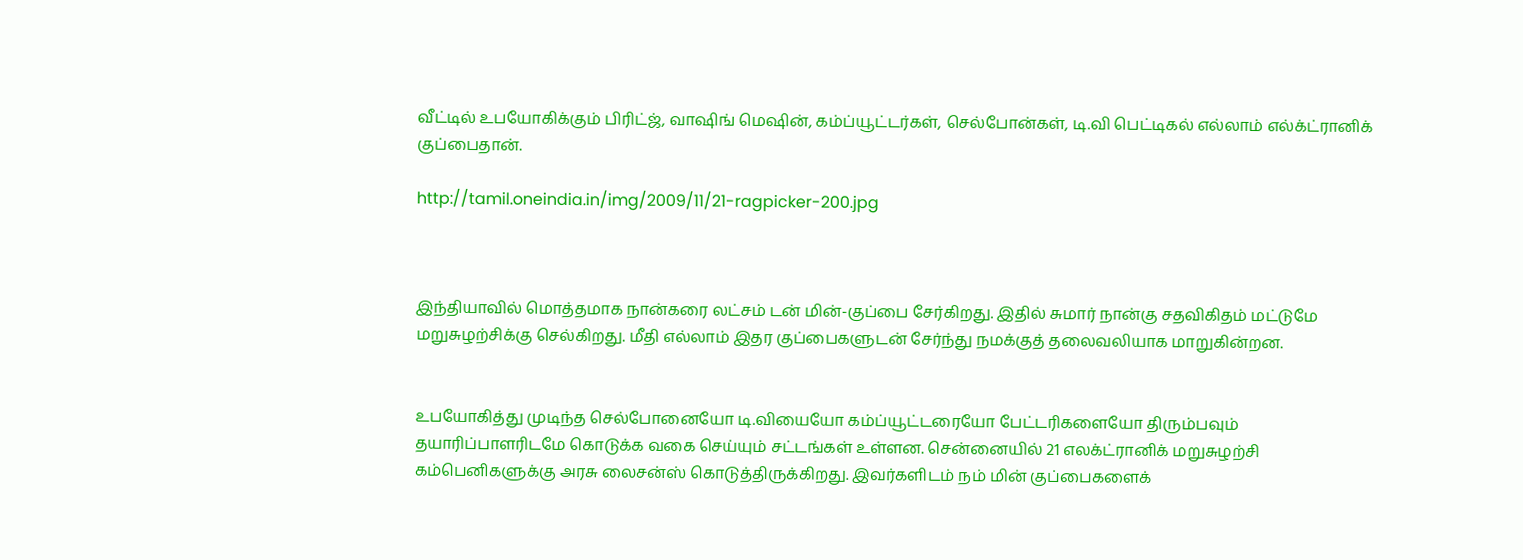வீட்டில் உபயோகிக்கும் பிரிட்ஜ், வாஷிங் மெஷின், கம்ப்யூட்டர்கள், செல்போன்கள், டி.வி பெட்டிகல் எல்லாம் எல்க்ட்ரானிக் குப்பைதான்.

http://tamil.oneindia.in/img/2009/11/21-ragpicker-200.jpg



இந்தியாவில் மொத்தமாக நான்கரை லட்சம் டன் மின்-குப்பை சேர்கிறது. இதில் சுமார் நான்கு சதவிகிதம் மட்டுமே மறுசுழற்சிக்கு செல்கிறது. மீதி எல்லாம் இதர குப்பைகளுடன் சேர்ந்து நமக்குத் தலைவலியாக மாறுகின்றன.


உபயோகித்து முடிந்த செல்போனையோ டி.வியையோ கம்ப்யூட்டரையோ பேட்டரிகளையோ திரும்பவும் தயாரிப்பாளரிடமே கொடுக்க வகை செய்யும் சட்டங்கள் உள்ளன. சென்னையில் 21 எலக்ட்ரானிக் மறுசுழற்சி கம்பெனிகளுக்கு அரசு லைசன்ஸ் கொடுத்திருக்கிறது. இவர்களிடம் நம் மின் குப்பைகளைக்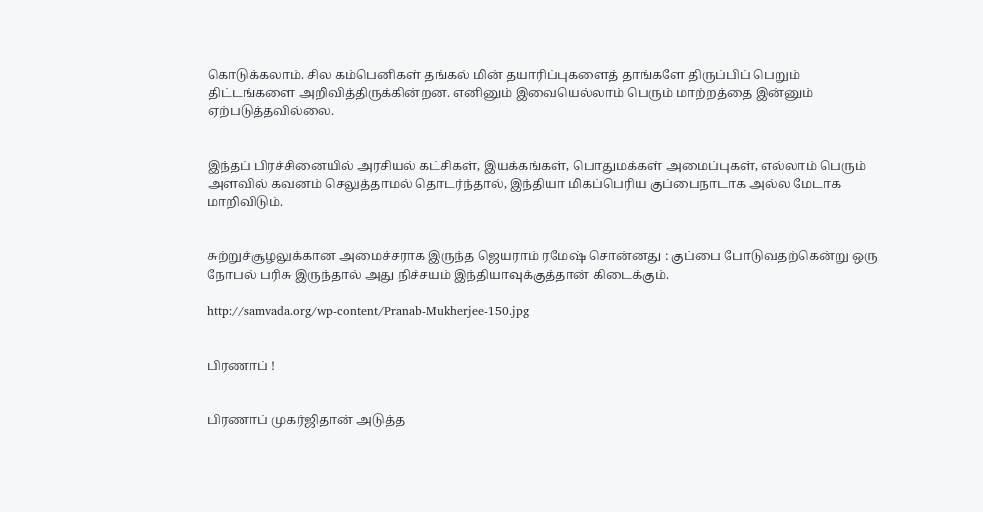கொடுக்கலாம். சில கம்பெனிகள் தங்கல் மின் தயாரிப்புகளைத் தாங்களே திருப்பிப் பெறும் திட்டங்களை அறிவித்திருக்கின்றன. எனினும் இவையெல்லாம் பெரும் மாற்றத்தை இன்னும் ஏற்படுத்தவில்லை.


இந்தப் பிரச்சினையில் அரசியல் கட்சிகள், இயக்கங்கள், பொதுமக்கள் அமைப்புகள், எல்லாம் பெரும் அளவில் கவனம் செலுத்தாமல் தொடர்ந்தால், இந்தியா மிகப்பெரிய குப்பைநாடாக அல்ல மேடாக மாறிவிடும்.


சுற்றுச்சூழலுக்கான அமைச்சராக இருந்த ஜெயராம் ரமேஷ் சொன்னது : குப்பை போடுவதற்கென்று ஒரு நோபல் பரிசு இருந்தால் அது நிச்சயம் இந்தியாவுக்குத்தான் கிடைக்கும்.

http://samvada.org/wp-content/Pranab-Mukherjee-150.jpg


பிரணாப் !


பிரணாப் முகர்ஜிதான் அடுத்த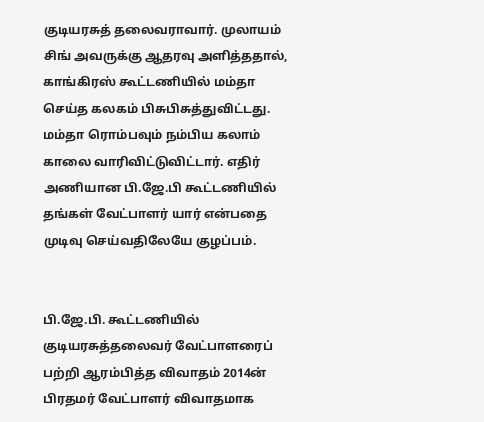குடியரசுத் தலைவராவார். முலாயம் சிங் அவருக்கு ஆதரவு அளித்ததால், காங்கிரஸ் கூட்டணியில் மம்தா செய்த கலகம் பிசுபிசுத்துவிட்டது. மம்தா ரொம்பவும் நம்பிய கலாம் காலை வாரிவிட்டுவிட்டார். எதிர் அணியான பி.ஜே.பி கூட்டணியில் தங்கள் வேட்பாளர் யார் என்பதை முடிவு செய்வதிலேயே குழப்பம்.


பி.ஜே.பி. கூட்டணியில் குடியரசுத்தலைவர் வேட்பாளரைப் பற்றி ஆரம்பித்த விவாதம் 2014ன் பிரதமர் வேட்பாளர் விவாதமாக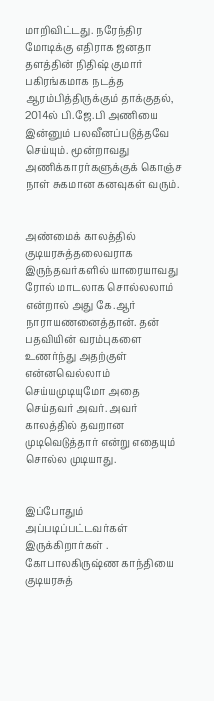மாறிவிட்டது. நரேந்திர மோடிக்கு எதிராக ஜனதா தளத்தின் நிதிஷ் குமார் பகிரங்கமாக நடத்த ஆரம்பித்திருக்கும் தாக்குதல், 2014ல் பி.ஜே.பி அணியை இன்னும் பலவீனப்படுத்தவே செய்யும். மூன்றாவது அணிக்காரர்களுக்குக் கொஞ்ச நாள் சுகமான கனவுகள் வரும்.


அண்மைக் காலத்தில் குடியரசுத்தலைவராக இருந்தவர்களில் யாரையாவது ரோல் மாடலாக சொல்லலாம் என்றால் அது கே.ஆர் நாராயணனைத்தான். தன் பதவியின் வரம்புகளை உணர்ந்து அதற்குள் என்னவெல்லாம் செய்யமுடியுமோ அதை செய்தவர் அவர். அவர் காலத்தில் தவறான முடிவெடுத்தார் என்று எதையும் சொல்ல முடியாது.


இப்போதும் அப்படிப்பட்டவர்கள் இருக்கிறார்கள் . கோபாலகிருஷ்ண காந்தியை குடியரசுத்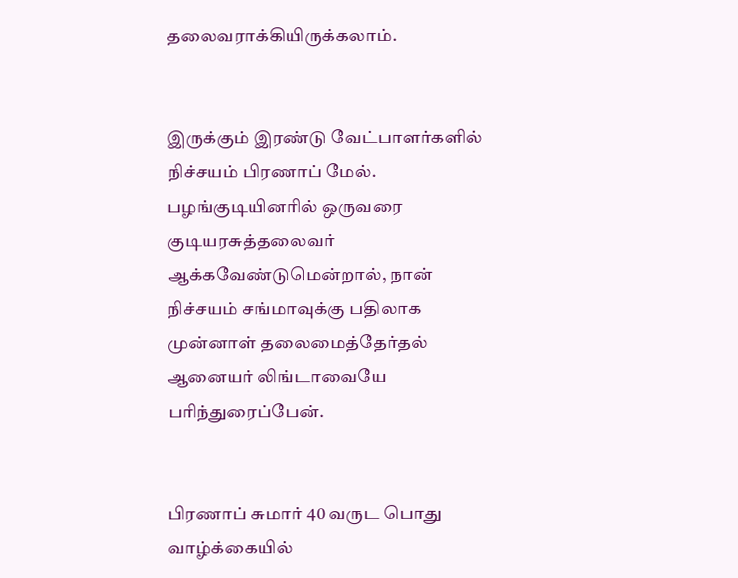தலைவராக்கியிருக்கலாம்.


இருக்கும் இரண்டு வேட்பாளர்களில் நிச்சயம் பிரணாப் மேல். பழங்குடியினரில் ஒருவரை குடியரசுத்தலைவர் ஆக்கவேண்டுமென்றால், நான் நிச்சயம் சங்மாவுக்கு பதிலாக முன்னாள் தலைமைத்தேர்தல் ஆனையர் லிங்டாவையே பரிந்துரைப்பேன்.


பிரணாப் சுமார் 40 வருட பொது வாழ்க்கையில்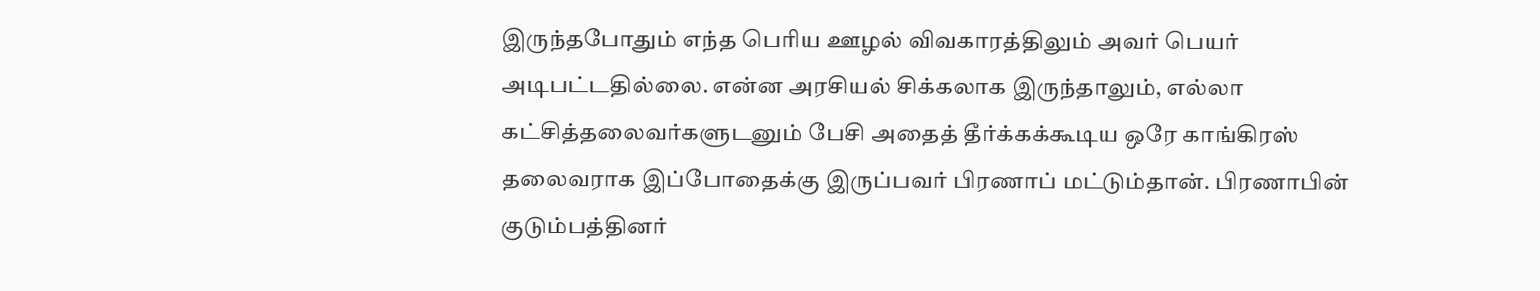இருந்தபோதும் எந்த பெரிய ஊழல் விவகாரத்திலும் அவர் பெயர் அடிபட்டதில்லை. என்ன அரசியல் சிக்கலாக இருந்தாலும், எல்லா கட்சித்தலைவர்களுடனும் பேசி அதைத் தீர்க்கக்கூடிய ஒரே காங்கிரஸ் தலைவராக இப்போதைக்கு இருப்பவர் பிரணாப் மட்டும்தான். பிரணாபின் குடும்பத்தினர்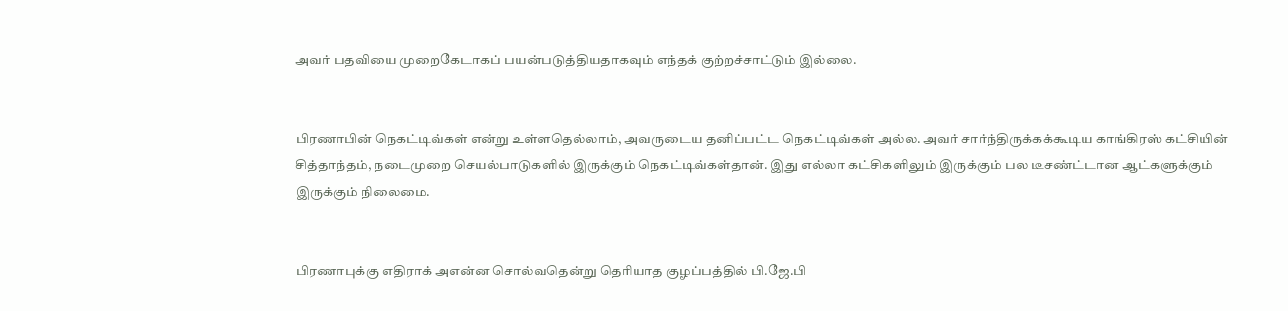அவர் பதவியை முறைகேடாகப் பயன்படுத்தியதாகவும் எந்தக் குற்றச்சாட்டும் இல்லை.


பிரணாபின் நெகட்டிவ்கள் என்று உள்ளதெல்லாம், அவருடைய தனிப்பட்ட நெகட்டிவ்கள் அல்ல. அவர் சார்ந்திருக்கக்கூடிய காங்கிரஸ் கட்சியின் சித்தாந்தம், நடைமுறை செயல்பாடுகளில் இருக்கும் நெகட்டிவ்கள்தான். இது எல்லா கட்சிகளிலும் இருக்கும் பல டீசண்ட்டான ஆட்களுக்கும் இருக்கும் நிலைமை.


பிரணாபுக்கு எதிராக் அஎன்ன சொல்வதென்று தெரியாத குழப்பத்தில் பி.ஜே.பி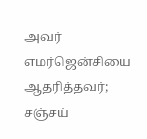அவர் எமர்ஜென்சியை ஆதரித்தவர்; சஞ்சய்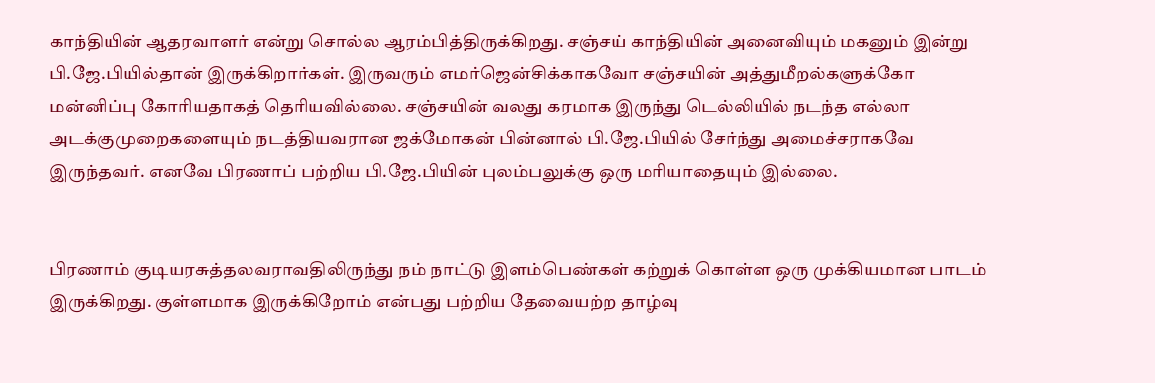காந்தியின் ஆதரவாளர் என்று சொல்ல ஆரம்பித்திருக்கிறது. சஞ்சய் காந்தியின் அனைவியும் மகனும் இன்று பி.ஜே.பியில்தான் இருக்கிறார்கள். இருவரும் எமர்ஜென்சிக்காகவோ சஞ்சயின் அத்துமீறல்களுக்கோ மன்னிப்பு கோரியதாகத் தெரியவில்லை. சஞ்சயின் வலது கரமாக இருந்து டெல்லியில் நடந்த எல்லா அடக்குமுறைகளையும் நடத்தியவரான ஜக்மோகன் பின்னால் பி.ஜே.பியில் சேர்ந்து அமைச்சராகவே இருந்தவர். எனவே பிரணாப் பற்றிய பி.ஜே.பியின் புலம்பலுக்கு ஒரு மரியாதையும் இல்லை.


பிரணாம் குடியரசுத்தலவராவதிலிருந்து நம் நாட்டு இளம்பெண்கள் கற்றுக் கொள்ள ஒரு முக்கியமான பாடம் இருக்கிறது. குள்ளமாக இருக்கிறோம் என்பது பற்றிய தேவையற்ற தாழ்வு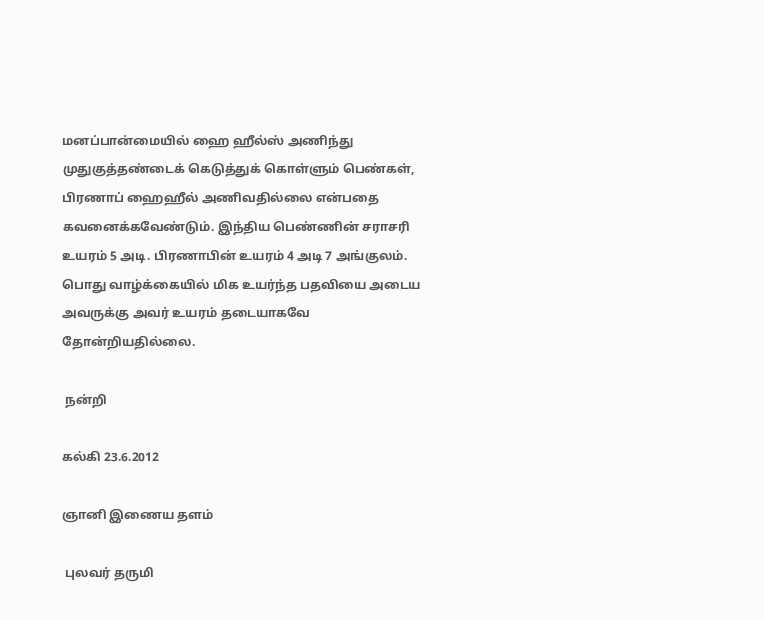மனப்பான்மையில் ஹை ஹீல்ஸ் அணிந்து முதுகுத்தண்டைக் கெடுத்துக் கொள்ளும் பெண்கள், பிரணாப் ஹைஹீல் அணிவதில்லை என்பதை கவனைக்கவேண்டும். இந்திய பெண்ணின் சராசரி உயரம் 5 அடி. பிரணாபின் உயரம் 4 அடி 7 அங்குலம். பொது வாழ்க்கையில் மிக உயர்ந்த பதவியை அடைய அவருக்கு அவர் உயரம் தடையாகவே தோன்றியதில்லை.

 நன்றி

கல்கி 23.6.2012

ஞானி இணைய தளம்

 புலவர் தருமி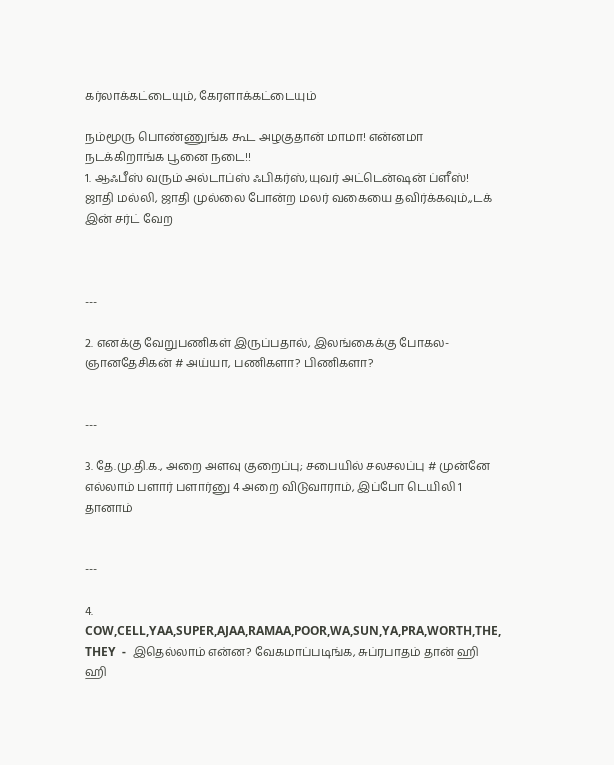கர்லாக்கட்டையும், கேரளாக்கட்டையும்

நம்மூரு பொண்ணுங்க கூட அழகுதான் மாமா! என்னமா நடக்கிறாங்க பூனை நடை!!
1. ஆஃபீஸ் வரும் அல்டாப்ஸ் ஃபிகர்ஸ்,யுவர் அட்டென்ஷன் ப்ளீஸ்! ஜாதி மல்லி, ஜாதி முல்லை போன்ற மலர் வகையை தவிர்க்கவும்,,டக் இன் சர்ட் வேற



---

2. எனக்கு வேறுபணிகள் இருப்பதால், இலங்கைக்கு போகல-ஞானதேசிகன் # அய்யா, பணிகளா? பிணிகளா?


---

3. தே.மு.தி.க., அறை அளவு குறைப்பு; சபையில் சலசலப்பு # முன்னே எல்லாம் பளார் பளார்னு 4 அறை விடுவாராம், இப்போ டெயிலி 1 தானாம்


---

4. COW,CELL,YAA,SUPER,AJAA,RAMAA,POOR,WA,SUN,YA,PRA,WORTH,THE, THEY  -  இதெல்லாம் என்ன? வேகமாப்படிங்க, சுப்ரபாதம் தான் ஹி ஹி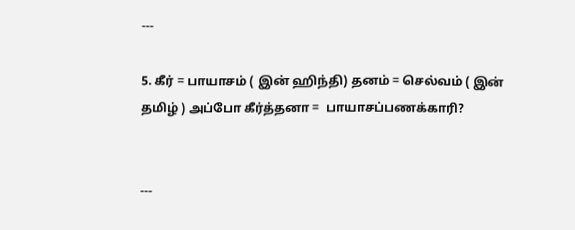---

5. கீர் = பாயாசம் ( இன் ஹிந்தி) தனம் = செல்வம் ( இன் தமிழ் ) அப்போ கீர்த்தனா =  பாயாசப்பணக்காரி?


---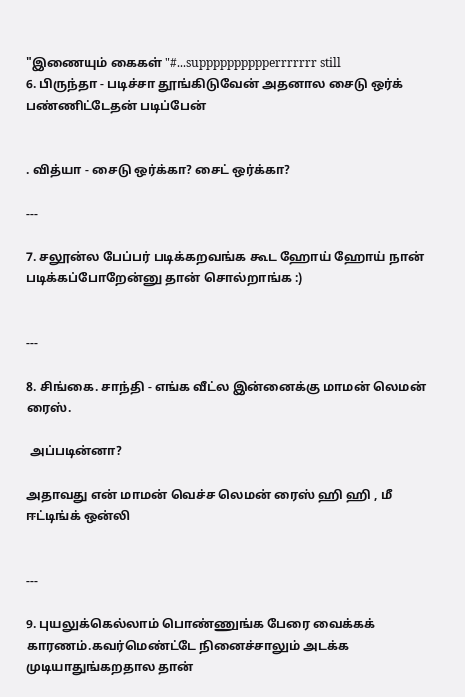"இணையும் கைகள் "#...supppppppppperrrrrrr still
6. பிருந்தா - படிச்சா தூங்கிடுவேன் அதனால சைடு ஒர்க் பண்ணிட்டேதன் படிப்பேன்


. வித்யா - சைடு ஒர்க்கா? சைட் ஒர்க்கா?

---

7. சலூன்ல பேப்பர் படிக்கறவங்க கூட ஹோய் ஹோய் நான் படிக்கப்போறேன்னு தான் சொல்றாங்க :)


---

8. சிங்கை. சாந்தி - எங்க வீட்ல இன்னைக்கு மாமன் லெமன் ரைஸ்.

 அப்படின்னா?

அதாவது என் மாமன் வெச்ச லெமன் ரைஸ் ஹி ஹி , மீ ஈட்டிங்க் ஒன்லி


---

9. புயலுக்கெல்லாம் பொண்ணுங்க பேரை வைக்கக் காரணம்.கவர்மெண்ட்டே நினைச்சாலும் அடக்க முடியாதுங்கறதால தான்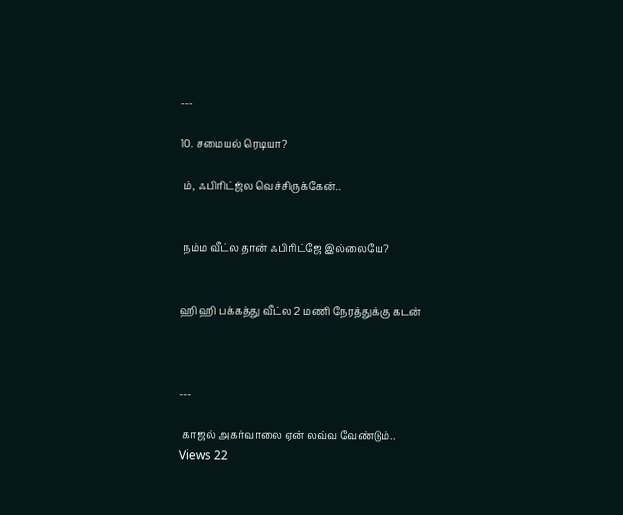---

10. சமையல் ரெடியா?

 ம், ஃபிரிட்ஜ்ல வெச்சிருக்கேன்..


 நம்ம வீட்ல தான் ஃபிரிட்ஜே இல்லையே?


ஹி ஹி பக்கத்து வீட்ல 2 மணி நேரத்துக்கு கடன்



---

 காஜல் அகர்வாலை ஏன் லவ்வ வேண்டும்..
Views 22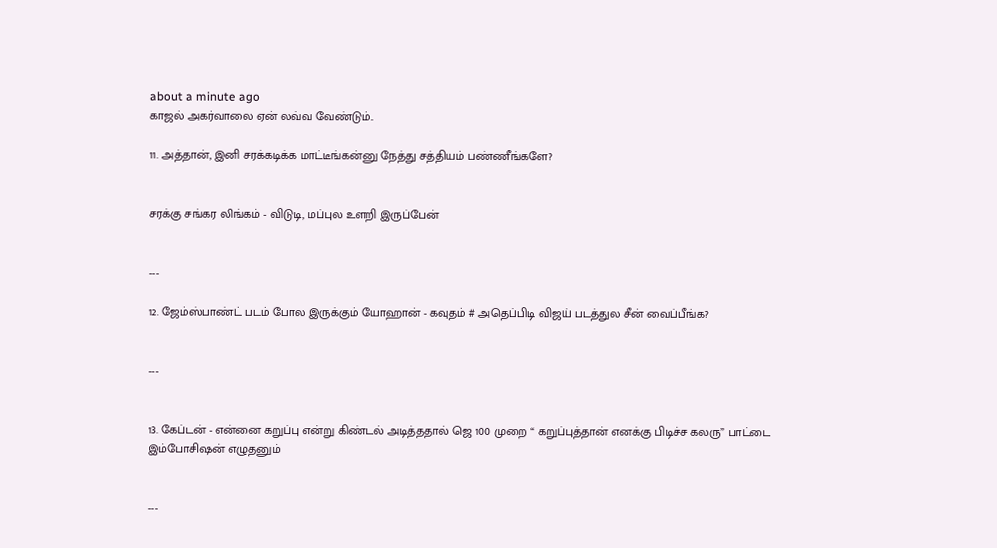about a minute ago
காஜல் அகர்வாலை ஏன் லவ்வ வேண்டும்..

11. அத்தான், இனி சரக்கடிக்க மாட்டீங்கன்னு நேத்து சத்தியம் பண்ணீங்களே?


சரக்கு சங்கர லிங்கம் - விடுடி, மப்புல உளறி இருப்பேன்


---

12. ஜேம்ஸ்பாண்ட் படம் போல இருக்கும் யோஹான் - கவுதம் # அதெப்பிடி விஜய் படத்துல சீன் வைப்பீங்க?


---


13. கேப்டன் - என்னை கறுப்பு என்று கிண்டல் அடித்ததால் ஜெ 100 முறை “ கறுப்புத்தான் எனக்கு பிடிச்ச கலரு” பாட்டை இம்போசிஷன் எழுதனும்


---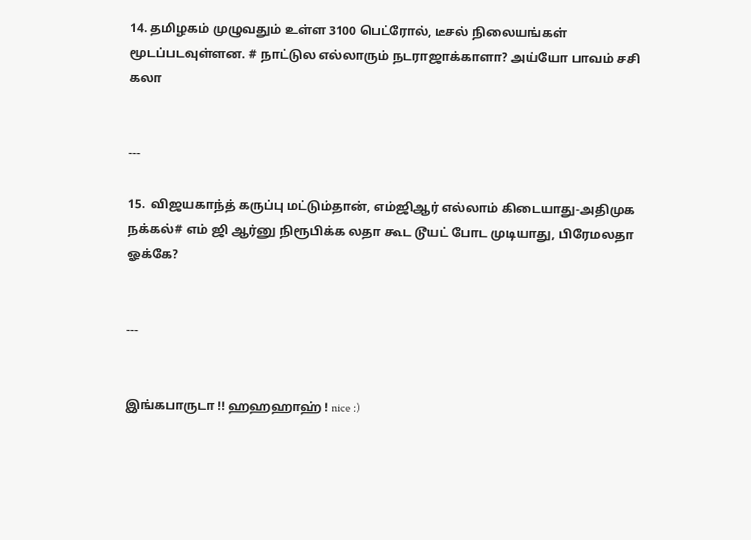14. தமிழகம் முழுவதும் உள்ள 3100 பெட்ரோல், டீசல் நிலையங்கள் மூடப்படவுள்ளன. # நாட்டுல எல்லாரும் நடராஜாக்காளா? அய்யோ பாவம் சசி கலா


---

15.  விஜயகாந்த் கருப்பு மட்டும்தான், எம்ஜிஆர் எல்லாம் கிடையாது-அதிமுக நக்கல்# எம் ஜி ஆர்னு நிரூபிக்க லதா கூட டூயட் போட முடியாது, பிரேமலதா ஓக்கே?


---


இங்கபாருடா !! ஹஹஹாஹ் ! nice :)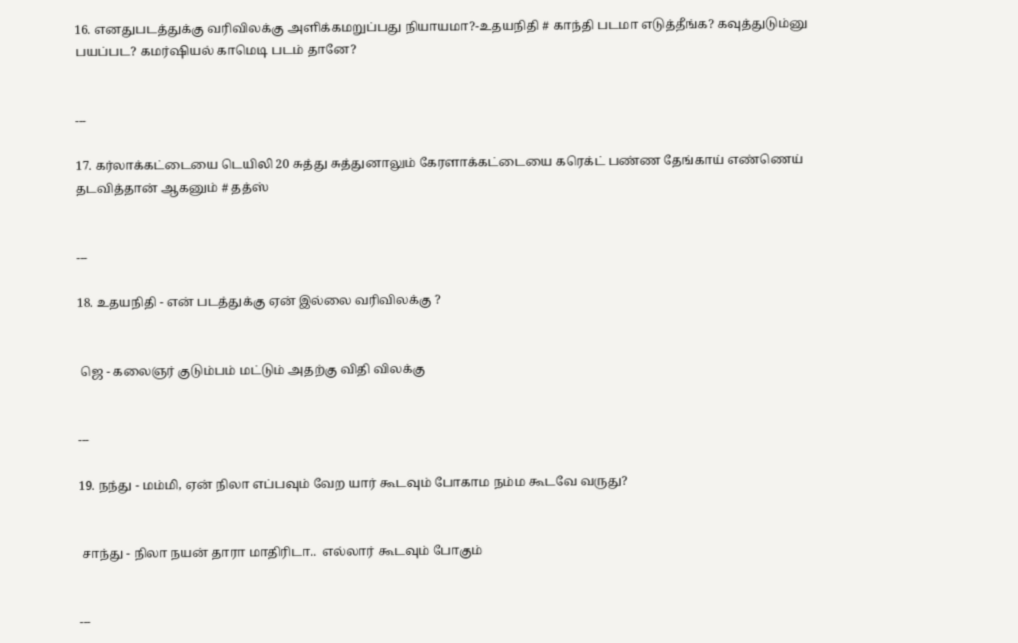16. எனதுபடத்துக்கு வரிவிலக்கு அளிக்கமறுப்பது நியாயமா?-உதயநிதி # காந்தி படமா எடுத்தீங்க? கவுத்துடும்னு பயப்பட? கமர்ஷியல் காமெடி படம் தானே?


---

17. கர்லாக்கட்டையை டெயிலி 20 சுத்து சுத்துனாலும் கேரளாக்கட்டையை கரெக்ட் பண்ண தேங்காய் எண்ணெய் தடவித்தான் ஆகனும் # தத்ஸ்


---

18. உதயநிதி - என் படத்துக்கு ஏன் இல்லை வரிவிலக்கு ?


 ஜெ - கலைஞர் குடும்பம் மட்டும் அதற்கு விதி விலக்கு


---

19. நந்து - மம்மி, ஏன் நிலா எப்பவும் வேற யார் கூடவும் போகாம நம்ம கூடவே வருது?


 சாந்து - நிலா நயன் தாரா மாதிரிடா..  எல்லார் கூடவும் போகும்


---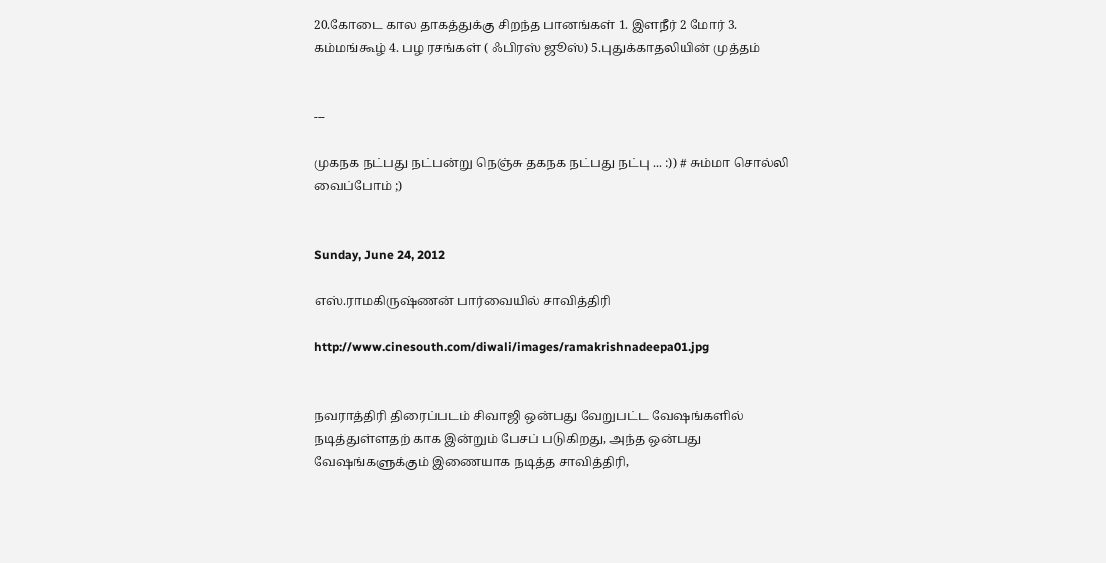20.கோடை கால தாகத்துக்கு சிறந்த பானங்கள் 1. இளநீர் 2 மோர் 3. கம்மங்கூழ் 4. பழ ரசங்கள் ( ஃபிரஸ் ஜூஸ்) 5.புதுக்காதலியின் முத்தம்


---

முகநக நட்பது நட்பன்று நெஞ்சு தகநக நட்பது நட்பு ... :)) # சும்மா சொல்லி வைப்போம் ;)


Sunday, June 24, 2012

எஸ்.ராமகிருஷ்ணன் பார்வையில் சாவித்திரி

http://www.cinesouth.com/diwali/images/ramakrishnadeepa01.jpg


நவராத்திரி திரைப்படம் சிவாஜி ஒன்பது வேறுபட்ட வேஷங்களில் நடித்துள்ளதற் காக இன்றும் பேசப் படுகிறது, அந்த ஒன்பது வேஷங்களுக்கும் இணையாக நடித்த சாவித்திரி,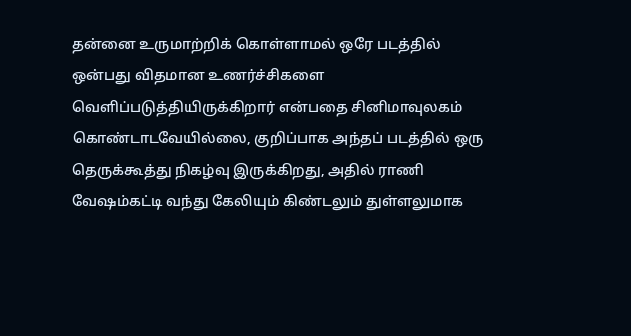தன்னை உருமாற்றிக் கொள்ளாமல் ஒரே படத்தில் ஒன்பது விதமான உணர்ச்சிகளை வெளிப்படுத்தியிருக்கிறார் என்பதை சினிமாவுலகம் கொண்டாடவேயில்லை, குறிப்பாக அந்தப் படத்தில் ஒரு தெருக்கூத்து நிகழ்வு இருக்கிறது, அதில் ராணி வேஷம்கட்டி வந்து கேலியும் கிண்டலும் துள்ளலுமாக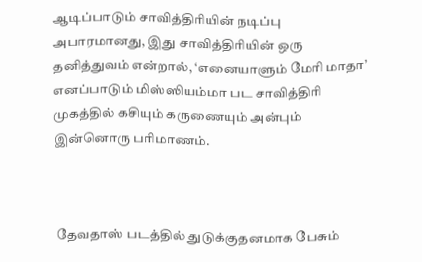ஆடிப்பாடும் சாவித்திரியின் நடிப்பு அபாரமானது, இது சாவித்திரியின் ஒரு தனித்துவம் என்றால், ‘எனையாளும் மேரி மாதா’ எனப்பாடும் மிஸ்ஸியம்மா பட சாவித்திரி முகத்தில் கசியும் கருணையும் அன்பும் இன்னொரு பரிமாணம்.



 தேவதாஸ் படத்தில் துடுக்குதனமாக பேசும்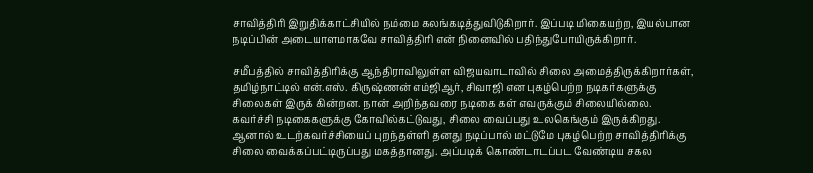சாவித்திரி இறுதிக்காட்சியில் நம்மை கலங்கடித்துவிடுகிறார். இப்படி மிகையற்ற, இயல்பான நடிப்பின் அடையாளமாகவே சாவித்திரி என் நினைவில் பதிந்துபோயிருக்கிறார்.

சமீபத்தில் சாவித்திரிக்கு ஆந்திராவிலுள்ள விஜயவாடாவில் சிலை அமைத்திருக்கிறார்கள், தமிழ்நாட்டில் என்.எஸ். கிருஷ்ணன் எம்ஜிஆர், சிவாஜி என புகழ்பெற்ற நடிகர்களுக்கு சிலைகள் இருக் கின்றன. நான் அறிந்தவரை நடிகை கள் எவருக்கும் சிலையில்லை. கவர்ச்சி நடிகைகளுக்கு கோவில்கட்டுவது, சிலை வைப்பது உலகெங்கும் இருக்கிறது. ஆனால் உடற்கவர்ச்சியைப் புறந்தள்ளி தனது நடிப்பால் மட்டுமே புகழ்பெற்ற சாவித்திரிக்கு சிலை வைக்கப்பட்டிருப்பது மகத்தானது. அப்படிக் கொண்டாடப்பட வேண்டிய சகல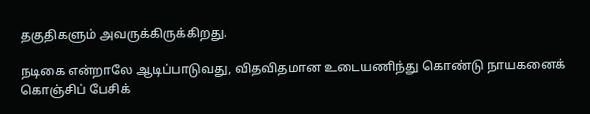தகுதிகளும் அவருக்கிருக்கிறது.

நடிகை என்றாலே ஆடிப்பாடுவது, விதவிதமான உடையணிந்து கொண்டு நாயகனைக் கொஞ்சிப் பேசிக்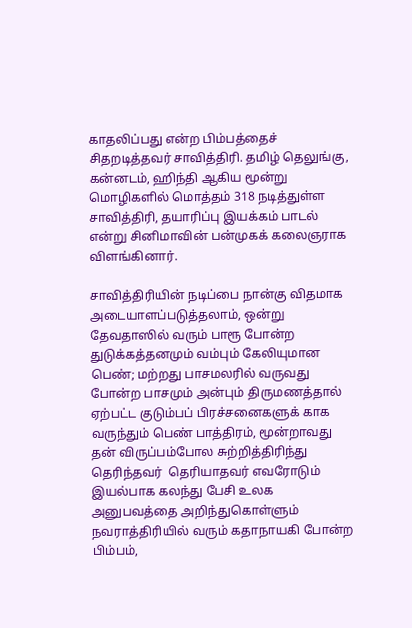காதலிப்பது என்ற பிம்பத்தைச் சிதறடித்தவர் சாவித்திரி. தமிழ் தெலுங்கு, கன்னடம், ஹிந்தி ஆகிய மூன்று மொழிகளில் மொத்தம் 318 நடித்துள்ள சாவித்திரி, தயாரிப்பு இயக்கம் பாடல் என்று சினிமாவின் பன்முகக் கலைஞராக விளங்கினார்.

சாவித்திரியின் நடிப்பை நான்கு விதமாக அடையாளப்படுத்தலாம், ஒன்று தேவதாஸில் வரும் பாரூ போன்ற துடுக்கத்தனமும் வம்பும் கேலியுமான பெண்; மற்றது பாசமலரில் வருவது போன்ற பாசமும் அன்பும் திருமணத்தால் ஏற்பட்ட குடும்பப் பிரச்சனைகளுக் காக வருந்தும் பெண் பாத்திரம், மூன்றாவது தன் விருப்பம்போல சுற்றித்திரிந்து தெரிந்தவர்  தெரியாதவர் எவரோடும் இயல்பாக கலந்து பேசி உலக அனுபவத்தை அறிந்துகொள்ளும் நவராத்திரியில் வரும் கதாநாயகி போன்ற பிம்பம்,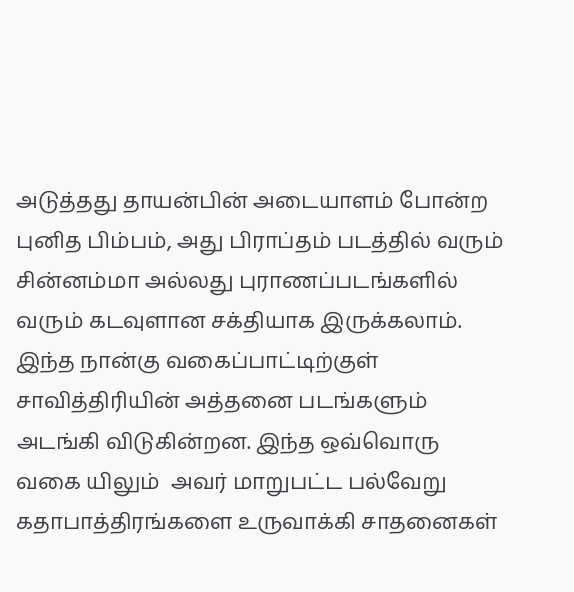அடுத்தது தாயன்பின் அடையாளம் போன்ற புனித பிம்பம், அது பிராப்தம் படத்தில் வரும் சின்னம்மா அல்லது புராணப்படங்களில் வரும் கடவுளான சக்தியாக இருக்கலாம். இந்த நான்கு வகைப்பாட்டிற்குள் சாவித்திரியின் அத்தனை படங்களும் அடங்கி விடுகின்றன. இந்த ஒவ்வொரு வகை யிலும்  அவர் மாறுபட்ட பல்வேறு கதாபாத்திரங்களை உருவாக்கி சாதனைகள்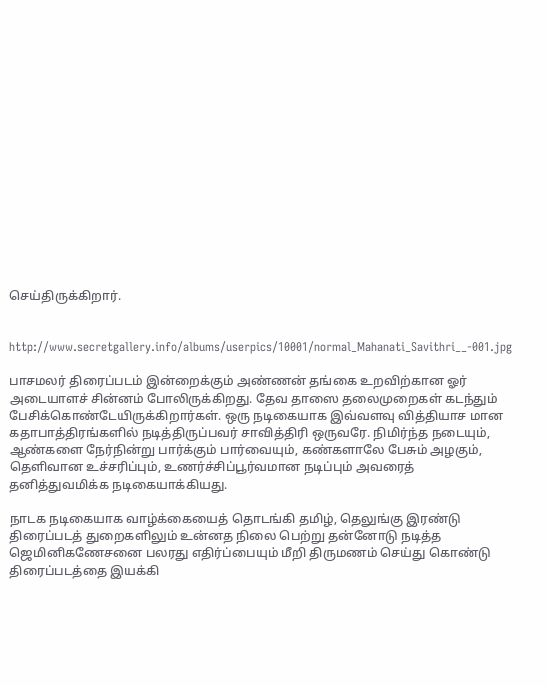செய்திருக்கிறார்.


http://www.secretgallery.info/albums/userpics/10001/normal_Mahanati_Savithri__-001.jpg

பாசமலர் திரைப்படம் இன்றைக்கும் அண்ணன் தங்கை உறவிற்கான ஓர் அடையாளச் சின்னம் போலிருக்கிறது. தேவ தாஸை தலைமுறைகள் கடந்தும் பேசிக்கொண்டேயிருக்கிறார்கள். ஒரு நடிகையாக இவ்வளவு வித்தியாச மான கதாபாத்திரங்களில் நடித்திருப்பவர் சாவித்திரி ஒருவரே. நிமிர்ந்த நடையும், ஆண்களை நேர்நின்று பார்க்கும் பார்வையும், கண்களாலே பேசும் அழகும், தெளிவான உச்சரிப்பும், உணர்ச்சிப்பூர்வமான நடிப்பும் அவரைத் தனித்துவமிக்க நடிகையாக்கியது.

நாடக நடிகையாக வாழ்க்கையைத் தொடங்கி தமிழ், தெலுங்கு இரண்டு திரைப்படத் துறைகளிலும் உன்னத நிலை பெற்று தன்னோடு நடித்த ஜெமினிகணேசனை பலரது எதிர்ப்பையும் மீறி திருமணம் செய்து கொண்டு திரைப்படத்தை இயக்கி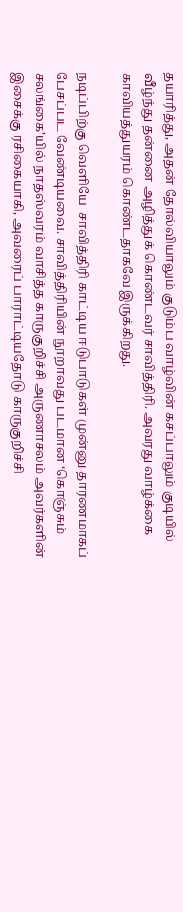தயாரித்து, அதன் தோல்வியாலும் குடும்ப வாழ்வின் கசப்பாலும் குடியில் வீழ்ந்து தன்னை அழித்துக் கொண்டவர் சாவித்திரி. அவரது வாழ்க்கை  காவியத்துயரம் கொண்டதாகவே இருக்கிறது.

நடிப்பிற்கு வெளியே  சாவித்திரி காட்டிய ஈடுபாடுகள் முன்னு தாரணமாகப் பேசப்பட வேண்டியவை. சாவித்திரியின் நூறாவது படமான ‘கொஞ்சும் சலங்கை’யில் நாதஸ்வரம் வாசித்த காருகுறிச்சி அருணாசலம் அவர்களின் இசைக்கு ரசிகையாகி, அவரைப் பாராட்டியதோடு காருகுறிச்சி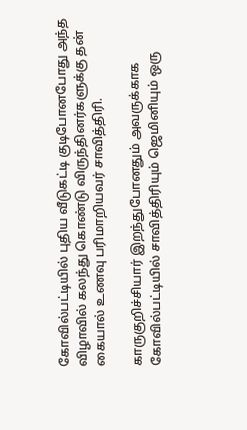கோவில்பட்டியில் புதிய வீடுகட்டி குடிபோனபோது அந்த விழாவில் கலந்து கொண்டு விருந்தினர்களுக்கு தன் கையால் உணவு பரிமாறியவர் சாவித்திரி.

காருகுறிச்சியார் இறந்துபோனதும் அவருக்காக கோவில்பட்டியில் சாவித்திரியும் ஜெமினியும் ஒரு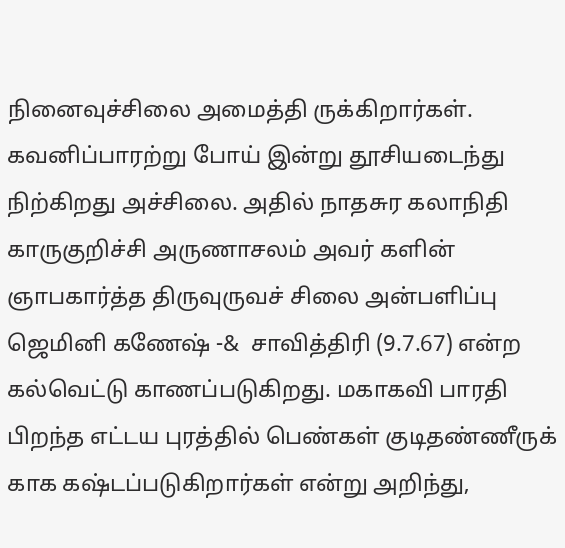நினைவுச்சிலை அமைத்தி ருக்கிறார்கள். கவனிப்பாரற்று போய் இன்று தூசியடைந்து நிற்கிறது அச்சிலை. அதில் நாதசுர கலாநிதி காருகுறிச்சி அருணாசலம் அவர் களின் ஞாபகார்த்த திருவுருவச் சிலை அன்பளிப்பு ஜெமினி கணேஷ் -&  சாவித்திரி (9.7.67) என்ற கல்வெட்டு காணப்படுகிறது. மகாகவி பாரதி பிறந்த எட்டய புரத்தில் பெண்கள் குடிதண்ணீருக் காக கஷ்டப்படுகிறார்கள் என்று அறிந்து,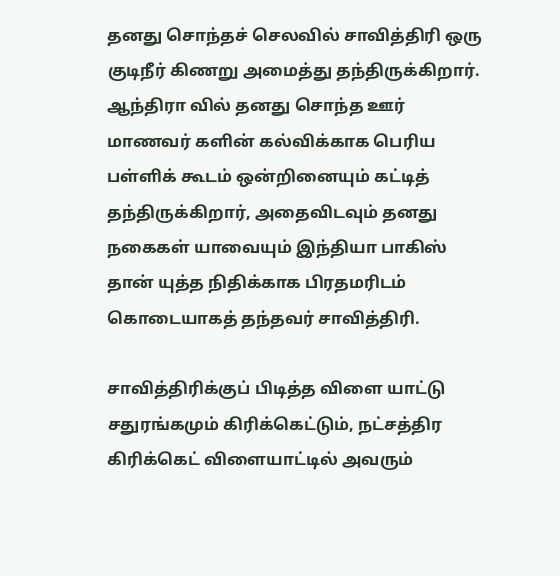தனது சொந்தச் செலவில் சாவித்திரி ஒரு குடிநீர் கிணறு அமைத்து தந்திருக்கிறார். ஆந்திரா வில் தனது சொந்த ஊர் மாணவர் களின் கல்விக்காக பெரிய பள்ளிக் கூடம் ஒன்றினையும் கட்டித் தந்திருக்கிறார், அதைவிடவும் தனது நகைகள் யாவையும் இந்தியா பாகிஸ் தான் யுத்த நிதிக்காக பிரதமரிடம் கொடையாகத் தந்தவர் சாவித்திரி.

சாவித்திரிக்குப் பிடித்த விளை யாட்டு சதுரங்கமும் கிரிக்கெட்டும், நட்சத்திர கிரிக்கெட் விளையாட்டில் அவரும்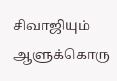சிவாஜியும் ஆளுக்கொரு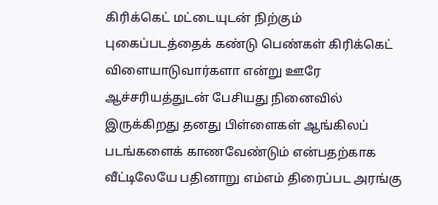கிரிக்கெட் மட்டையுடன் நிற்கும் புகைப்படத்தைக் கண்டு பெண்கள் கிரிக்கெட் விளையாடுவார்களா என்று ஊரே ஆச்சரியத்துடன் பேசியது நினைவில் இருக்கிறது தனது பிள்ளைகள் ஆங்கிலப் படங்களைக் காணவேண்டும் என்பதற்காக வீட்டிலேயே பதினாறு எம்எம் திரைப்பட அரங்கு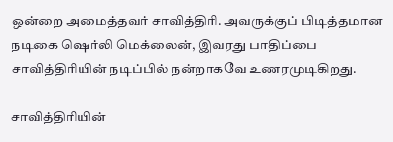ஒன்றை அமைத்தவர் சாவித்திரி. அவருக்குப் பிடித்தமான நடிகை ஷெர்லி மெக்லைன், இவரது பாதிப்பை சாவித்திரியின் நடிப்பில் நன்றாகவே உணரமுடிகிறது.

சாவித்திரியின்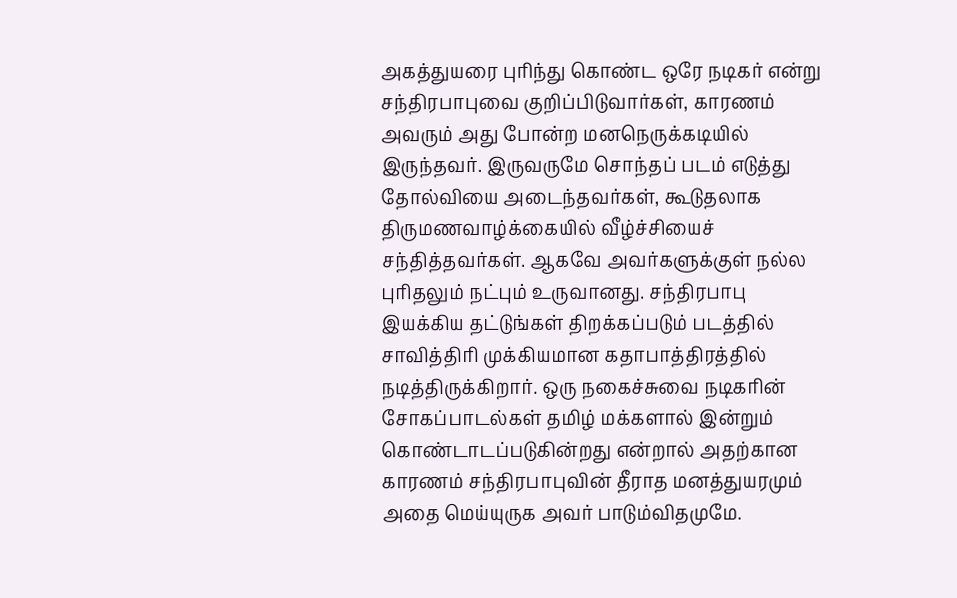அகத்துயரை புரிந்து கொண்ட ஒரே நடிகர் என்று சந்திரபாபுவை குறிப்பிடுவார்கள், காரணம் அவரும் அது போன்ற மனநெருக்கடியில் இருந்தவர். இருவருமே சொந்தப் படம் எடுத்து தோல்வியை அடைந்தவர்கள், கூடுதலாக திருமணவாழ்க்கையில் வீழ்ச்சியைச் சந்தித்தவர்கள். ஆகவே அவர்களுக்குள் நல்ல புரிதலும் நட்பும் உருவானது. சந்திரபாபு இயக்கிய தட்டுங்கள் திறக்கப்படும் படத்தில் சாவித்திரி முக்கியமான கதாபாத்திரத்தில் நடித்திருக்கிறார். ஒரு நகைச்சுவை நடிகரின் சோகப்பாடல்கள் தமிழ் மக்களால் இன்றும் கொண்டாடப்படுகின்றது என்றால் அதற்கான காரணம் சந்திரபாபுவின் தீராத மனத்துயரமும் அதை மெய்யுருக அவர் பாடும்விதமுமே.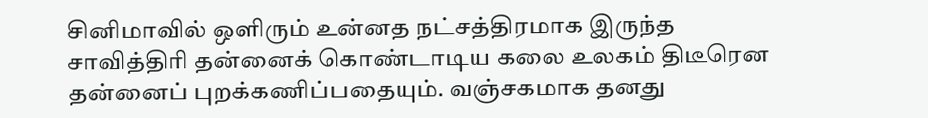சினிமாவில் ஒளிரும் உன்னத நட்சத்திரமாக இருந்த சாவித்திரி தன்னைக் கொண்டாடிய கலை உலகம் திடீரென தன்னைப் புறக்கணிப்பதையும். வஞ்சகமாக தனது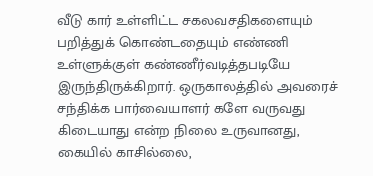வீடு கார் உள்ளிட்ட சகலவசதிகளையும் பறித்துக் கொண்டதையும் எண்ணி உள்ளுக்குள் கண்ணீர்வடித்தபடியே இருந்திருக்கிறார். ஒருகாலத்தில் அவரைச் சந்திக்க பார்வையாளர் களே வருவது கிடையாது என்ற நிலை உருவானது, கையில் காசில்லை,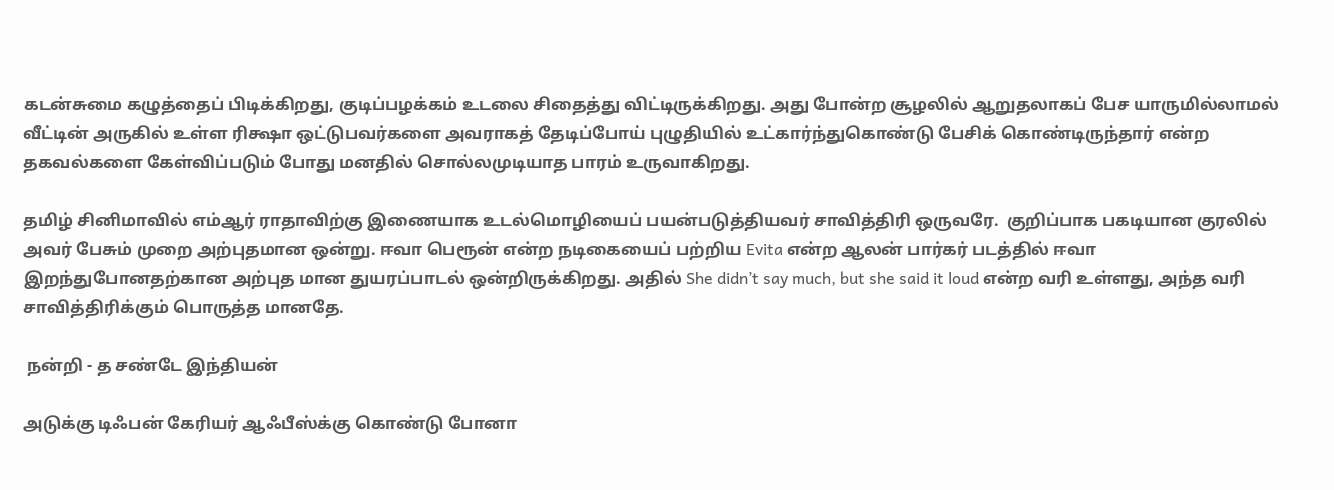கடன்சுமை கழுத்தைப் பிடிக்கிறது, குடிப்பழக்கம் உடலை சிதைத்து விட்டிருக்கிறது. அது போன்ற சூழலில் ஆறுதலாகப் பேச யாருமில்லாமல் வீட்டின் அருகில் உள்ள ரிக்ஷா ஒட்டுபவர்களை அவராகத் தேடிப்போய் புழுதியில் உட்கார்ந்துகொண்டு பேசிக் கொண்டிருந்தார் என்ற தகவல்களை கேள்விப்படும் போது மனதில் சொல்லமுடியாத பாரம் உருவாகிறது.

தமிழ் சினிமாவில் எம்ஆர் ராதாவிற்கு இணையாக உடல்மொழியைப் பயன்படுத்தியவர் சாவித்திரி ஒருவரே.  குறிப்பாக பகடியான குரலில் அவர் பேசும் முறை அற்புதமான ஒன்று. ஈவா பெரூன் என்ற நடிகையைப் பற்றிய Evita என்ற ஆலன் பார்கர் படத்தில் ஈவா இறந்துபோனதற்கான அற்புத மான துயரப்பாடல் ஒன்றிருக்கிறது. அதில் She didn’t say much, but she said it loud என்ற வரி உள்ளது, அந்த வரி சாவித்திரிக்கும் பொருத்த மானதே.

 நன்றி - த சண்டே இந்தியன்

அடுக்கு டிஃபன் கேரியர் ஆஃபீஸ்க்கு கொண்டு போனா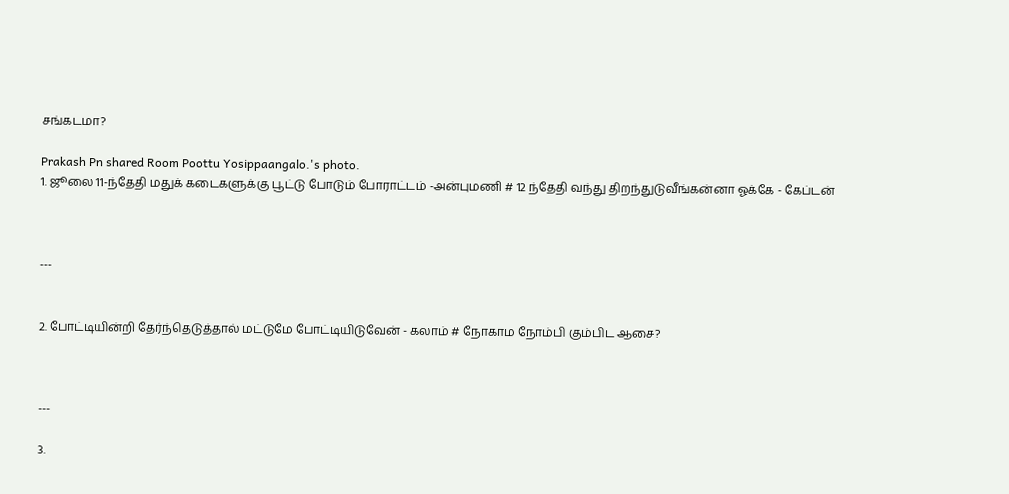சங்கடமா?

Prakash Pn shared Room Poottu Yosippaangalo.'s photo.
1. ஜூலை 11-ந்தேதி மதுக் கடைகளுக்கு பூட்டு போடும் போராட்டம் -அன்புமணி # 12 ந்தேதி வந்து திறந்துடுவீங்கன்னா ஓக்கே - கேப்டன்



---


2. போட்டியின்றி தேர்ந்தெடுத்தால் மட்டுமே போட்டியிடுவேன் - கலாம் # நோகாம நோம்பி கும்பிட ஆசை?



---

3.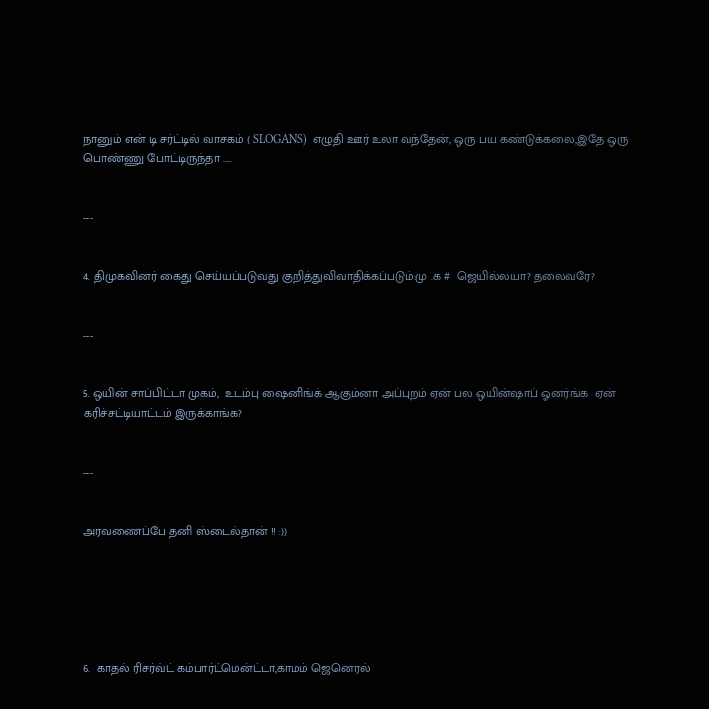நானும் என் டி சர்ட்டில் வாசகம் ( SLOGANS)  எழுதி ஊர் உலா வந்தேன், ஒரு பய கண்டுக்கலை,இதே ஒரு பொண்ணு போட்டிருந்தா .....


---


4. திமுகவினர் கைது செய்யப்படுவது குறித்துவிவாதிக்கப்படும்:மு .க #  ஜெயில்லயா? தலைவரே?


---


5. ஒயின் சாப்பிட்டா முகம்,  உடம்பு ஷைனிங்க் ஆகும்னா அப்புறம் ஏன் பல ஒயின்ஷாப் ஓனர்ங்க  ஏன் கரிச்சட்டியாட்டம் இருக்காங்க?


---


அரவணைப்பே தனி ஸ்டைல்தான் !! :))






6.  காதல் ரிசர்வ்ட் கம்பார்ட்மென்ட்டா,காமம் ஜெனெரல்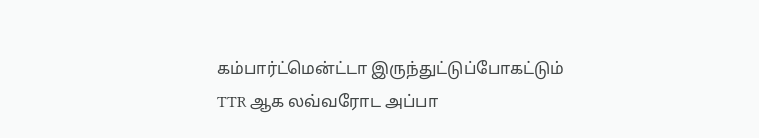கம்பார்ட்மென்ட்டா இருந்துட்டுப்போகட்டும் TTR ஆக லவ்வரோட அப்பா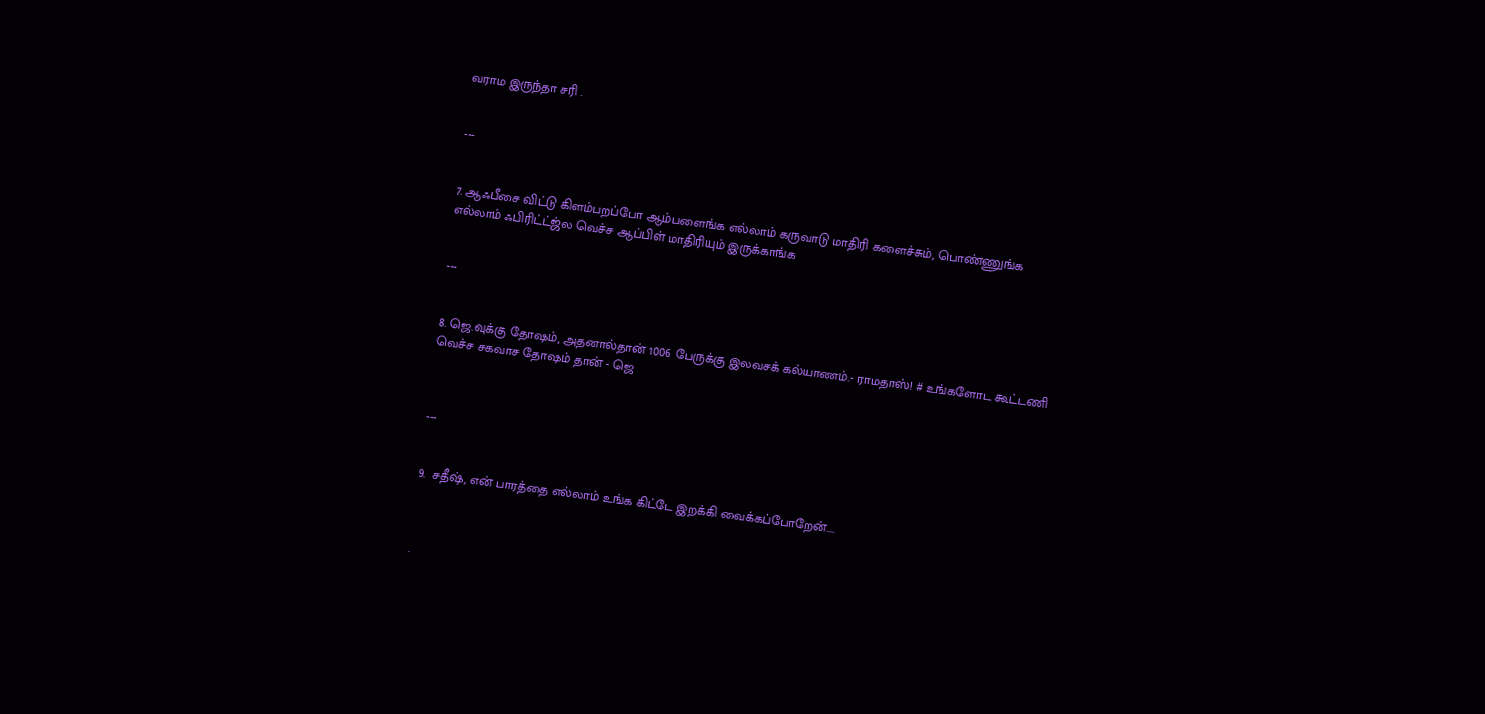வராம இருந்தா சரி .


---


7. ஆஃபீசை விட்டு கிளம்பறப்போ ஆம்பளைங்க எல்லாம் கருவாடு மாதிரி களைச்சும், பொண்ணுங்க எல்லாம் ஃபிரிட்ட்ஜ்ல வெச்ச ஆப்பிள் மாதிரியும் இருக்காங்க


---


8. ஜெ.வுக்கு தோஷம், அதனால்தான் 1006 பேருக்கு இலவசக் கல்யாணம்.- ராமதாஸ்! # உங்களோட கூட்டணி வெச்ச சகவாச தோஷம் தான் - ஜெ



---


9.  சதீஷ், என் பாரத்தை எல்லாம் உங்க கிட்டே இறக்கி வைக்கப்போறேன்....



.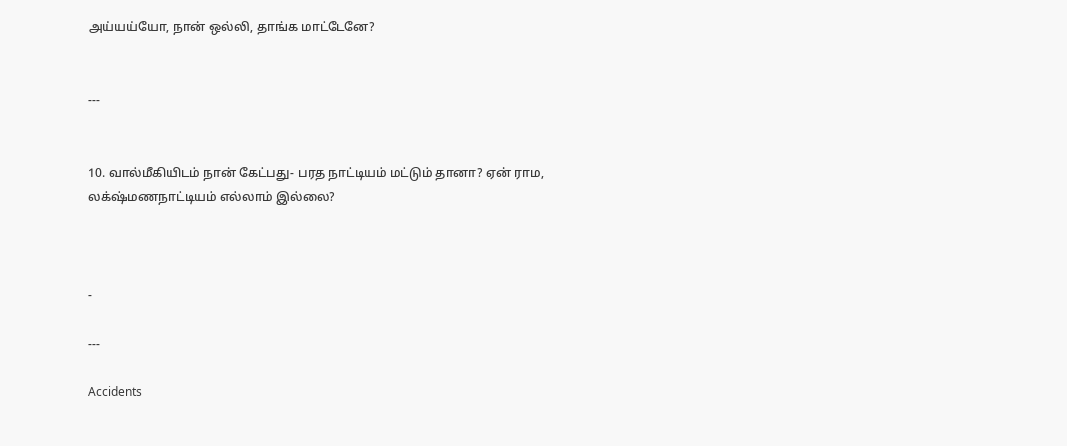அய்யய்யோ, நான் ஒல்லி, தாங்க மாட்டேனே?


---


10. வால்மீகியிடம் நான் கேட்பது- பரத நாட்டியம் மட்டும் தானா? ஏன் ராம, லக்‌ஷ்மணநாட்டியம் எல்லாம் இல்லை?



-

---

Accidents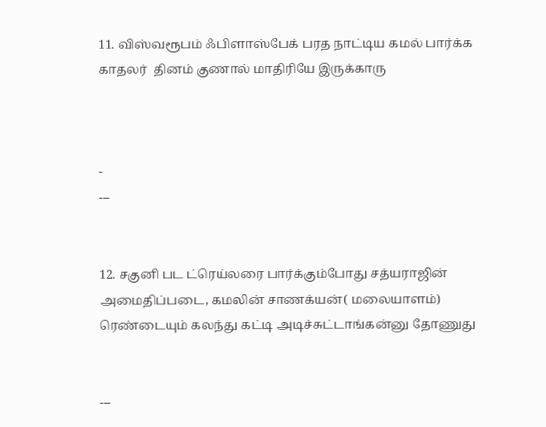11. விஸ்வரூபம் ஃபிளாஸ்பேக் பரத நாட்டிய கமல் பார்க்க காதலர்  தினம் குணால் மாதிரியே இருக்காரு



-
---


12. சகுனி பட ட்ரெய்லரை பார்க்கும்போது சத்யராஜின் அமைதிப்படை, கமலின் சாணக்யன்( மலையாளம்) ரெண்டையும் கலந்து கட்டி அடிச்சுட்டாங்கன்னு தோணுது


---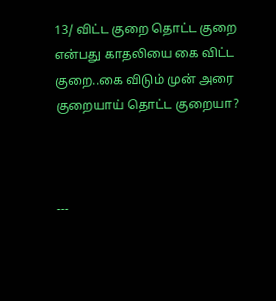13/ விட்ட குறை தொட்ட குறை என்பது காதலியை கை விட்ட குறை..கை விடும் முன் அரை குறையாய் தொட்ட குறையா?



---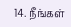14. நீங்கள்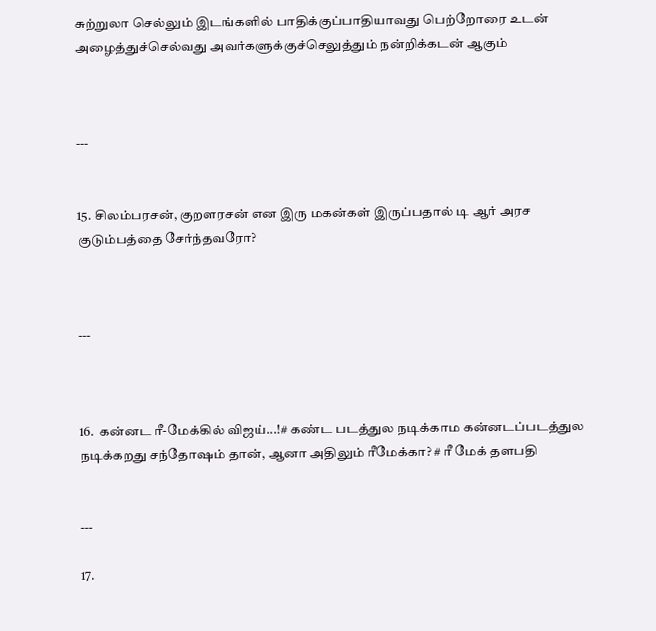சுற்றுலா செல்லும் இடங்களில் பாதிக்குப்பாதியாவது பெற்றோரை உடன் அழைத்துச்செல்வது அவர்களுக்குச்செலுத்தும் நன்றிக்கடன் ஆகும்



---


15. சிலம்பரசன், குறளரசன் என இரு மகன்கள் இருப்பதால் டி ஆர் அரச குடும்பத்தை சேர்ந்தவரோ?



---



16.  கன்னட ரீ-மேக்கில் விஜய்...!# கண்ட படத்துல நடிக்காம கன்னடப்படத்துல நடிக்கறது சந்தோஷம் தான், ஆனா அதிலும் ரீமேக்கா? # ரீ மேக் தளபதி


---

17.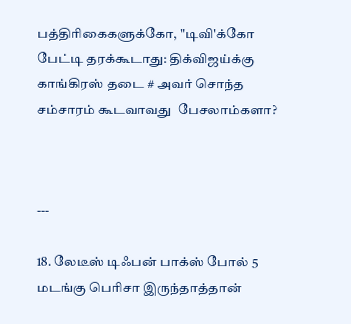பத்திரிகைகளுக்கோ, "டிவி'க்கோ பேட்டி தரக்கூடாது: திக்விஜய்க்கு காங்கிரஸ் தடை # அவர் சொந்த சம்சாரம் கூடவாவது  பேசலாம்களா?



---

18. லேடீஸ் டிஃபன் பாக்ஸ் போல் 5 மடங்கு பெரிசா இருந்தாத்தான்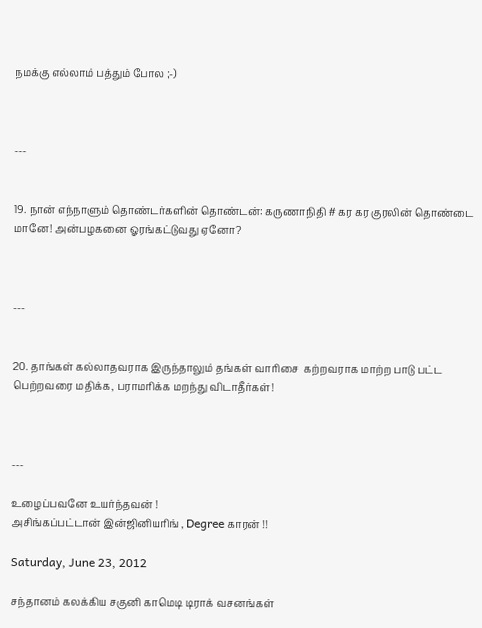நமக்கு எல்லாம் பத்தும் போல ;-)



---


19. நான் எந்நாளும் தொண்டர்களின் தொண்டன்: கருணாநிதி # கர கர குரலின் தொண்டை மானே! அன்பழகனை ஓரங்கட்டுவது ஏனோ?



---


20. தாங்கள் கல்லாதவராக இருந்தாலும் தங்கள் வாரிசை  கற்றவராக மாற்ற பாடு பட்ட பெற்றவரை மதிக்க, பராமரிக்க மறந்து விடாதீர்கள்!



---

உழைப்பவனே உயர்ந்தவன் !
அசிங்கப்பட்டான் இன்ஜினியரிங் , Degree காரன் !!

Saturday, June 23, 2012

சந்தானம் கலக்கிய சகுனி காமெடி டிராக் வசனங்கள்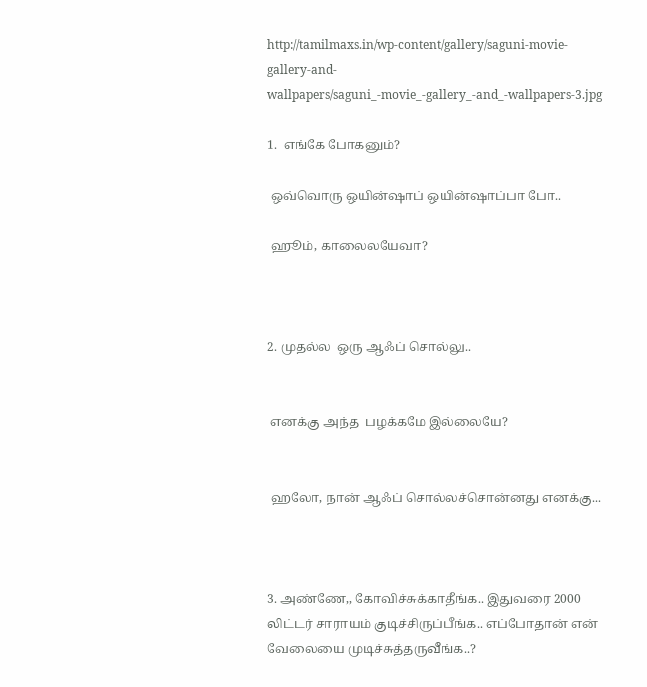http://tamilmaxs.in/wp-content/gallery/saguni-movie-gallery-and-wallpapers/saguni_-movie_-gallery_-and_-wallpapers-3.jpg

1.  எங்கே போகனும்?

 ஒவ்வொரு ஒயின்ஷாப் ஒயின்ஷாப்பா போ..

 ஹூம், காலைலயேவா?



2. முதல்ல  ஒரு ஆஃப் சொல்லு..


 எனக்கு அந்த  பழக்கமே இல்லையே?


 ஹலோ, நான் ஆஃப் சொல்லச்சொன்னது எனக்கு...



3. அண்ணே,, கோவிச்சுக்காதீங்க.. இதுவரை 2000 லிட்டர் சாராயம் குடிச்சிருப்பீங்க.. எப்போதான் என் வேலையை முடிச்சுத்தருவீங்க..?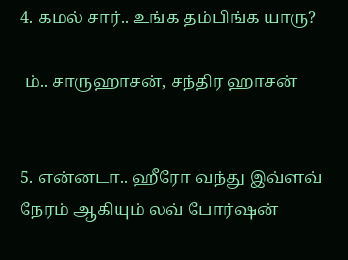4. கமல் சார்.. உங்க தம்பிங்க யாரு?

 ம்.. சாருஹாசன், சந்திர ஹாசன்


5. என்னடா.. ஹீரோ வந்து இவ்ளவ் நேரம் ஆகியும் லவ் போர்ஷன்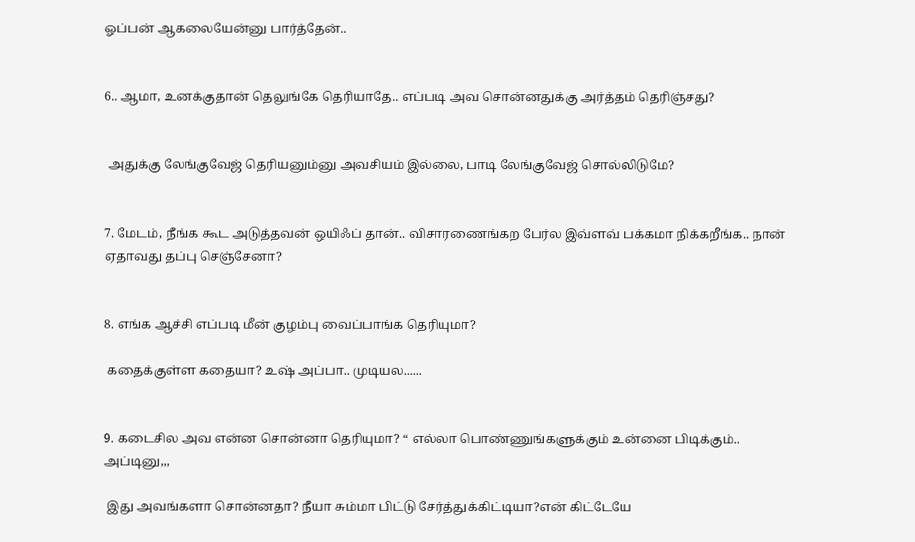ஓப்பன் ஆகலையேன்னு பார்த்தேன்..


6.. ஆமா, உனக்குதான் தெலுங்கே தெரியாதே.. எப்படி அவ சொன்னதுக்கு அர்த்தம் தெரிஞ்சது?


 அதுக்கு லேங்குவேஜ் தெரியனும்னு அவசியம் இல்லை, பாடி லேங்குவேஜ் சொல்லிடுமே?


7. மேடம், நீங்க கூட அடுத்தவன் ஒயிஃப் தான்.. விசாரணைங்கற பேர்ல இவ்ளவ் பக்கமா நிக்கறீங்க.. நான் ஏதாவது தப்பு செஞ்சேனா?


8. எங்க ஆச்சி எப்படி மீன் குழம்பு வைப்பாங்க தெரியுமா?

 கதைக்குள்ள கதையா? உஷ் அப்பா.. முடியல......


9. கடைசில அவ என்ன சொன்னா தெரியுமா? “ எல்லா பொண்ணுங்களுக்கும் உன்னை பிடிக்கும்.. அப்டினு,,,

 இது அவங்களா சொன்னதா? நீயா சும்மா பிட்டு சேர்த்துக்கிட்டியா?என் கிட்டேயே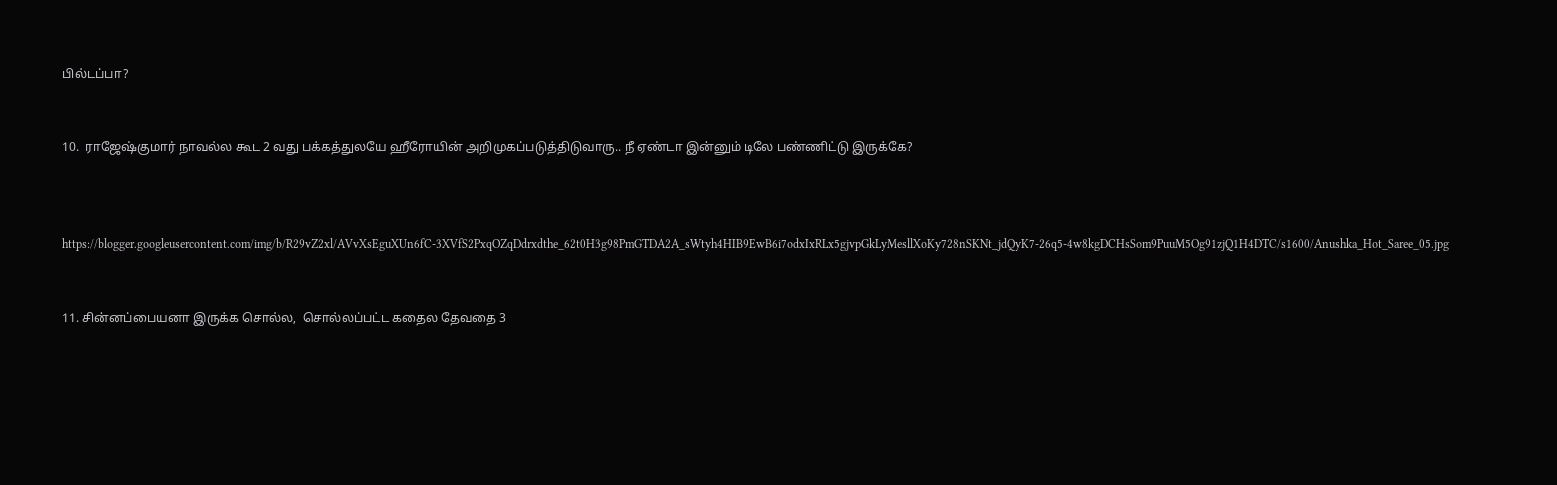பில்டப்பா?


10.  ராஜேஷ்குமார் நாவல்ல கூட 2 வது பக்கத்துலயே ஹீரோயின் அறிமுகப்படுத்திடுவாரு.. நீ ஏண்டா இன்னும் டிலே பண்ணிட்டு இருக்கே?



https://blogger.googleusercontent.com/img/b/R29vZ2xl/AVvXsEguXUn6fC-3XVfS2PxqOZqDdrxdthe_62t0H3g98PmGTDA2A_sWtyh4HIB9EwB6i7odxIxRLx5gjvpGkLyMesllXoKy728nSKNt_jdQyK7-26q5-4w8kgDCHsSom9PuuM5Og91zjQ1H4DTC/s1600/Anushka_Hot_Saree_05.jpg


11. சின்னப்பையனா இருக்க சொல்ல,  சொல்லப்பட்ட கதைல தேவதை 3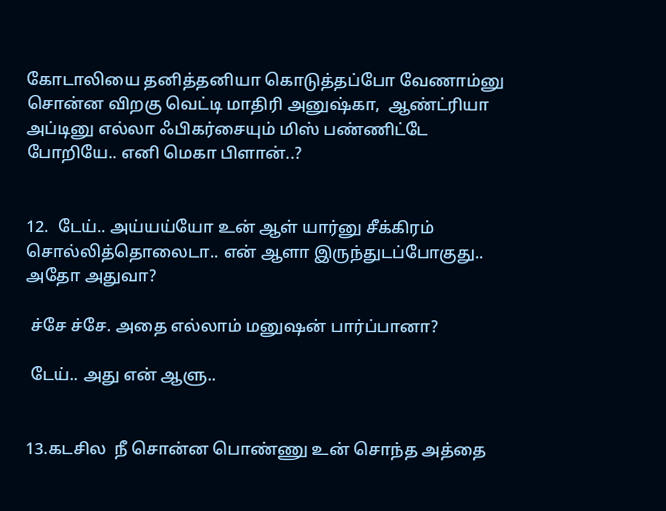கோடாலியை தனித்தனியா கொடுத்தப்போ வேணாம்னு சொன்ன விறகு வெட்டி மாதிரி அனுஷ்கா,  ஆண்ட்ரியா அப்டினு எல்லா ஃபிகர்சையும் மிஸ் பண்ணிட்டே போறியே.. எனி மெகா பிளான்..?


12.  டேய்.. அய்யய்யோ உன் ஆள் யார்னு சீக்கிரம் சொல்லித்தொலைடா.. என் ஆளா இருந்துடப்போகுது.. அதோ அதுவா?

 ச்சே ச்சே. அதை எல்லாம் மனுஷன் பார்ப்பானா?

 டேய்.. அது என் ஆளு..


13.கடசில  நீ சொன்ன பொண்ணு உன் சொந்த அத்தை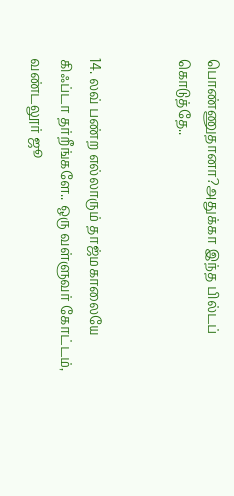பொண்ணுதானா?அதுக்கா இந்த பில்டப் கொடுத்தே..


14. லவ் பண்ற எல்லாரும் தாஜ்மகாலையே கிஃப்டா தர்றீங்களே.. ஒரு வள்ளுவர் கோட்டம், வண்டலூர் ஜூ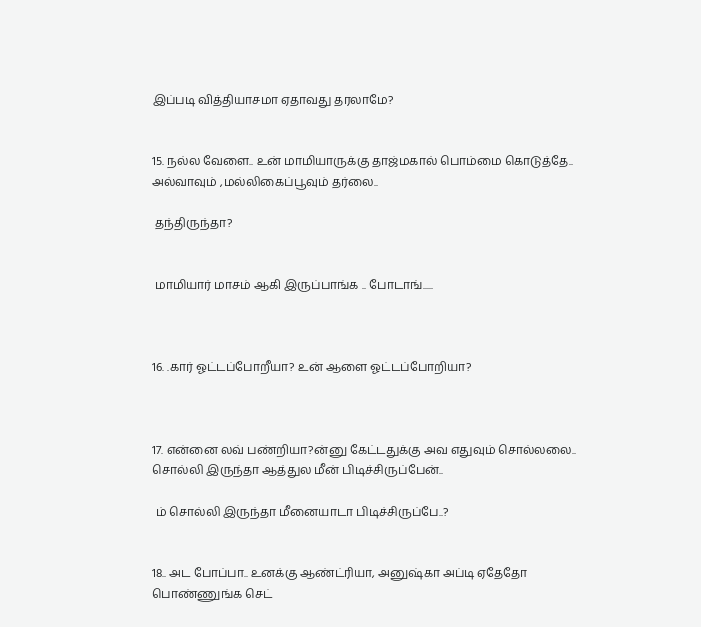இப்படி வித்தியாசமா ஏதாவது தரலாமே?


15. நல்ல வேளை.. உன் மாமியாருக்கு தாஜ்மகால் பொம்மை கொடுத்தே.. அல்வாவும் ,மல்லிகைப்பூவும் தர்லை..

 தந்திருந்தா?


 மாமியார் மாசம் ஆகி இருப்பாங்க .. போடாங்.....



16. .கார் ஓட்டப்போறீயா? உன் ஆளை ஓட்டப்போறியா?



17. என்னை லவ் பண்றியா?ன்னு கேட்டதுக்கு அவ எதுவும் சொல்லலை.. சொல்லி இருந்தா ஆத்துல மீன் பிடிச்சிருப்பேன்..

 ம் சொல்லி இருந்தா மீனையாடா பிடிச்சிருப்பே..?


18.. அட போப்பா.. உனக்கு ஆண்ட்ரியா, அனுஷ்கா அப்டி ஏதேதோ பொண்ணுங்க செட்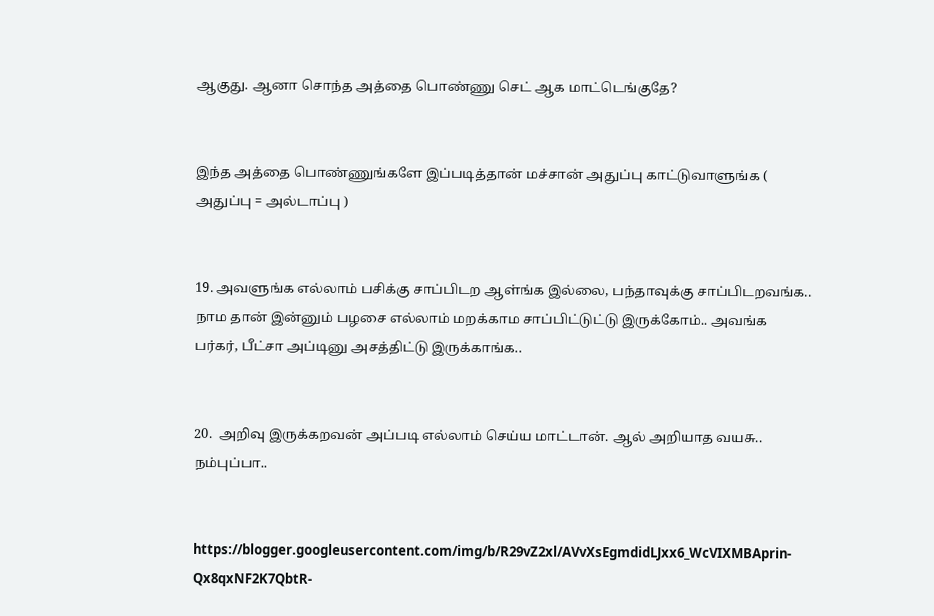ஆகுது. ஆனா சொந்த அத்தை பொண்ணு செட் ஆக மாட்டெங்குதே?


இந்த அத்தை பொண்ணுங்களே இப்படித்தான் மச்சான் அதுப்பு காட்டுவாளுங்க ( அதுப்பு = அல்டாப்பு )


19. அவளுங்க எல்லாம் பசிக்கு சாப்பிடற ஆள்ங்க இல்லை, பந்தாவுக்கு சாப்பிடறவங்க.. நாம தான் இன்னும் பழசை எல்லாம் மறக்காம சாப்பிட்டுட்டு இருக்கோம்.. அவங்க பர்கர், பீட்சா அப்டினு அசத்திட்டு இருக்காங்க..


20.  அறிவு இருக்கறவன் அப்படி எல்லாம் செய்ய மாட்டான். ஆல் அறியாத வயசு.. நம்புப்பா..


https://blogger.googleusercontent.com/img/b/R29vZ2xl/AVvXsEgmdidLJxx6_WcVIXMBAprin-Qx8qxNF2K7QbtR-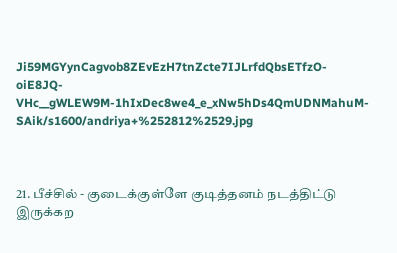Ji59MGYynCagvob8ZEvEzH7tnZcte7IJLrfdQbsETfzO-oiE8JQ-VHc__gWLEW9M-1hIxDec8we4_e_xNw5hDs4QmUDNMahuM-SAik/s1600/andriya+%252812%2529.jpg



21. பீச்சில் - குடைக்குள்ளே குடித்தனம் நடத்திட்டு இருக்கற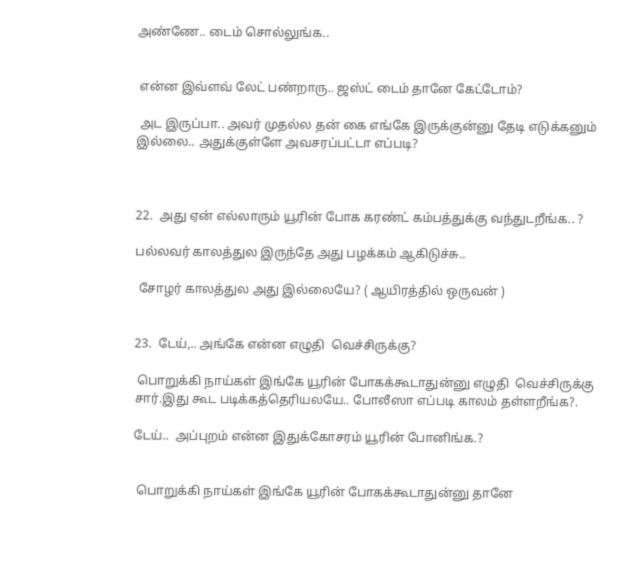அண்ணே.. டைம் சொல்லுங்க..


 என்ன இவ்ளவ் லேட் பண்றாரு.. ஜஸ்ட் டைம் தானே கேட்டோம்?

 அட இருப்பா.. அவர் முதல்ல தன் கை எங்கே இருக்குன்னு தேடி எடுக்கனும் இல்லை.. அதுக்குள்ளே அவசரப்பட்டா எப்படி?



22.  அது ஏன் எல்லாரும் யூரின் போக கரண்ட் கம்பத்துக்கு வந்துடறீங்க.. ?

பல்லவர் காலத்துல இருந்தே அது பழக்கம் ஆகிடுச்சு..

 சோழர் காலத்துல அது இல்லையே? ( ஆயிரத்தில் ஒருவன் )


23.  டேய்,.. அங்கே என்ன எழுதி  வெச்சிருக்கு?

 பொறுக்கி நாய்கள் இங்கே யூரின் போகக்கூடாதுன்னு எழுதி  வெச்சிருக்கு சார்.இது கூட படிக்கத்தெரியலயே.. போலீஸா எப்படி காலம் தள்ளறீங்க?.

டேய்..  அப்புறம் என்ன இதுக்கோசரம் யூரின் போனிங்க.?


 பொறுக்கி நாய்கள் இங்கே யூரின் போகக்கூடாதுன்னு தானே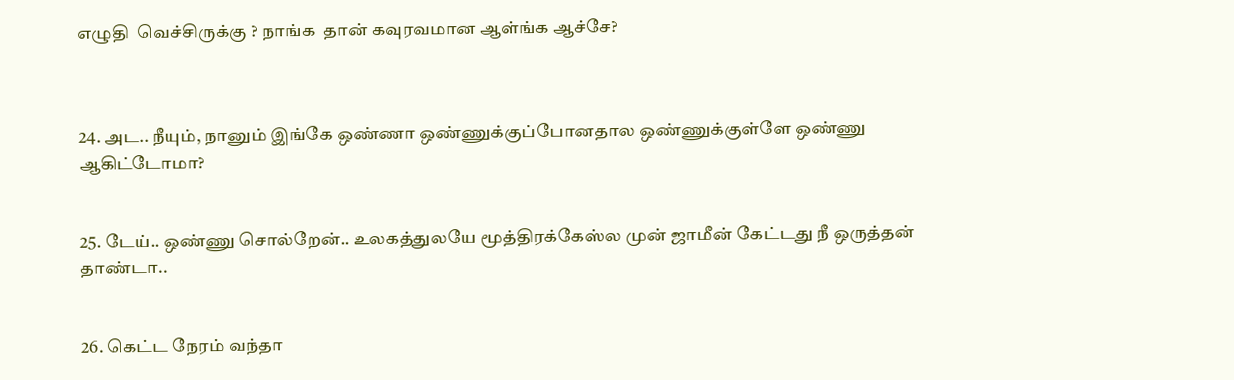எழுதி  வெச்சிருக்கு ? நாங்க  தான் கவுரவமான ஆள்ங்க ஆச்சே?



24. அட.. நீயும், நானும் இங்கே ஒண்ணா ஒண்ணுக்குப்போனதால ஒண்ணுக்குள்ளே ஒண்ணு ஆகிட்டோமா?


25. டேய்.. ஒண்ணு சொல்றேன்.. உலகத்துலயே மூத்திரக்கேஸ்ல முன் ஜாமீன் கேட்டது நீ ஒருத்தன் தாண்டா..


26. கெட்ட நேரம் வந்தா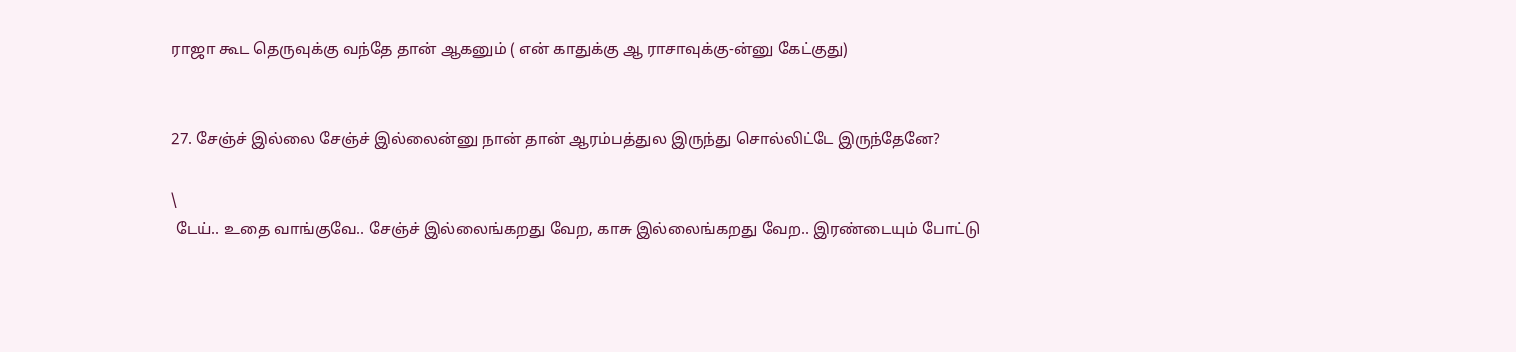ராஜா கூட தெருவுக்கு வந்தே தான் ஆகனும் ( என் காதுக்கு ஆ ராசாவுக்கு-ன்னு கேட்குது)


27. சேஞ்ச் இல்லை சேஞ்ச் இல்லைன்னு நான் தான் ஆரம்பத்துல இருந்து சொல்லிட்டே இருந்தேனே?

\
 டேய்.. உதை வாங்குவே.. சேஞ்ச் இல்லைங்கறது வேற, காசு இல்லைங்கறது வேற.. இரண்டையும் போட்டு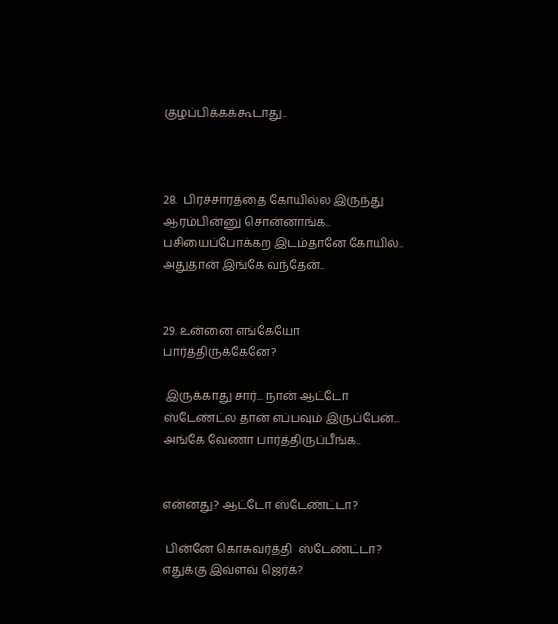குழப்பிக்கக்கூடாது..



28.  பிரச்சாரத்தை கோயில்ல இருந்து ஆரம்பின்னு சொன்னாங்க.. பசியைப்போக்கற இடம்தானே கோயில்.. அதுதான் இங்கே வந்தேன்..


29. உன்னை எங்கேயோ பார்த்திருக்கேனே?

 இருக்காது சார்... நான் ஆட்டோ ஸ்டேண்ட்ல தான் எப்பவும் இருப்பேன்... அங்கே வேணா பார்த்திருப்பீங்க..


என்னது? ஆட்டோ ஸ்டேண்ட்டா?

 பின்னே கொசுவர்த்தி  ஸ்டேண்ட்டா? எதுக்கு இவ்ளவ் ஜெர்க்?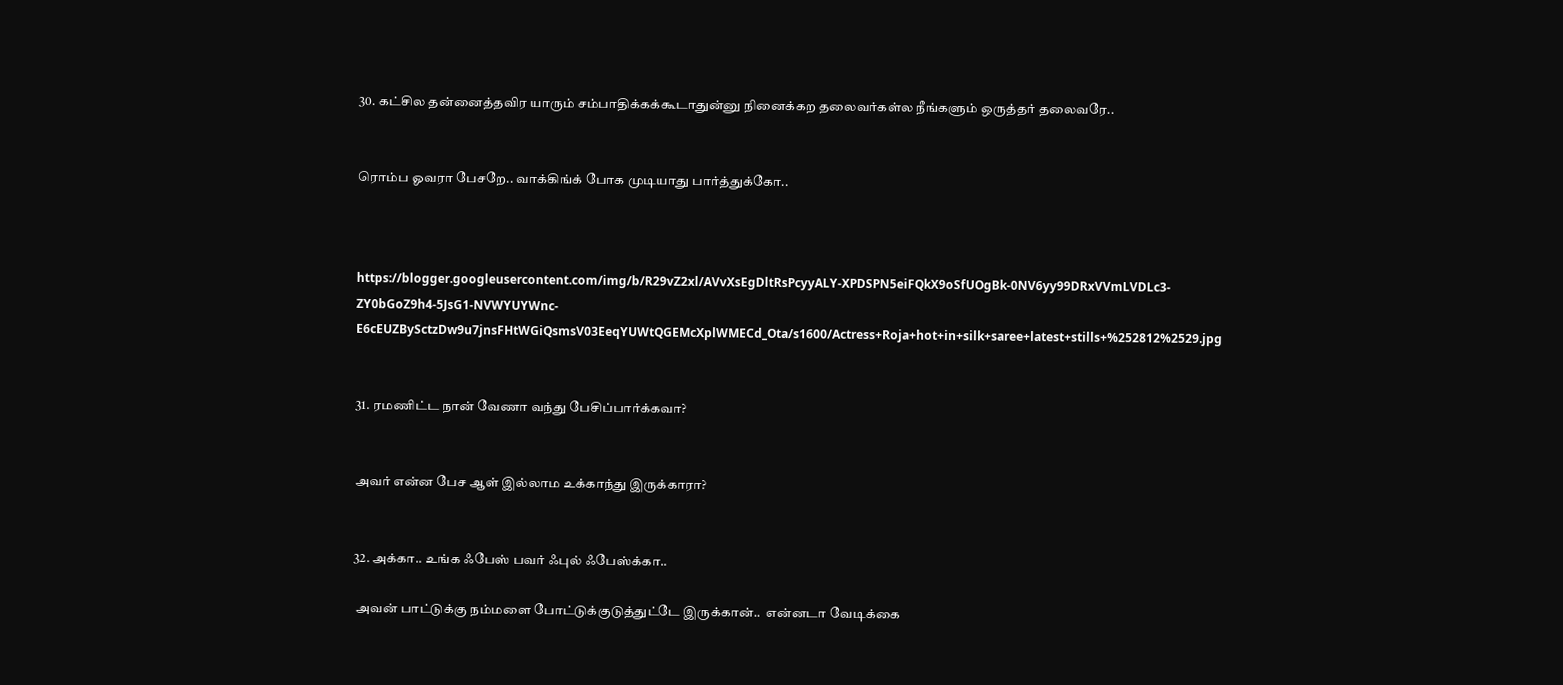30. கட்சில தன்னைத்தவிர யாரும் சம்பாதிக்கக்கூடாதுன்னு நினைக்கற தலைவர்கள்ல நீங்களும் ஒருத்தர் தலைவரே..


ரொம்ப ஓவரா பேசறே.. வாக்கிங்க் போக முடியாது பார்த்துக்கோ..



https://blogger.googleusercontent.com/img/b/R29vZ2xl/AVvXsEgDltRsPcyyALY-XPDSPN5eiFQkX9oSfUOgBk-0NV6yy99DRxVVmLVDLc3-ZY0bGoZ9h4-5JsG1-NVWYUYWnc-E6cEUZBySctzDw9u7jnsFHtWGiQsmsV03EeqYUWtQGEMcXplWMECd_Ota/s1600/Actress+Roja+hot+in+silk+saree+latest+stills+%252812%2529.jpg


31. ரமணிட்ட நான் வேணா வந்து பேசிப்பார்க்கவா?


அவர் என்ன பேச ஆள் இல்லாம உக்காந்து இருக்காரா?


32. அக்கா.. உங்க ஃபேஸ் பவர் ஃபுல் ஃபேஸ்க்கா..

 அவன் பாட்டுக்கு நம்மளை போட்டுக்குடுத்துட்டே இருக்கான்..  என்னடா வேடிக்கை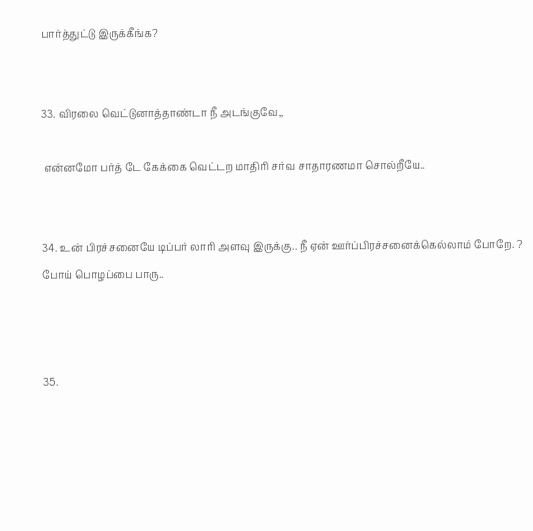பார்த்துட்டு இருக்கீங்க?


33. விரலை வெட்டுனாத்தாண்டா நீ அடங்குவே,,

 என்னமோ பர்த் டே கேக்கை வெட்டற மாதிரி சர்வ சாதாரணமா சொல்றீயே..


34. உன் பிரச்சனையே டிப்பர் லாரி அளவு இருக்கு.. நீ ஏன் ஊர்ப்பிரச்சனைக்கெல்லாம் போறே. ? போய் பொழப்பை பாரு..



35.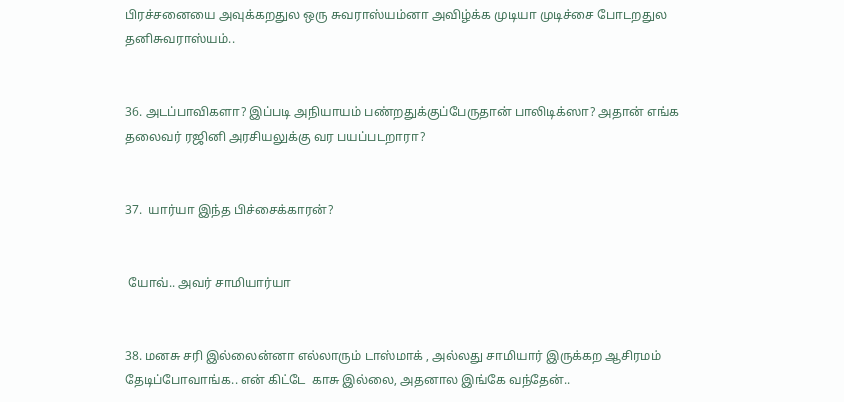பிரச்சனையை அவுக்கறதுல ஒரு சுவராஸ்யம்னா அவிழ்க்க முடியா முடிச்சை போடறதுல தனிசுவராஸ்யம்..


36. அடப்பாவிகளா? இப்படி அநியாயம் பண்றதுக்குப்பேருதான் பாலிடிக்ஸா? அதான் எங்க தலைவர் ரஜினி அரசியலுக்கு வர பயப்படறாரா?


37.  யார்யா இந்த பிச்சைக்காரன்?


 யோவ்.. அவர் சாமியார்யா


38. மனசு சரி இல்லைன்னா எல்லாரும் டாஸ்மாக் , அல்லது சாமியார் இருக்கற ஆசிரமம் தேடிப்போவாங்க.. என் கிட்டே  காசு இல்லை, அதனால இங்கே வந்தேன்..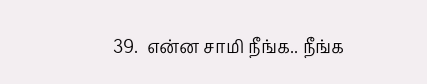39.  என்ன சாமி நீங்க.. நீங்க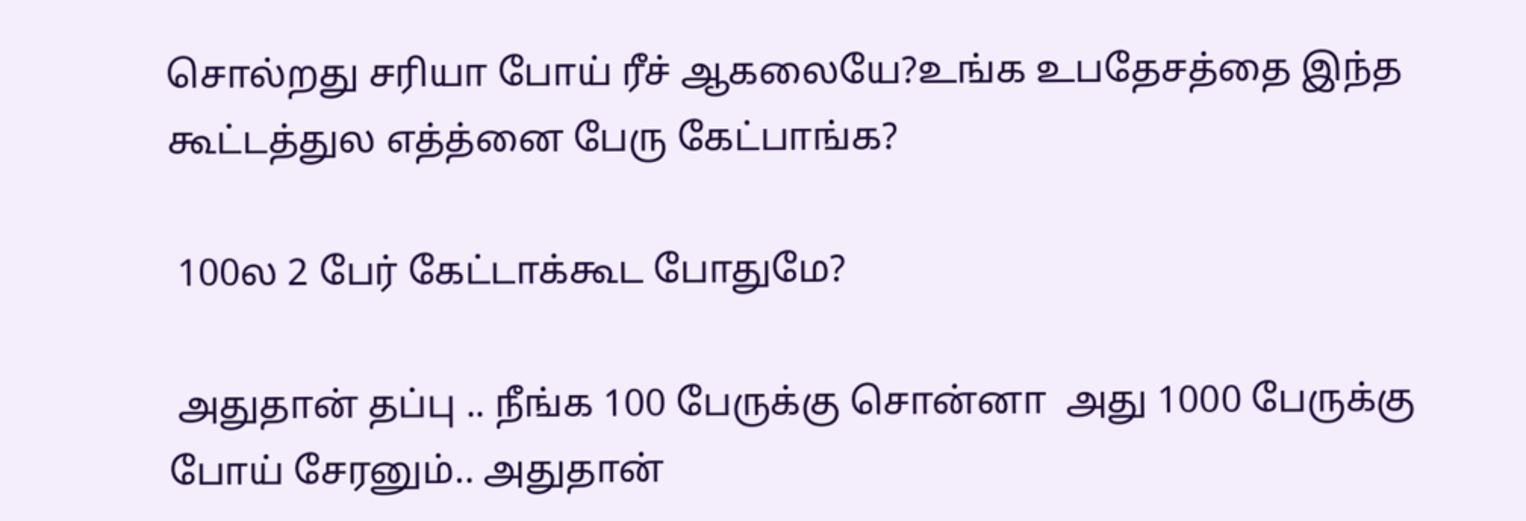சொல்றது சரியா போய் ரீச் ஆகலையே?உங்க உபதேசத்தை இந்த கூட்டத்துல எத்த்னை பேரு கேட்பாங்க?

 100ல 2 பேர் கேட்டாக்கூட போதுமே?

 அதுதான் தப்பு .. நீங்க 100 பேருக்கு சொன்னா  அது 1000 பேருக்கு போய் சேரனும்.. அதுதான்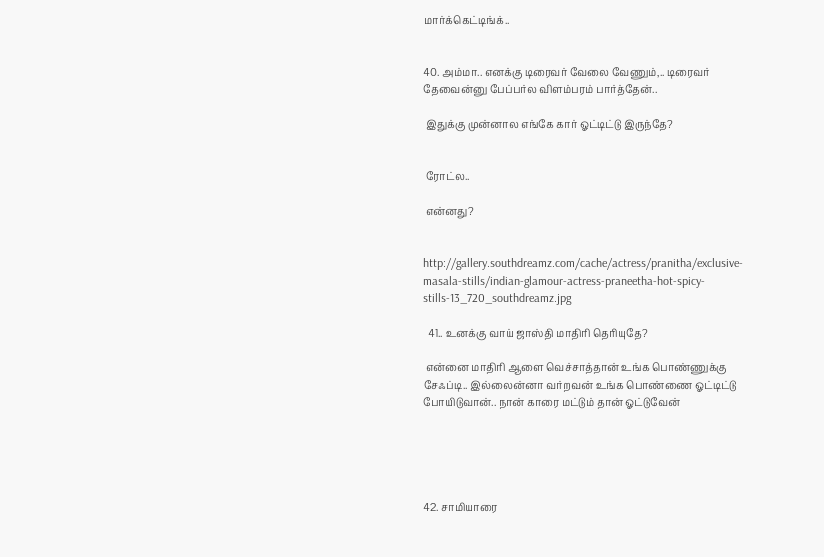மார்க்கெட்டிங்க்..


40. அம்மா.. எனக்கு டிரைவர் வேலை வேணும்,.. டிரைவர் தேவைன்னு பேப்பர்ல விளம்பரம் பார்த்தேன்..

 இதுக்கு முன்னால எங்கே கார் ஓட்டிட்டு இருந்தே?


 ரோட்ல..

 என்னது?


http://gallery.southdreamz.com/cache/actress/pranitha/exclusive-masala-stills/indian-glamour-actress-praneetha-hot-spicy-stills-13_720_southdreamz.jpg

  41.. உனக்கு வாய் ஜாஸ்தி மாதிரி தெரியுதே?

 என்னை மாதிரி ஆளை வெச்சாத்தான் உங்க பொண்ணுக்கு சேஃப்டி.. இல்லைன்னா வர்றவன் உங்க பொண்ணை ஓட்டிட்டு போயிடுவான்.. நான் காரை மட்டும் தான் ஓட்டுவேன்





42. சாமியாரை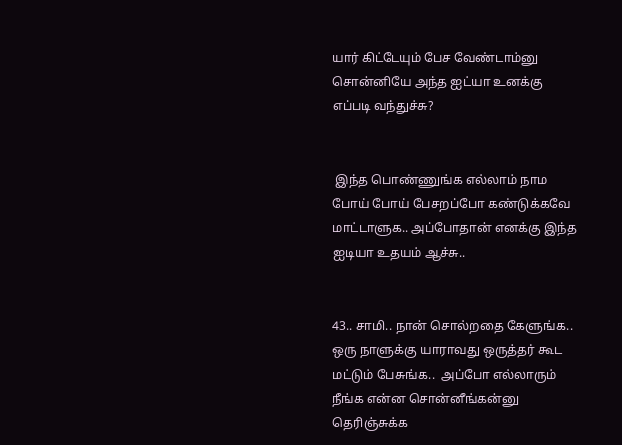யார் கிட்டேயும் பேச வேண்டாம்னு சொன்னியே அந்த ஐட்யா உனக்கு எப்படி வந்துச்சு?


 இந்த பொண்ணுங்க எல்லாம் நாம போய் போய் பேசறப்போ கண்டுக்கவே மாட்டாளுக.. அப்போதான் எனக்கு இந்த ஐடியா உதயம் ஆச்சு..


43.. சாமி.. நான் சொல்றதை கேளுங்க.. ஒரு நாளுக்கு யாராவது ஒருத்தர் கூட மட்டும் பேசுங்க..  அப்போ எல்லாரும் நீங்க என்ன சொன்னீங்கன்னு தெரிஞ்சுக்க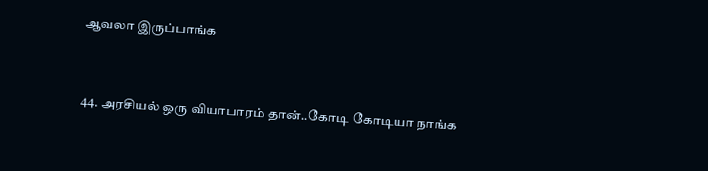ஆவலா இருப்பாங்க


44. அரசியல் ஒரு வியாபாரம் தான்..கோடி கோடியா நாங்க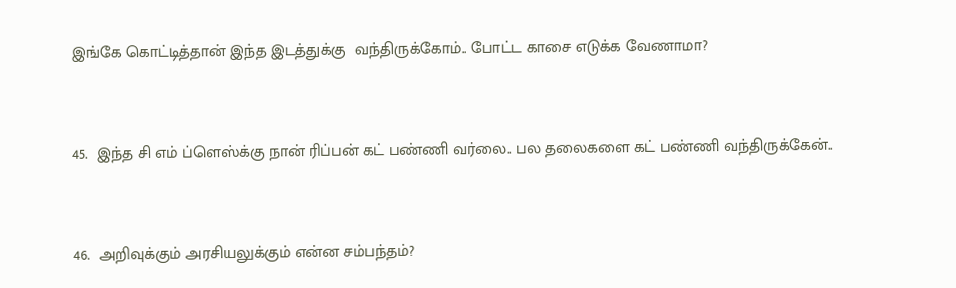இங்கே கொட்டித்தான் இந்த இடத்துக்கு  வந்திருக்கோம்.. போட்ட காசை எடுக்க வேணாமா?


45.  இந்த சி எம் ப்ளெஸ்க்கு நான் ரிப்பன் கட் பண்ணி வர்லை.. பல தலைகளை கட் பண்ணி வந்திருக்கேன்..


46.  அறிவுக்கும் அரசியலுக்கும் என்ன சம்பந்தம்?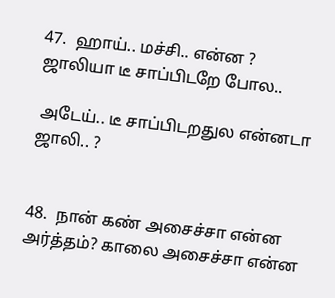47.  ஹாய்.. மச்சி.. என்ன ? ஜாலியா டீ சாப்பிடறே போல..

 அடேய்.. டீ சாப்பிடறதுல என்னடா ஜாலி.. ?


48.  நான் கண் அசைச்சா என்ன அர்த்தம்? காலை அசைச்சா என்ன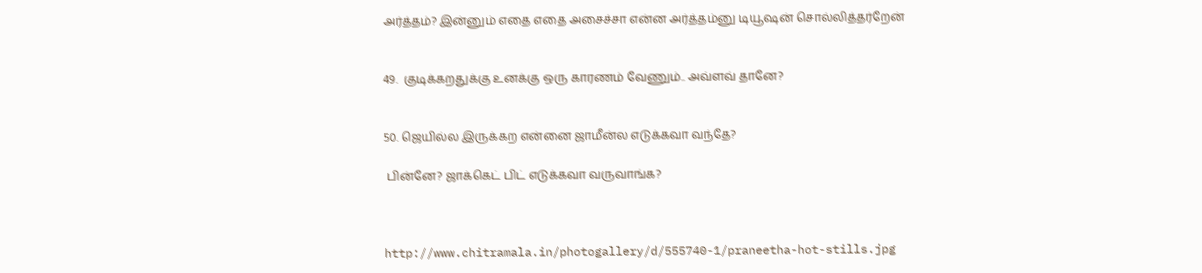அர்த்தம்? இன்னும் எதை எதை அசைச்சா என்ன அர்த்தம்னு டியூஷன் சொல்லித்தர்றேன்


49.  குடிக்கறதுக்கு உனக்கு ஒரு காரணம் வேணும்.. அவ்ளவ் தானே?


50. ஜெயில்ல இருக்கற என்னை ஜாமீன்ல எடுக்கவா வந்தே?

 பின்னே? ஜாக்கெட் பிட் எடுக்கவா வருவாங்க?



http://www.chitramala.in/photogallery/d/555740-1/praneetha-hot-stills.jpg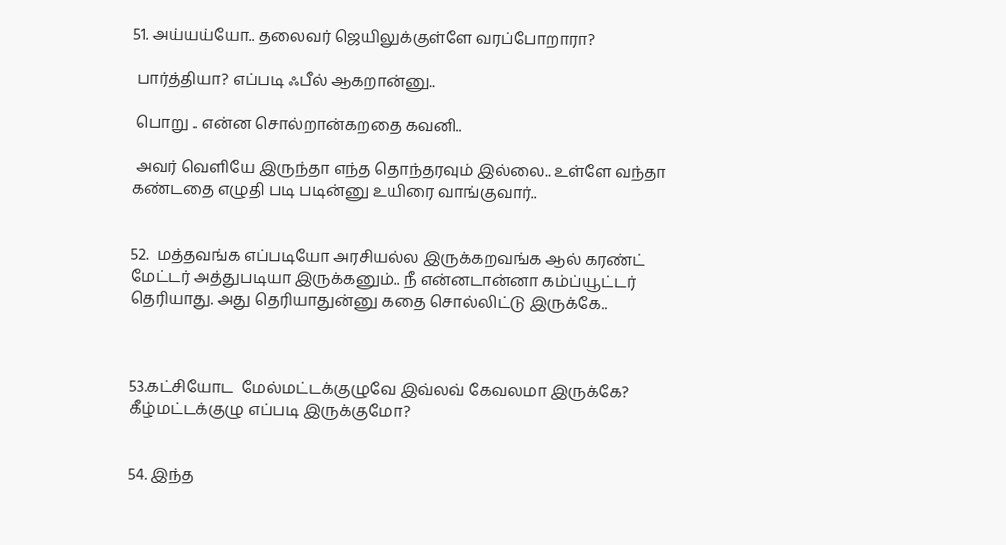51. அய்யய்யோ.. தலைவர் ஜெயிலுக்குள்ளே வரப்போறாரா?

 பார்த்தியா? எப்படி ஃபீல் ஆகறான்னு..

 பொறு .. என்ன சொல்றான்கறதை கவனி..

 அவர் வெளியே இருந்தா எந்த தொந்தரவும் இல்லை.. உள்ளே வந்தா கண்டதை எழுதி படி படின்னு உயிரை வாங்குவார்..


52.  மத்தவங்க எப்படியோ அரசியல்ல இருக்கறவங்க ஆல் கரண்ட் மேட்டர் அத்துபடியா இருக்கனும்.. நீ என்னடான்னா கம்ப்யூட்டர் தெரியாது. அது தெரியாதுன்னு கதை சொல்லிட்டு இருக்கே..



53.கட்சியோட  மேல்மட்டக்குழுவே இவ்லவ் கேவலமா இருக்கே? கீழ்மட்டக்குழு எப்படி இருக்குமோ?


54. இந்த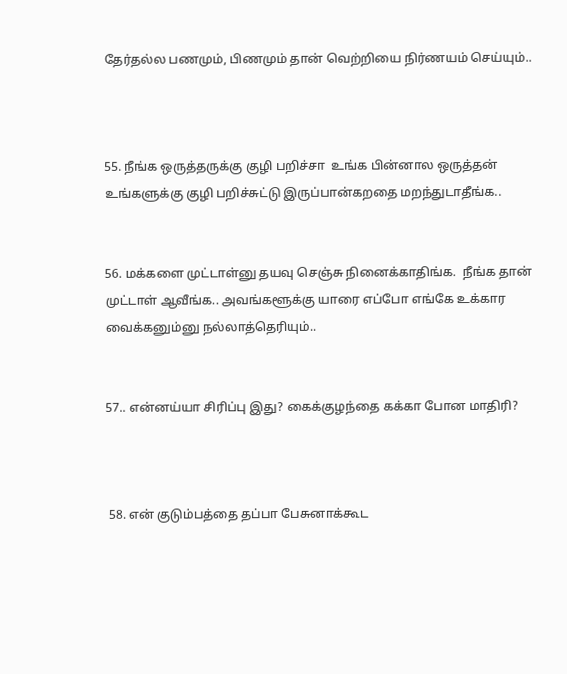தேர்தல்ல பணமும், பிணமும் தான் வெற்றியை நிர்ணயம் செய்யும்..



55. நீங்க ஒருத்தருக்கு குழி பறிச்சா  உங்க பின்னால ஒருத்தன் உங்களுக்கு குழி பறிச்சுட்டு இருப்பான்கறதை மறந்துடாதீங்க..


56. மக்களை முட்டாள்னு தயவு செஞ்சு நினைக்காதிங்க.  நீங்க தான் முட்டாள் ஆவீங்க.. அவங்களூக்கு யாரை எப்போ எங்கே உக்கார வைக்கனும்னு நல்லாத்தெரியும்..


57.. என்னய்யா சிரிப்பு இது? கைக்குழந்தை கக்கா போன மாதிரி?



 58. என் குடும்பத்தை தப்பா பேசுனாக்கூட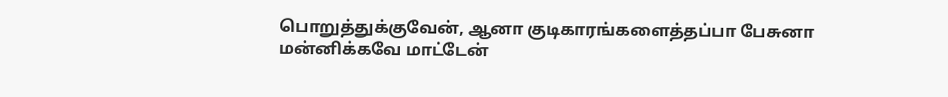பொறுத்துக்குவேன், ஆனா குடிகாரங்களைத்தப்பா பேசுனா மன்னிக்கவே மாட்டேன்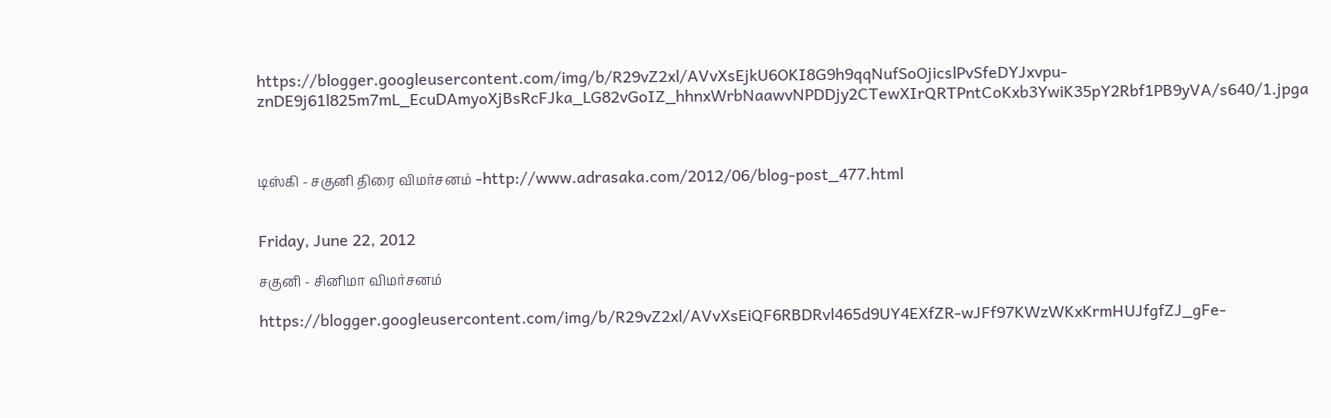https://blogger.googleusercontent.com/img/b/R29vZ2xl/AVvXsEjkU6OKI8G9h9qqNufSoOjicslPvSfeDYJxvpu-znDE9j61l825m7mL_EcuDAmyoXjBsRcFJka_LG82vGoIZ_hhnxWrbNaawvNPDDjy2CTewXIrQRTPntCoKxb3YwiK35pY2Rbf1PB9yVA/s640/1.jpga



டிஸ்கி - சகுனி திரை விமர்சனம் -http://www.adrasaka.com/2012/06/blog-post_477.html


Friday, June 22, 2012

சகுனி - சினிமா விமர்சனம்

https://blogger.googleusercontent.com/img/b/R29vZ2xl/AVvXsEiQF6RBDRvl465d9UY4EXfZR-wJFf97KWzWKxKrmHUJfgfZJ_gFe-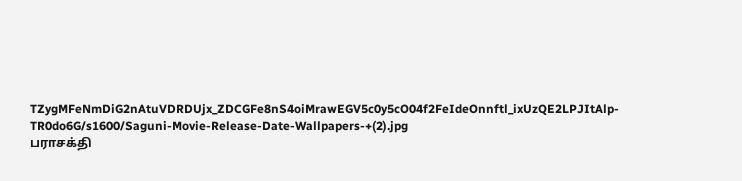TZygMFeNmDiG2nAtuVDRDUjx_ZDCGFe8nS4oiMrawEGV5c0y5cO04f2FeIdeOnnftl_ixUzQE2LPJItAlp-TR0do6G/s1600/Saguni-Movie-Release-Date-Wallpapers-+(2).jpg
பராசக்தி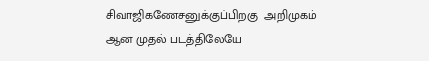சிவாஜிகணேசனுக்குப்பிறகு  அறிமுகம் ஆன முதல் படத்திலேயே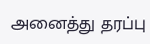அனைத்து தரப்பு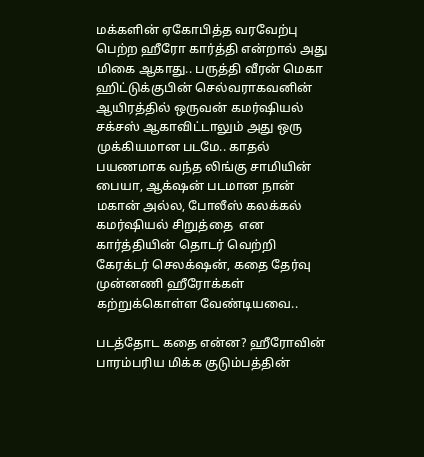மக்களின் ஏகோபித்த வரவேற்பு பெற்ற ஹீரோ கார்த்தி என்றால் அது மிகை ஆகாது.. பருத்தி வீரன் மெகா ஹிட்டுக்குபின் செல்வராகவனின் ஆயிரத்தில் ஒருவன் கமர்ஷியல் சக்சஸ் ஆகாவிட்டாலும் அது ஒரு முக்கியமான படமே.. காதல் பயணமாக வந்த லிங்கு சாமியின் பையா, ஆக்‌ஷன் படமான நான் மகான் அல்ல, போலீஸ் கலக்கல் கமர்ஷியல் சிறுத்தை  என கார்த்தியின் தொடர் வெற்றி  கேரக்டர் செலக்‌ஷன், கதை தேர்வு முன்னணி ஹீரோக்கள் கற்றுக்கொள்ள வேண்டியவை..

படத்தோட கதை என்ன? ஹீரோவின் பாரம்பரிய மிக்க குடும்பத்தின்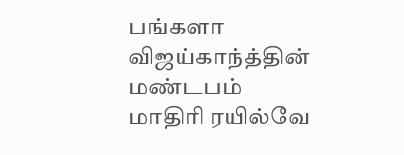பங்களா  விஜய்காந்த்தின்  மண்டபம் மாதிரி ரயில்வே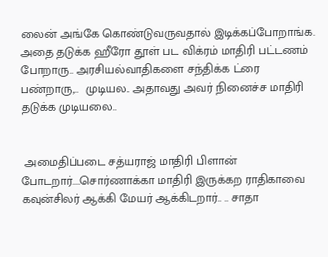லைன் அங்கே கொண்டுவருவதால் இடிக்கப்போறாங்க. அதை தடுக்க ஹீரோ தூள் பட விக்ரம் மாதிரி பட்டணம் போறாரு.. அரசியல்வாதிகளை சந்திக்க ட்ரை பண்றாரு,..  முடியல.. அதாவது அவர் நினைச்ச மாதிரி தடுக்க முடியலை..


 அமைதிப்படை சத்யராஜ் மாதிரி பிளான் போடறார்....சொர்ணாக்கா மாதிரி இருக்கற ராதிகாவை கவுன்சிலர் ஆக்கி மேயர் ஆக்கிடறார்.. .. சாதா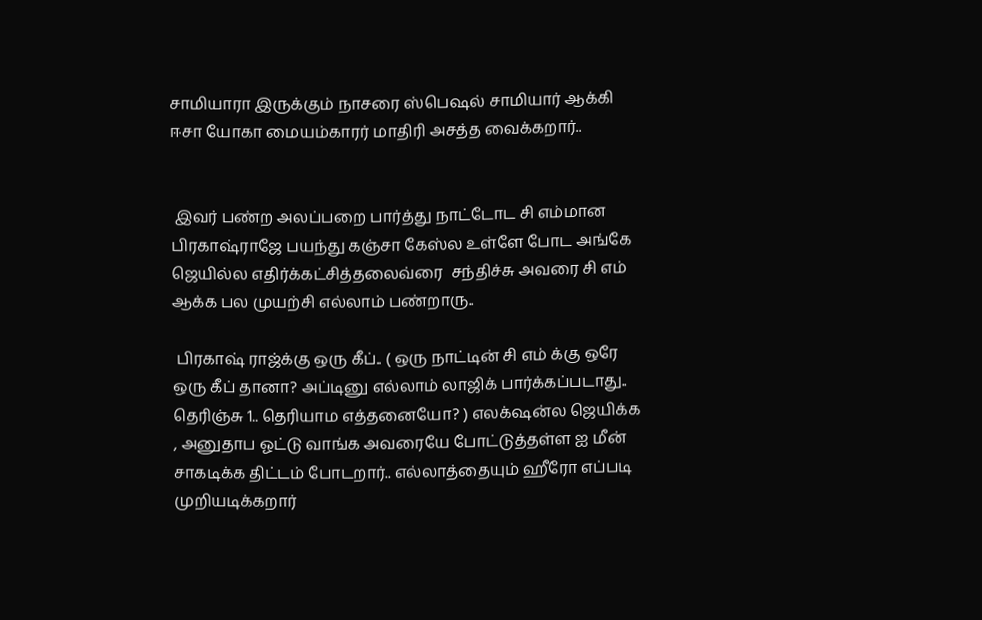சாமியாரா இருக்கும் நாசரை ஸ்பெஷல் சாமியார் ஆக்கி ஈசா யோகா மையம்காரர் மாதிரி அசத்த வைக்கறார்..


 இவர் பண்ற அலப்பறை பார்த்து நாட்டோட சி எம்மான பிரகாஷ்ராஜே பயந்து கஞ்சா கேஸ்ல உள்ளே போட அங்கே ஜெயில்ல எதிர்க்கட்சித்தலைவ்ரை  சந்திச்சு அவரை சி எம் ஆக்க பல முயற்சி எல்லாம் பண்றாரு..

 பிரகாஷ் ராஜ்க்கு ஒரு கீப்.. ( ஒரு நாட்டின் சி எம் க்கு ஒரே ஒரு கீப் தானா? அப்டினு எல்லாம் லாஜிக் பார்க்கப்படாது.. தெரிஞ்சு 1.. தெரியாம எத்தனையோ? ) எலக்‌ஷன்ல ஜெயிக்க , அனுதாப ஓட்டு வாங்க அவரையே போட்டுத்தள்ள ஐ மீன் சாகடிக்க திட்டம் போடறார்.. எல்லாத்தையும் ஹீரோ எப்படி முறியடிக்கறார்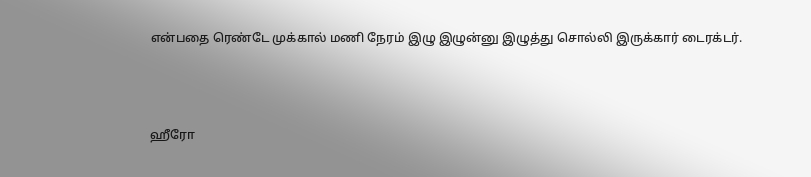என்பதை ரெண்டே முக்கால் மணி நேரம் இழு இழுன்னு இழுத்து சொல்லி இருக்கார் டைரக்டர்.



ஹீரோ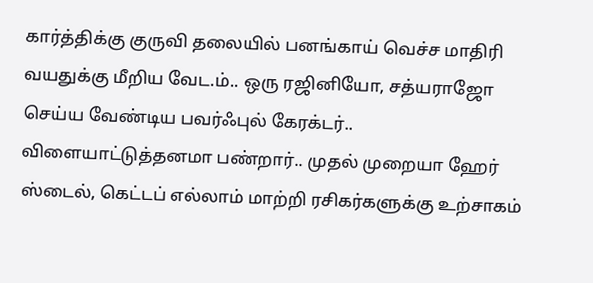கார்த்திக்கு குருவி தலையில் பனங்காய் வெச்ச மாதிரி  வயதுக்கு மீறிய வேட.ம்.. ஒரு ரஜினியோ, சத்யராஜோ செய்ய வேண்டிய பவர்ஃபுல் கேரக்டர்.. விளையாட்டுத்தனமா பண்றார்.. முதல் முறையா ஹேர் ஸ்டைல், கெட்டப் எல்லாம் மாற்றி ரசிகர்களுக்கு உற்சாகம்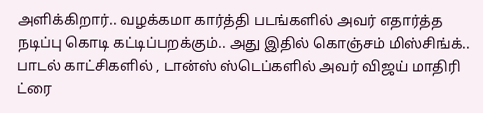அளிக்கிறார்.. வழக்கமா கார்த்தி படங்களில் அவர் எதார்த்த நடிப்பு கொடி கட்டிப்பறக்கும்.. அது இதில் கொஞ்சம் மிஸ்சிங்க்.. பாடல் காட்சிகளில் , டான்ஸ் ஸ்டெப்களில் அவர் விஜய் மாதிரி ட்ரை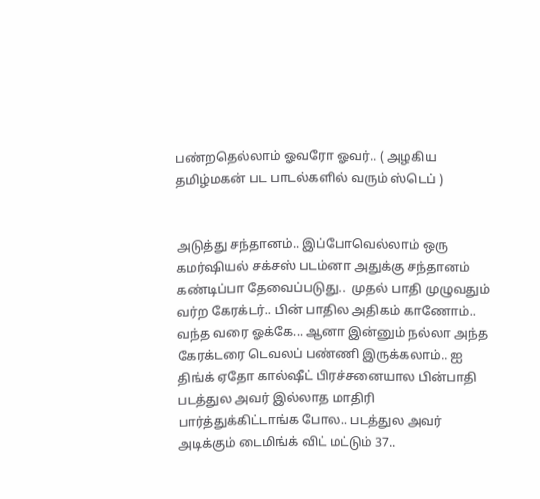பண்றதெல்லாம் ஓவரோ ஓவர்.. ( அழகிய தமிழ்மகன் பட பாடல்களில் வரும் ஸ்டெப் )


அடுத்து சந்தானம்.. இப்போவெல்லாம் ஒரு கமர்ஷியல் சக்சஸ் படம்னா அதுக்கு சந்தானம் கண்டிப்பா தேவைப்படுது..  முதல் பாதி முழுவதும் வர்ற கேரக்டர்.. பின் பாதில அதிகம் காணோம்.. வந்த வரை ஓக்கே... ஆனா இன்னும் நல்லா அந்த கேரக்டரை டெவலப் பண்ணி இருக்கலாம்.. ஐ திங்க் ஏதோ கால்ஷீட் பிரச்சனையால பின்பாதி படத்துல அவர் இல்லாத மாதிரி பார்த்துக்கிட்டாங்க போல.. படத்துல அவர் அடிக்கும் டைமிங்க் விட் மட்டும் 37..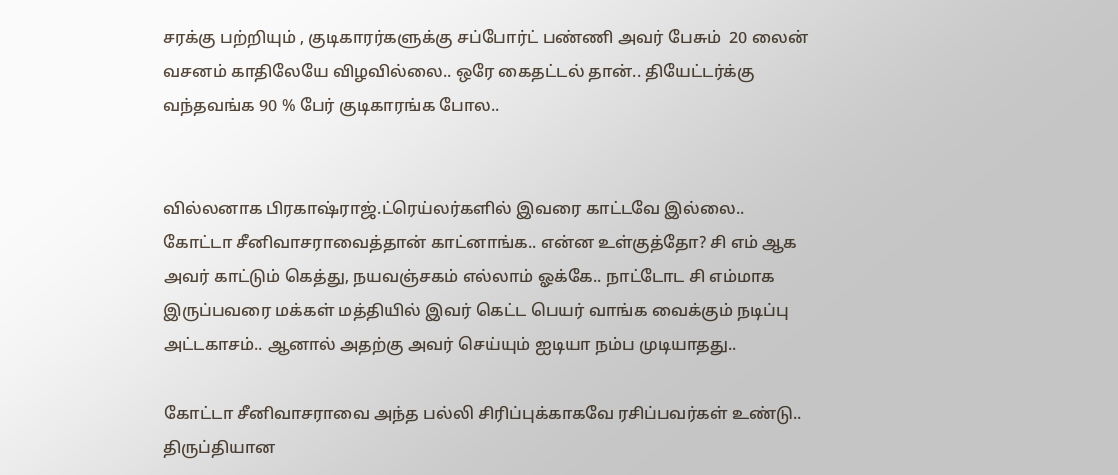சரக்கு பற்றியும் , குடிகாரர்களுக்கு சப்போர்ட் பண்ணி அவர் பேசும்  20 லைன் வசனம் காதிலேயே விழவில்லை.. ஒரே கைதட்டல் தான்.. தியேட்டர்க்கு வந்தவங்க 90 % பேர் குடிகாரங்க போல..


வில்லனாக பிரகாஷ்ராஜ்.ட்ரெய்லர்களில் இவரை காட்டவே இல்லை.. கோட்டா சீனிவாசராவைத்தான் காட்னாங்க.. என்ன உள்குத்தோ? சி எம் ஆக அவர் காட்டும் கெத்து, நயவஞ்சகம் எல்லாம் ஓக்கே.. நாட்டோட சி எம்மாக இருப்பவரை மக்கள் மத்தியில் இவர் கெட்ட பெயர் வாங்க வைக்கும் நடிப்பு அட்டகாசம்.. ஆனால் அதற்கு அவர் செய்யும் ஐடியா நம்ப முடியாதது..

கோட்டா சீனிவாசராவை அந்த பல்லி சிரிப்புக்காகவே ரசிப்பவர்கள் உண்டு.. திருப்தியான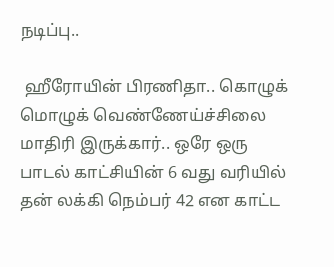நடிப்பு..

 ஹீரோயின் பிரணிதா.. கொழுக் மொழுக் வெண்ணேய்ச்சிலை மாதிரி இருக்கார்.. ஒரே ஒரு பாடல் காட்சியின் 6 வது வரியில் தன் லக்கி நெம்பர் 42 என காட்ட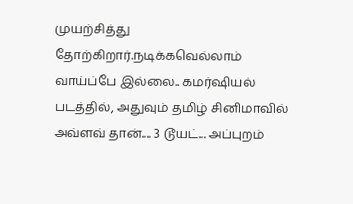முயற்சித்து தோற்கிறார்.நடிக்கவெல்லாம் வாய்ப்பே இல்லை.. கமர்ஷியல் படத்தில், அதுவும் தமிழ் சினிமாவில் அவ்ளவ் தான்.... 3 டூயட்... அப்புறம்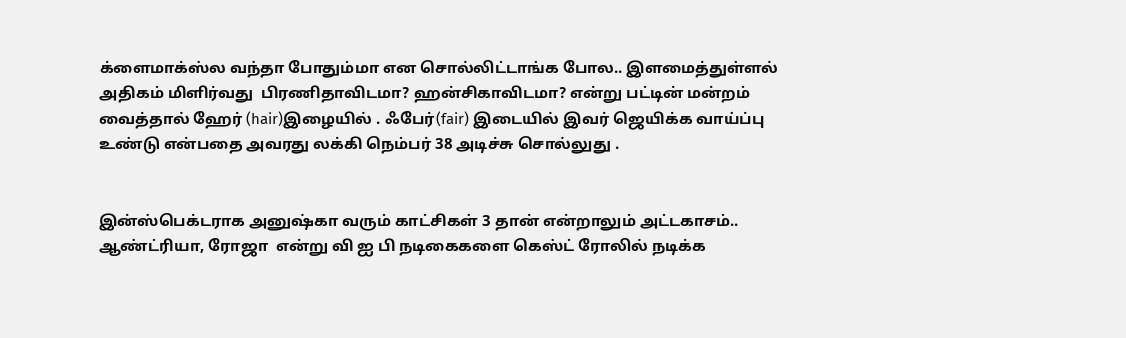க்ளைமாக்ஸ்ல வந்தா போதும்மா என சொல்லிட்டாங்க போல.. இளமைத்துள்ளல் அதிகம் மிளிர்வது  பிரணிதாவிடமா? ஹன்சிகாவிடமா? என்று பட்டின் மன்றம் வைத்தால் ஹேர் (hair)இழையில் . ஃபேர்(fair) இடையில் இவர் ஜெயிக்க வாய்ப்பு உண்டு என்பதை அவரது லக்கி நெம்பர் 38 அடிச்சு சொல்லுது .


இன்ஸ்பெக்டராக அனுஷ்கா வரும் காட்சிகள் 3 தான் என்றாலும் அட்டகாசம்.. ஆண்ட்ரியா, ரோஜா  என்று வி ஐ பி நடிகைகளை கெஸ்ட் ரோலில் நடிக்க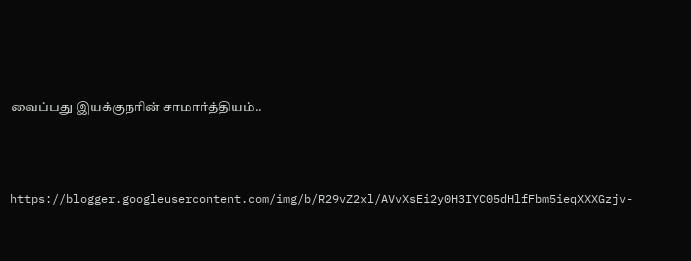வைப்பது இயக்குநரின் சாமார்த்தியம்..




https://blogger.googleusercontent.com/img/b/R29vZ2xl/AVvXsEi2y0H3IYC05dHlfFbm5ieqXXXGzjv-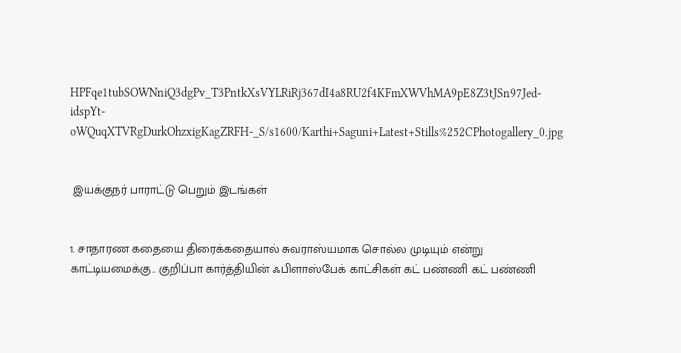HPFqe1tubSOWNniQ3dgPv_T3PntkXsVYLRiRj367dI4a8RU2f4KFmXWVhMA9pE8Z3tJSn97Jed-idspYt-oWQuqXTVRgDurkOhzxigKagZRFH-_S/s1600/Karthi+Saguni+Latest+Stills%252CPhotogallery_0.jpg


 இயக்குநர் பாராட்டு பெறும் இடங்கள்


1. சாதாரண கதையை திரைக்கதையால் சுவராஸ்யமாக சொல்ல முடியும் என்று காட்டியமைக்கு.. குறிப்பா கார்த்தியின் ஃபிளாஸ்பேக் காட்சிகள் கட் பண்ணி கட் பண்ணி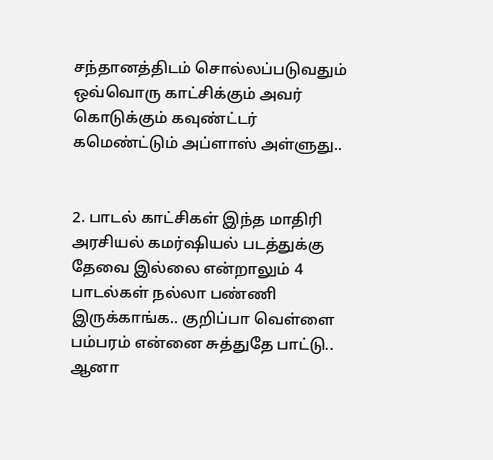சந்தானத்திடம் சொல்லப்படுவதும் ஒவ்வொரு காட்சிக்கும் அவர் கொடுக்கும் கவுண்ட்டர் கமெண்ட்டும் அப்ளாஸ் அள்ளுது..


2. பாடல் காட்சிகள் இந்த மாதிரி அரசியல் கமர்ஷியல் படத்துக்கு தேவை இல்லை என்றாலும் 4 பாடல்கள் நல்லா பண்ணி இருக்காங்க.. குறிப்பா வெள்ளை பம்பரம் என்னை சுத்துதே பாட்டு.. ஆனா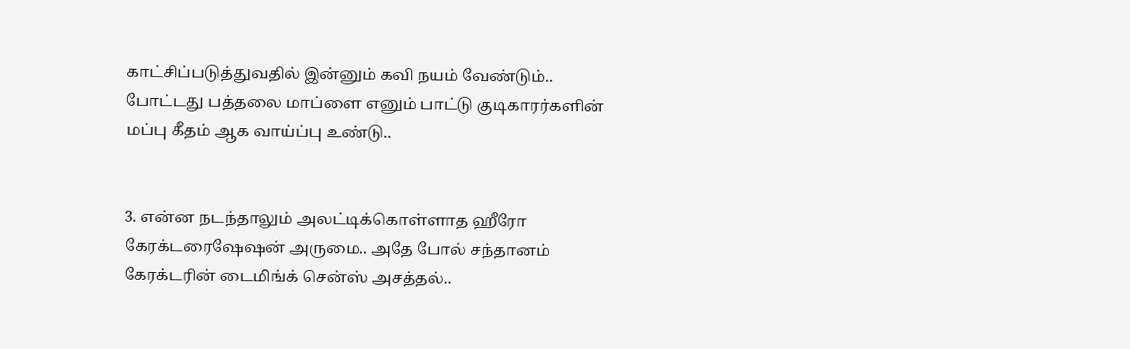காட்சிப்படுத்துவதில் இன்னும் கவி நயம் வேண்டும்.. போட்டது பத்தலை மாப்ளை எனும் பாட்டு குடிகாரர்களின் மப்பு கீதம் ஆக வாய்ப்பு உண்டு..


3. என்ன நடந்தாலும் அலட்டிக்கொள்ளாத ஹீரோ கேரக்டரைஷேஷன் அருமை.. அதே போல் சந்தானம் கேரக்டரின் டைமிங்க் சென்ஸ் அசத்தல்..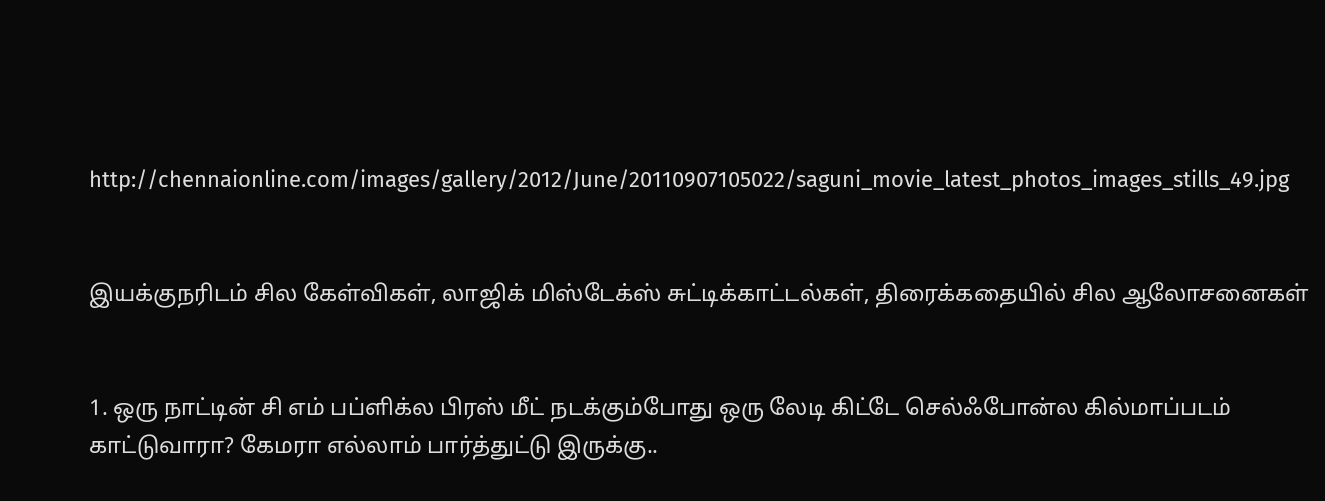http://chennaionline.com/images/gallery/2012/June/20110907105022/saguni_movie_latest_photos_images_stills_49.jpg


இயக்குநரிடம் சில கேள்விகள், லாஜிக் மிஸ்டேக்ஸ் சுட்டிக்காட்டல்கள், திரைக்கதையில் சில ஆலோசனைகள்


1. ஒரு நாட்டின் சி எம் பப்ளிக்ல பிரஸ் மீட் நடக்கும்போது ஒரு லேடி கிட்டே செல்ஃபோன்ல கில்மாப்படம் காட்டுவாரா? கேமரா எல்லாம் பார்த்துட்டு இருக்கு..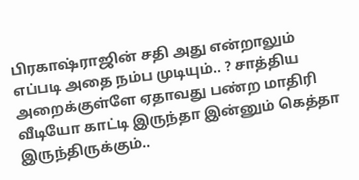பிரகாஷ்ராஜின் சதி அது என்றாலும் எப்படி அதை நம்ப முடியும்.. ? சாத்திய அறைக்குள்ளே ஏதாவது பண்ற மாதிரி வீடியோ காட்டி இருந்தா இன்னும் கெத்தா இருந்திருக்கும்..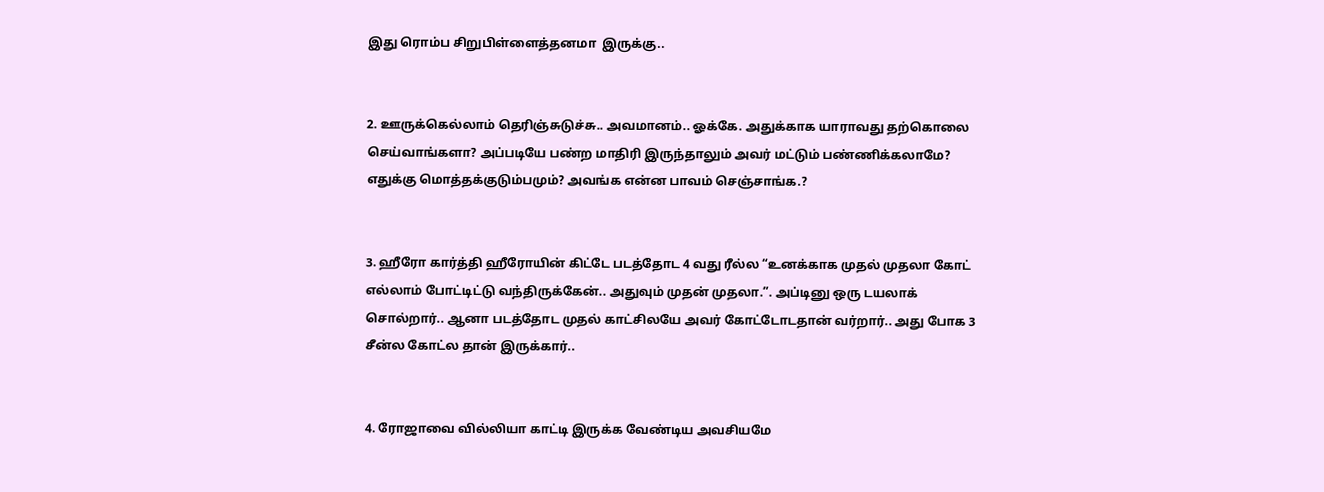இது ரொம்ப சிறுபிள்ளைத்தனமா  இருக்கு..


2. ஊருக்கெல்லாம் தெரிஞ்சுடுச்சு.. அவமானம்.. ஓக்கே. அதுக்காக யாராவது தற்கொலை செய்வாங்களா? அப்படியே பண்ற மாதிரி இருந்தாலும் அவர் மட்டும் பண்ணிக்கலாமே? எதுக்கு மொத்தக்குடும்பமும்? அவங்க என்ன பாவம் செஞ்சாங்க.?


3. ஹீரோ கார்த்தி ஹீரோயின் கிட்டே படத்தோட 4 வது ரீல்ல “உனக்காக முதல் முதலா கோட் எல்லாம் போட்டிட்டு வந்திருக்கேன்.. அதுவும் முதன் முதலா.”. அப்டினு ஒரு டயலாக் சொல்றார்.. ஆனா படத்தோட முதல் காட்சிலயே அவர் கோட்டோடதான் வர்றார்.. அது போக 3 சீன்ல கோட்ல தான் இருக்கார்..


4. ரோஜாவை வில்லியா காட்டி இருக்க வேண்டிய அவசியமே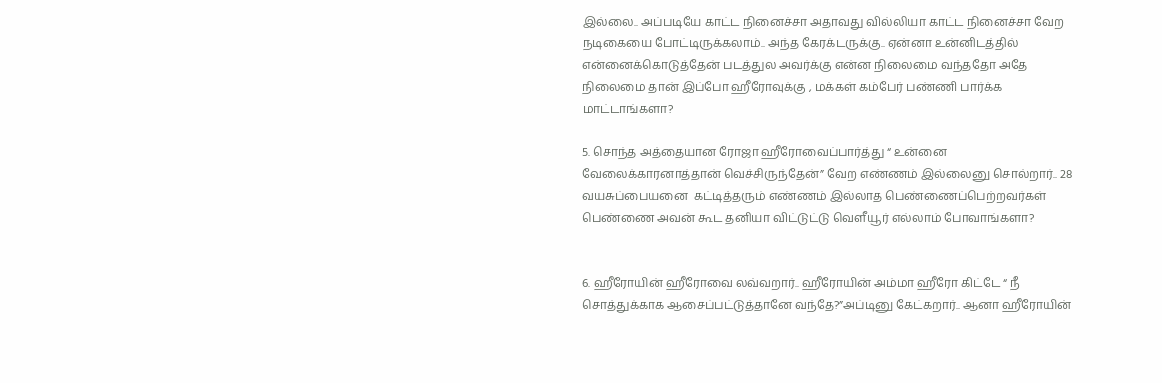இல்லை.. அப்படியே காட்ட நினைச்சா அதாவது வில்லியா காட்ட நினைச்சா வேற நடிகையை போட்டிருக்கலாம்.. அந்த கேரக்டருக்கு.. ஏன்னா உன்னிடத்தில் என்னைக்கொடுத்தேன் படத்துல அவர்க்கு என்ன நிலைமை வந்ததோ அதே நிலைமை தான் இப்போ ஹீரோவுக்கு , மக்கள் கம்பேர் பண்ணி பார்க்க மாட்டாங்களா?

5. சொந்த அத்தையான ரோஜா ஹீரோவைப்பார்த்து “ உன்னை வேலைக்காரனாத்தான் வெச்சிருந்தேன்” வேற எண்ணம் இல்லைனு சொல்றார்.. 28 வயசுப்பையனை  கட்டித்தரும் எண்ணம் இல்லாத பெண்ணைப்பெற்றவர்கள் பெண்ணை அவன் கூட தனியா விட்டுட்டு வெளீயூர் எல்லாம் போவாங்களா?


6. ஹீரோயின் ஹீரோவை லவ்வறார்.. ஹீரோயின் அம்மா ஹீரோ கிட்டே “ நீ சொத்துக்காக ஆசைப்பட்டுத்தானே வந்தே?”அப்டினு கேட்கறார்.. ஆனா ஹீரோயின்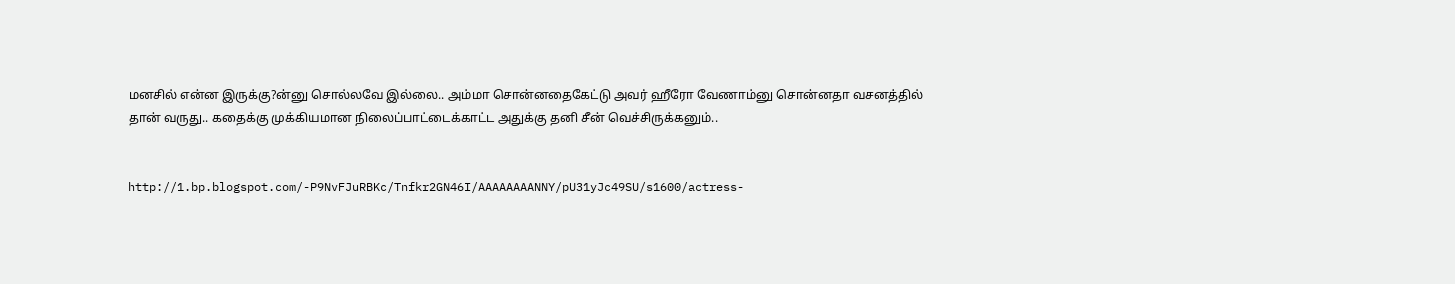மனசில் என்ன இருக்கு?ன்னு சொல்லவே இல்லை.. அம்மா சொன்னதைகேட்டு அவர் ஹீரோ வேணாம்னு சொன்னதா வசனத்தில் தான் வருது.. கதைக்கு முக்கியமான நிலைப்பாட்டைக்காட்ட அதுக்கு தனி சீன் வெச்சிருக்கனும்..


http://1.bp.blogspot.com/-P9NvFJuRBKc/Tnfkr2GN46I/AAAAAAAANNY/pU31yJc49SU/s1600/actress-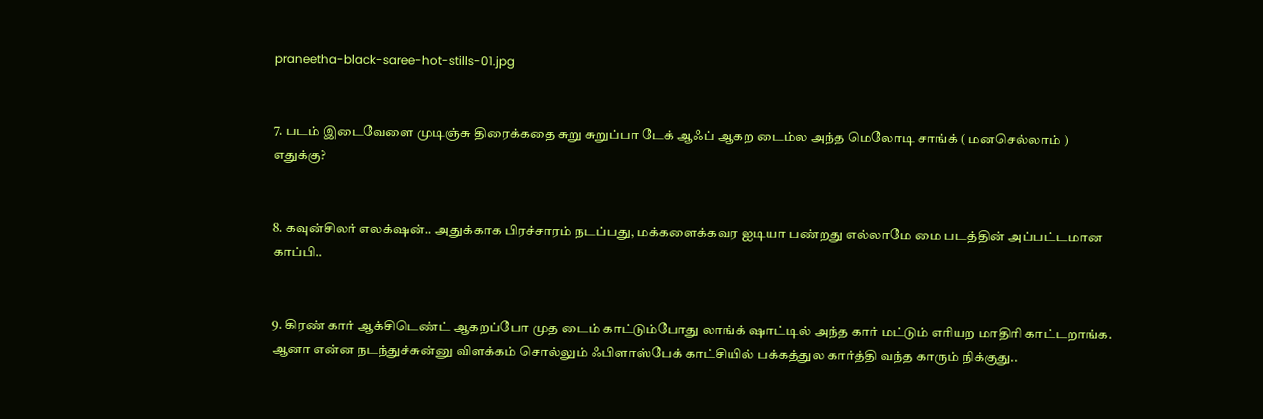praneetha-black-saree-hot-stills-01.jpg


7. படம் இடைவேளை முடிஞ்சு திரைக்கதை சுறு சுறுப்பா டேக் ஆஃப் ஆகற டைம்ல அந்த மெலோடி சாங்க் ( மனசெல்லாம் ) எதுக்கு?


8. கவுன்சிலர் எலக்‌ஷன்.. அதுக்காக பிரச்சாரம் நடப்பது, மக்களைக்கவர ஐடியா பண்றது எல்லாமே மை படத்தின் அப்பட்டமான காப்பி..


9. கிரண் கார் ஆக்சிடெண்ட் ஆகறப்போ முத டைம் காட்டும்போது லாங்க் ஷாட்டில் அந்த கார் மட்டும் எரியற மாதிரி காட்டறாங்க. ஆனா என்ன நடந்துச்சுன்னு விளக்கம் சொல்லும் ஃபிளாஸ்பேக் காட்சியில் பக்கத்துல கார்த்தி வந்த காரும் நிக்குது..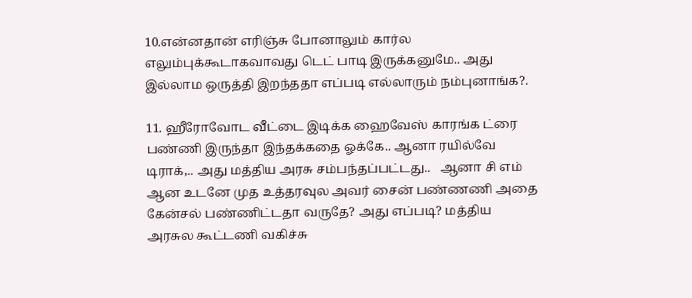10.என்னதான் எரிஞ்சு போனாலும் கார்ல எலும்புக்கூடாகவாவது டெட் பாடி இருக்கனுமே.. அது இல்லாம ஒருத்தி இறந்ததா எப்படி எல்லாரும் நம்புனாங்க?.

11. ஹீரோவோட வீட்டை இடிக்க ஹைவேஸ் காரங்க ட்ரை பண்ணி இருந்தா இந்தக்கதை ஓக்கே.. ஆனா ரயில்வே டிராக்,.. அது மத்திய அரசு சம்பந்தப்பட்டது..   ஆனா சி எம் ஆன உடனே முத உத்தரவுல அவர் சைன் பண்ணணி அதை  கேன்சல் பண்ணிட்டதா வருதே? அது எப்படி? மத்திய அரசுல கூட்டணி வகிச்சு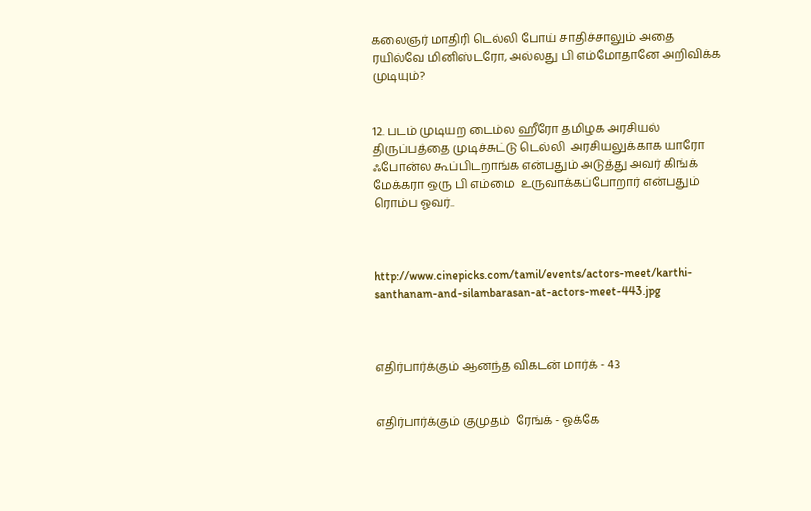கலைஞர் மாதிரி டெல்லி போய் சாதிச்சாலும் அதை ரயில்வே மினிஸ்டரோ, அல்லது பி எம்மோதானே அறிவிக்க முடியும்?


12. படம் முடியற டைம்ல ஹீரோ தமிழக அரசியல் திருப்பத்தை முடிச்சுட்டு டெல்லி  அரசியலுக்காக யாரோ ஃபோன்ல கூப்பிடறாங்க என்பதும் அடுத்து அவர் கிங்க் மேக்கரா ஒரு பி எம்மை  உருவாக்கப்போறார் என்பதும் ரொம்ப ஓவர்..



http://www.cinepicks.com/tamil/events/actors-meet/karthi-santhanam-and-silambarasan-at-actors-meet-443.jpg



எதிர்பார்க்கும் ஆனந்த விகடன் மார்க் - 43


எதிர்பார்க்கும் குமுதம்  ரேங்க் - ஓக்கே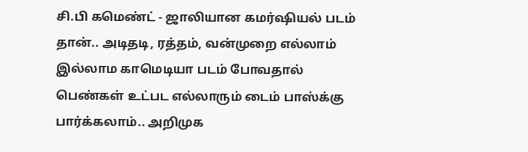சி.பி கமெண்ட் - ஜாலியான கமர்ஷியல் படம் தான்.. அடிதடி, ரத்தம், வன்முறை எல்லாம் இல்லாம காமெடியா படம் போவதால் பெண்கள் உட்பட எல்லாரும் டைம் பாஸ்க்கு பார்க்கலாம்.. அறிமுக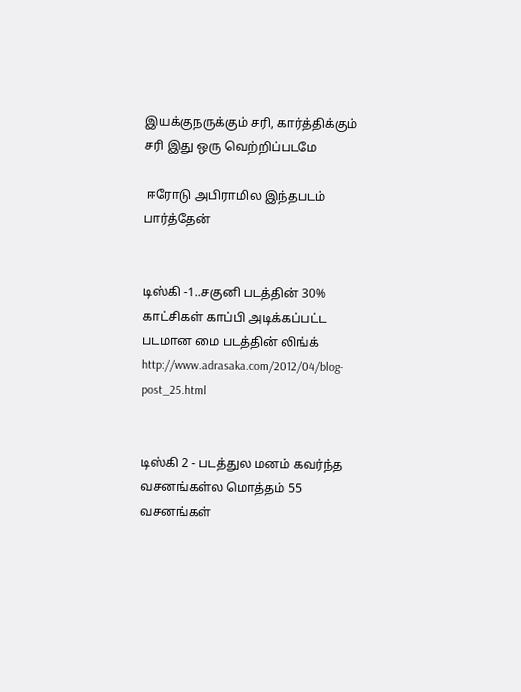இயக்குநருக்கும் சரி, கார்த்திக்கும் சரி இது ஒரு வெற்றிப்படமே

 ஈரோடு அபிராமில இந்தபடம் பார்த்தேன்


டிஸ்கி -1..சகுனி படத்தின் 30% காட்சிகள் காப்பி அடிக்கப்பட்ட படமான மை படத்தின் லிங்க் http://www.adrasaka.com/2012/04/blog-post_25.html


டிஸ்கி 2 - படத்துல மனம் கவர்ந்த வசனங்கள்ல மொத்தம் 55 வசனங்கள்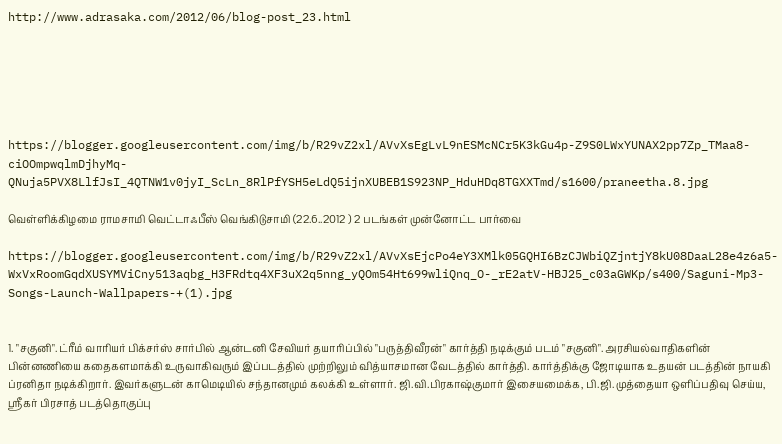http://www.adrasaka.com/2012/06/blog-post_23.html






https://blogger.googleusercontent.com/img/b/R29vZ2xl/AVvXsEgLvL9nESMcNCr5K3kGu4p-Z9S0LWxYUNAX2pp7Zp_TMaa8-ciOOmpwqlmDjhyMq-QNuja5PVX8LlfJsI_4QTNW1v0jyI_ScLn_8RlPfYSH5eLdQ5ijnXUBEB1S923NP_HduHDq8TGXXTmd/s1600/praneetha.8.jpg

வெள்ளிக்கிழமை ராமசாமி வெட்டாஃபீஸ் வெங்கிடுசாமி (22.6..2012 ) 2 படங்கள் முன்னோட்ட பார்வை

https://blogger.googleusercontent.com/img/b/R29vZ2xl/AVvXsEjcPo4eY3XMlk05GQHI6BzCJWbiQZjntjY8kU08DaaL28e4z6a5-WxVxRoomGqdXUSYMViCny513aqbg_H3FRdtq4XF3uX2q5nng_yQOm54Ht699wliQnq_O-_rE2atV-HBJ25_c03aGWKp/s400/Saguni-Mp3-Songs-Launch-Wallpapers-+(1).jpg


1. "சகுனி". ட்ரீம் வாரியர் பிக்சர்ஸ் சார்பில் ஆன்டனி சேவியர் தயாரிப்பில் "பருத்திவீரன்" கார்த்தி நடிக்கும் படம் "சகுனி". அரசியல்வாதிகளின் பின்னணியை கதைகளமாக்கி உருவாகிவரும் இப்படத்தில் முற்றிலும் வித்யாசமான வேடத்தில் கார்த்தி. கார்த்திக்கு ஜோடியாக உதயன் படத்தின் நாயகி ப்ரனிதா நடிக்கிறார். இவர்களுடன் காமெடியில் சந்தானமும் கலக்கி உள்ளார். ஜி.வி.பிரகாஷ்குமார் இசையமைக்க, பி.ஜி.முத்தையா ஒளிப்பதிவு செய்ய, ஸ்ரீகர் பிரசாத் படத்தொகுப்பு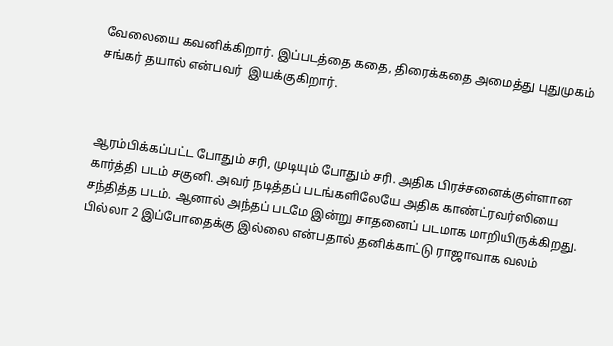வேலையை கவனிக்கிறார். இப்படத்தை கதை, திரைக்கதை அமைத்து புதுமுகம் சங்கர் தயால் என்பவர்  இயக்குகிறார்.



ஆரம்பிக்கப்பட்ட போதும் ச‌ரி, முடியும் போதும் ச‌ரி. அதிக பிரச்சனைக்குள்ளான கார்த்தி படம் சகுனி. அவர் நடித்தப் படங்களிலேயே அதிக கா‌ண்ட்ரவர்ஸியை சந்தித்த படம். ஆனால் அந்தப் படமே இன்று சாதனைப் படமாக மாறியிருக்கிறது.
பில்லா 2 இப்போதைக்கு இல்லை என்பதால் தனிக்காட்டு ராஜாவாக வலம்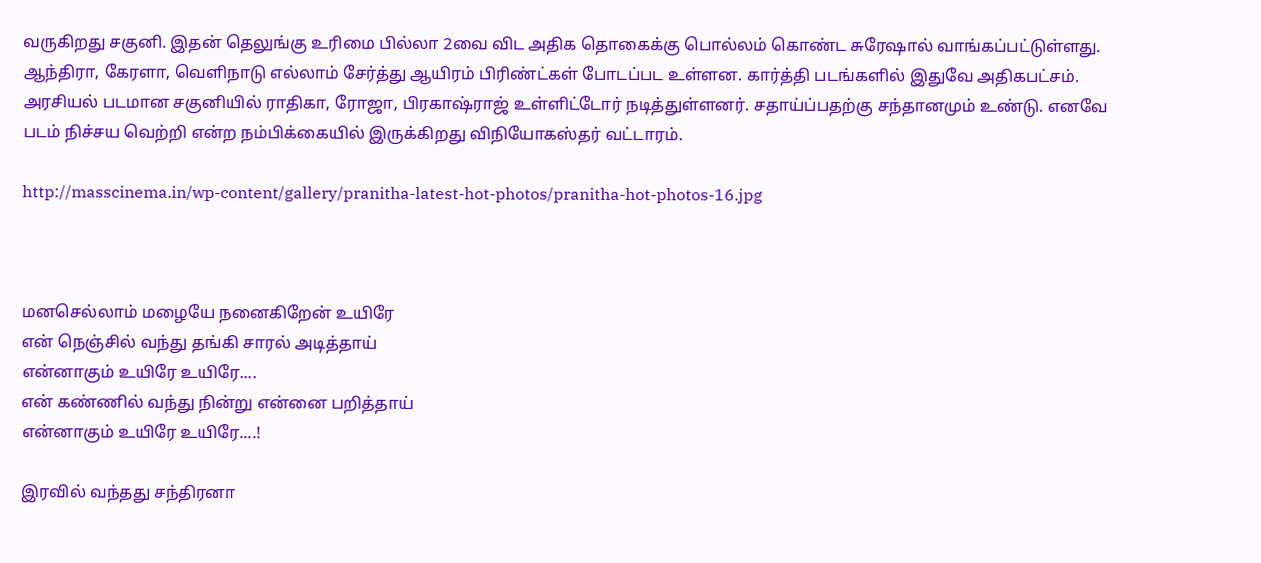வருகிறது சகுனி. இதன் தெலுங்கு உ‌ரிமை பில்லா 2வை விட அதிக தொகைக்கு பொல்லம் கொண்ட சுரேஷால் வாங்கப்பட்டுள்ளது.
ஆந்திரா, கேரளா, வெளிநாடு எல்லாம் சேர்த்து ஆயிரம் பி‌ரிண்ட்கள் போடப்பட உள்ளன. கார்த்தி படங்களில் இதுவே அதிகபட்சம். அரசியல் படமான சகுனியில் ராதிகா, ரோஜா, பிரகாஷ்ரா‌ஜ் உள்ளிட்டோர் நடித்துள்ளனர். சதாய்ப்பதற்கு சந்தானமும் உண்டு. எனவே படம் நிச்சய வெற்றி என்ற நம்பிக்கையில் இருக்கிறது விநியோகஸ்தர் வட்டாரம்.

http://masscinema.in/wp-content/gallery/pranitha-latest-hot-photos/pranitha-hot-photos-16.jpg



மனசெல்லாம் மழையே நனைகிறேன் உயிரே
என் நெஞ்சில் வந்து தங்கி சாரல் அடித்தாய்
என்னாகும் உயிரே உயிரே....
என் கண்ணில் வந்து நின்று என்னை பறித்தாய்
என்னாகும் உயிரே உயிரே....!

இரவில் வந்தது சந்திரனா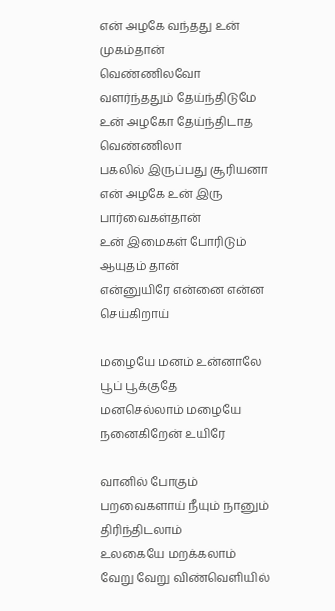என் அழகே வந்தது உன் முகம்தான்
வெண்ணிலவோ வளர்ந்ததும் தேய்ந்திடுமே
உன் அழகோ தேய்ந்திடாத வெண்ணிலா
பகலில் இருப்பது சூரியனா
என் அழகே உன் இரு பார்வைகள்தான்
உன் இமைகள் போரிடும் ஆயுதம் தான்
என்னுயிரே என்னை என்ன செய்கிறாய்

மழையே மனம் உன்னாலே பூப் பூக்குதே
மனசெல்லாம் மழையே நனைகிறேன் உயிரே

வானில் போகும் பறவைகளாய் நீயும் நானும் திரிந்திடலாம்
உலகையே மறக்கலாம்
வேறு வேறு விண்வெளியில்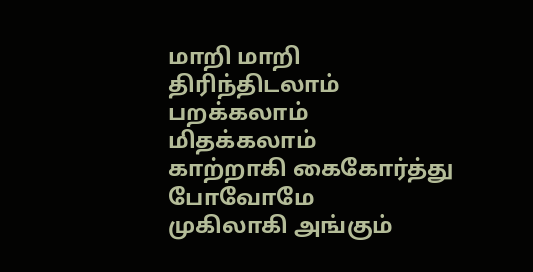மாறி மாறி திரிந்திடலாம்
பறக்கலாம் மிதக்கலாம்
காற்றாகி கைகோர்த்து போவோமே
முகிலாகி அங்கும்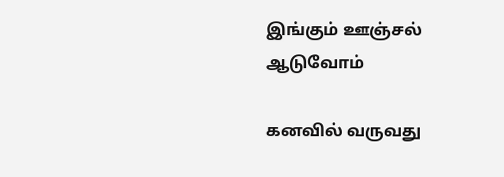இங்கும் ஊஞ்சல் ஆடுவோம்

கனவில் வருவது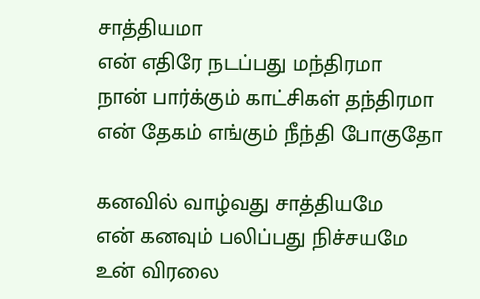சாத்தியமா
என் எதிரே நடப்பது மந்திரமா
நான் பார்க்கும் காட்சிகள் தந்திரமா
என் தேகம் எங்கும் நீந்தி போகுதோ

கனவில் வாழ்வது சாத்தியமே
என் கனவும் பலிப்பது நிச்சயமே
உன் விரலை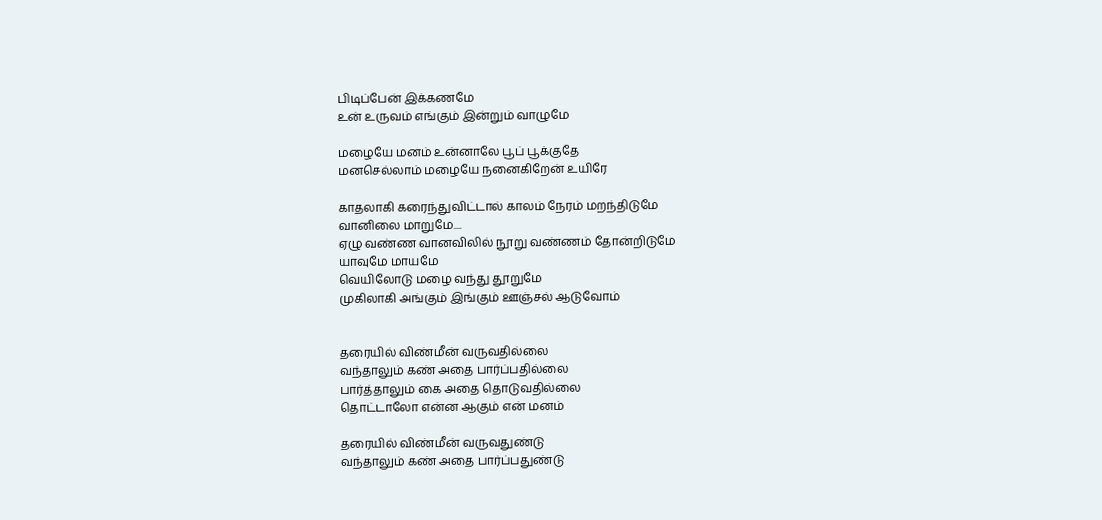பிடிப்பேன் இக்கணமே
உன் உருவம் எங்கும் இன்றும் வாழுமே

மழையே மனம் உன்னாலே பூப் பூக்குதே
மனசெல்லாம் மழையே நனைகிறேன் உயிரே

காதலாகி கரைந்துவிட்டால் காலம் நேரம் மறந்திடுமே
வானிலை மாறுமே....
ஏழு வண்ண வானவிலில் நூறு வண்ணம் தோன்றிடுமே
யாவுமே மாயமே
வெயிலோடு மழை வந்து தூறுமே
முகிலாகி அங்கும் இங்கும் ஊஞ்சல் ஆடுவோம்


தரையில் விண்மீன் வருவதில்லை
வந்தாலும் கண் அதை பார்ப்பதில்லை
பார்த்தாலும் கை அதை தொடுவதில்லை
தொட்டாலோ என்ன ஆகும் என் மனம்

தரையில் விண்மீன் வருவதுண்டு
வந்தாலும் கண் அதை பார்ப்பதுண்டு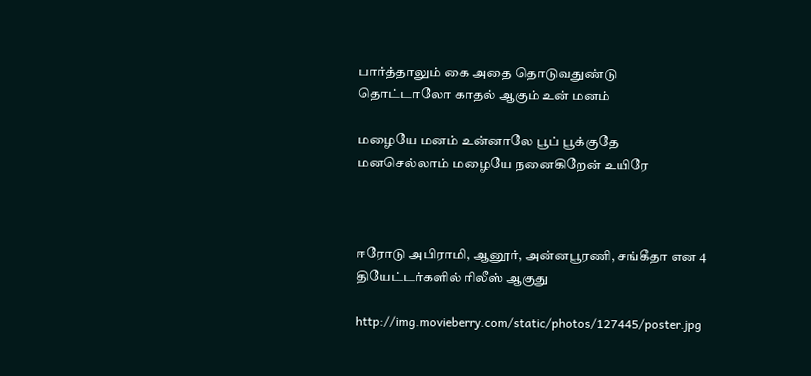பார்த்தாலும் கை அதை தொடுவதுண்டு
தொட்டாலோ காதல் ஆகும் உன் மனம்

மழையே மனம் உன்னாலே பூப் பூக்குதே
மனசெல்லாம் மழையே நனைகிறேன் உயிரே



ஈரோடு அபிராமி, ஆனூர், அன்னபூரணி, சங்கீதா என 4 தியேட்டர்களில் ரிலீஸ் ஆகுது

http://img.movieberry.com/static/photos/127445/poster.jpg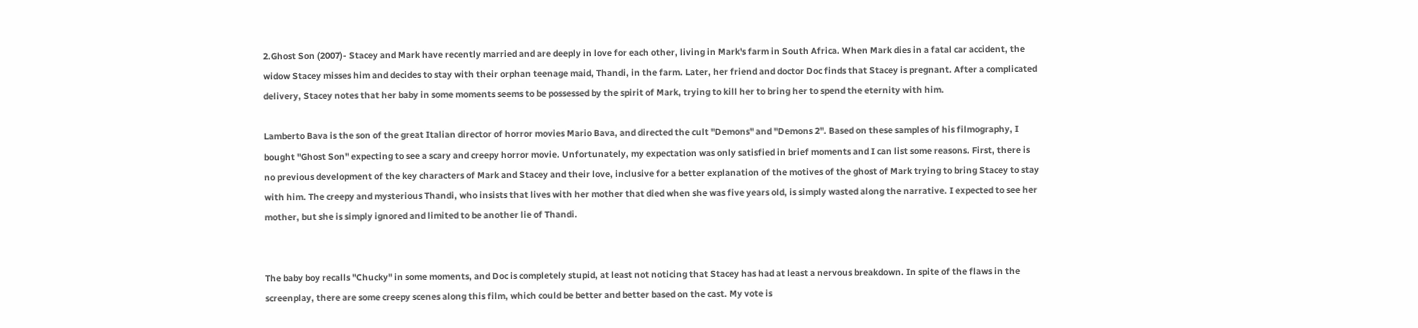2.Ghost Son (2007)- Stacey and Mark have recently married and are deeply in love for each other, living in Mark's farm in South Africa. When Mark dies in a fatal car accident, the widow Stacey misses him and decides to stay with their orphan teenage maid, Thandi, in the farm. Later, her friend and doctor Doc finds that Stacey is pregnant. After a complicated delivery, Stacey notes that her baby in some moments seems to be possessed by the spirit of Mark, trying to kill her to bring her to spend the eternity with him.

Lamberto Bava is the son of the great Italian director of horror movies Mario Bava, and directed the cult "Demons" and "Demons 2". Based on these samples of his filmography, I bought "Ghost Son" expecting to see a scary and creepy horror movie. Unfortunately, my expectation was only satisfied in brief moments and I can list some reasons. First, there is no previous development of the key characters of Mark and Stacey and their love, inclusive for a better explanation of the motives of the ghost of Mark trying to bring Stacey to stay with him. The creepy and mysterious Thandi, who insists that lives with her mother that died when she was five years old, is simply wasted along the narrative. I expected to see her mother, but she is simply ignored and limited to be another lie of Thandi.


The baby boy recalls "Chucky" in some moments, and Doc is completely stupid, at least not noticing that Stacey has had at least a nervous breakdown. In spite of the flaws in the screenplay, there are some creepy scenes along this film, which could be better and better based on the cast. My vote is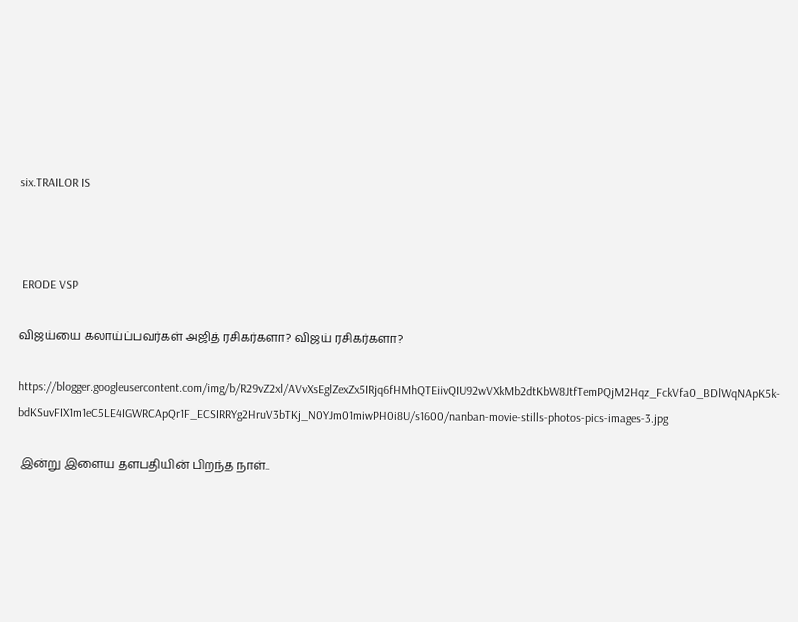six.TRAILOR IS



 ERODE VSP

விஜய்யை கலாய்ப்பவர்கள் அஜித் ரசிகர்களா? விஜய் ரசிகர்களா?

https://blogger.googleusercontent.com/img/b/R29vZ2xl/AVvXsEglZexZx5IRjq6fHMhQTEiivQIU92wVXkMb2dtKbW8JtfTemPQjM2Hqz_FckVfa0_BDlWqNApK5k-bdKSuvFIX1m1eC5LE4IGWRCApQr1F_ECSIRRYg2HruV3bTKj_N0YJm01miwPH0i8U/s1600/nanban-movie-stills-photos-pics-images-3.jpg

 இன்று இளைய தளபதியின் பிறந்த நாள்..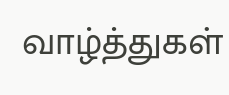வாழ்த்துகள்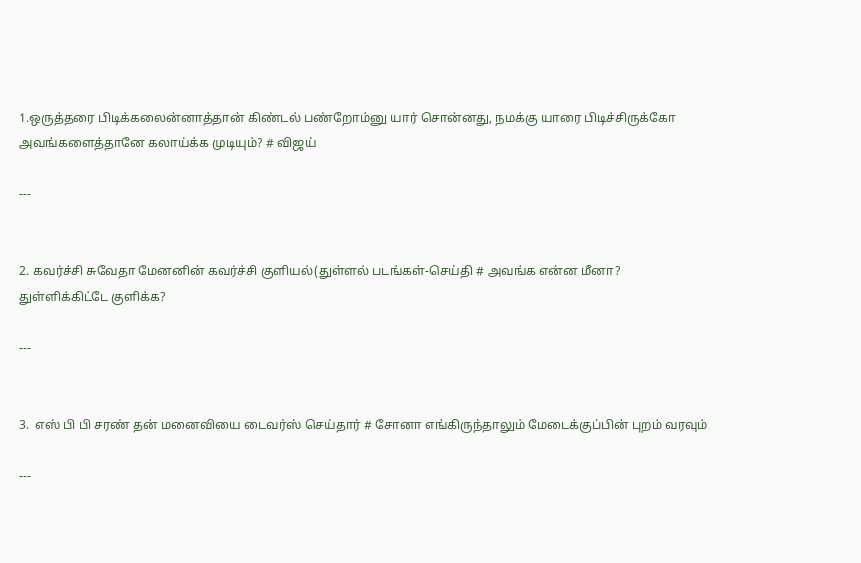1.ஒருத்தரை பிடிக்கலைன்னாத்தான் கிண்டல் பண்றோம்னு யார் சொன்னது, நமக்கு யாரை பிடிச்சிருக்கோ அவங்களைத்தானே கலாய்க்க முடியும்? # விஜய்

---


2. கவர்ச்சி சுவேதா மேனனின் கவர்ச்சி குளியல்(துள்ளல் படங்கள்-செய்தி # அவங்க என்ன மீனா? துள்ளிக்கிட்டே குளிக்க?

---


3.  எஸ் பி பி சரண் தன் மனைவியை டைவர்ஸ் செய்தார் # சோனா எங்கிருந்தாலும் மேடைக்குப்பின் புறம் வரவும்

---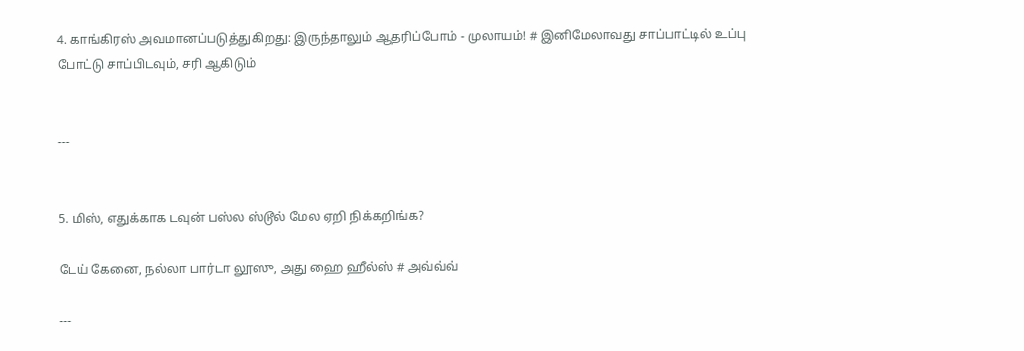4. காங்கிரஸ் அவமானப்படுத்துகிறது: இருந்தாலும் ஆதரிப்போம் - முலாயம்! # இனிமேலாவது சாப்பாட்டில் உப்பு போட்டு சாப்பிடவும், சரி ஆகிடும்


---


5. மிஸ், எதுக்காக டவுன் பஸ்ல ஸ்டூல் மேல ஏறி நிக்கறிங்க?

டேய் கேனை, நல்லா பார்டா லூஸு, அது ஹை ஹீல்ஸ் # அவ்வ்வ்

---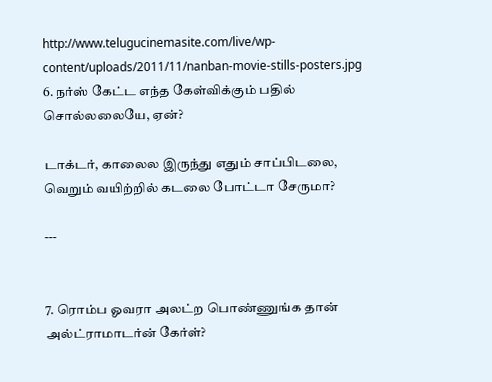http://www.telugucinemasite.com/live/wp-content/uploads/2011/11/nanban-movie-stills-posters.jpg
6. நர்ஸ் கேட்ட எந்த கேள்விக்கும் பதில் சொல்லலையே, ஏன்?

டாக்டர், காலைல இருந்து எதும் சாப்பிடலை, வெறும் வயிற்றில் கடலை போட்டா சேருமா?

---


7. ரொம்ப ஓவரா அலட்ற பொண்ணுங்க தான் அல்ட்ராமாடர்ன் கேர்ள்?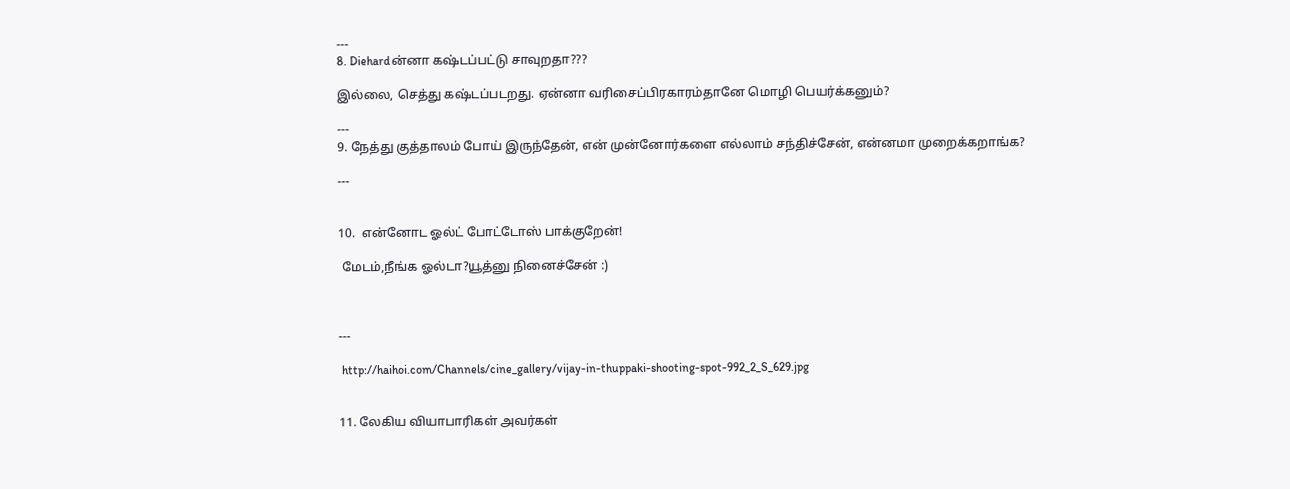---
8. Diehardன்னா க‌ஷ்ட‌ப்ப‌ட்டு சாவுற‌தா???

இல்லை, செத்து கஷ்டப்படறது. ஏன்னா வரிசைப்பிரகாரம்தானே மொழி பெயர்க்கனும்?

---
9. நேத்து குத்தாலம் போய் இருந்தேன், என் முன்னோர்களை எல்லாம் சந்திச்சேன், என்னமா முறைக்கறாங்க?

---


10.  என்னோட ஓல்ட் போட்டோஸ் பாக்குறேன்!

 மேடம்,நீங்க ஓல்டா?யூத்னு நினைச்சேன் :)



---

 http://haihoi.com/Channels/cine_gallery/vijay-in-thuppaki-shooting-spot-992_2_S_629.jpg


11. லேகிய வியாபாரிகள் அவர்கள்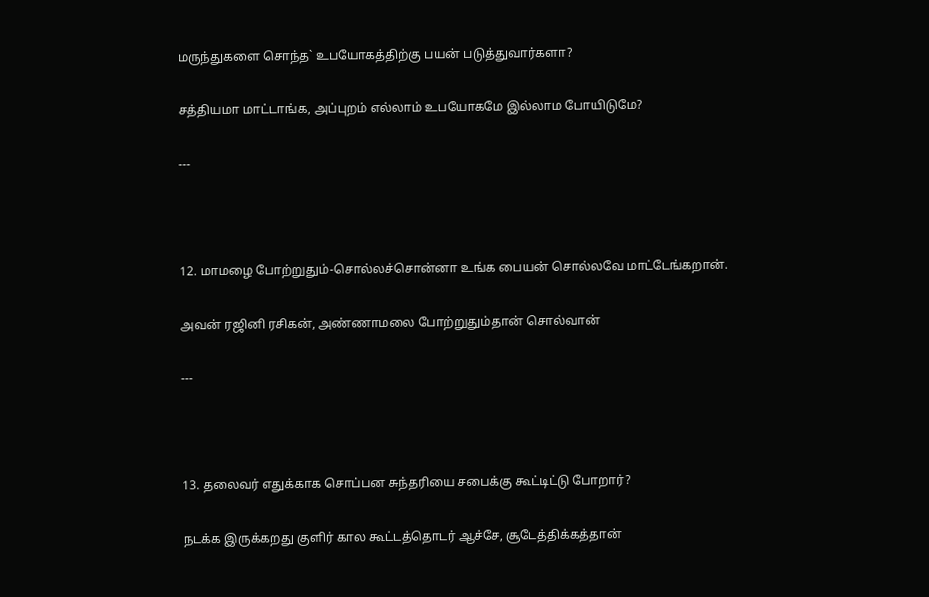மருந்துகளை சொந்த` உபயோகத்திற்கு பயன் படுத்துவார்களா?

சத்தியமா மாட்டாங்க, அப்புறம் எல்லாம் உபயோகமே இல்லாம போயிடுமே?

---



12. மாமழை போற்றுதும்-சொல்லச்சொன்னா உங்க பையன் சொல்லவே மாட்டேங்கறான்.

அவன் ரஜினி ரசிகன், அண்ணாமலை போற்றுதும்தான் சொல்வான்

---



13. தலைவர் எதுக்காக சொப்பன சுந்தரியை சபைக்கு கூட்டிட்டு போறார்?

நடக்க இருக்கறது குளிர் கால கூட்டத்தொடர் ஆச்சே, சூடேத்திக்கத்தான்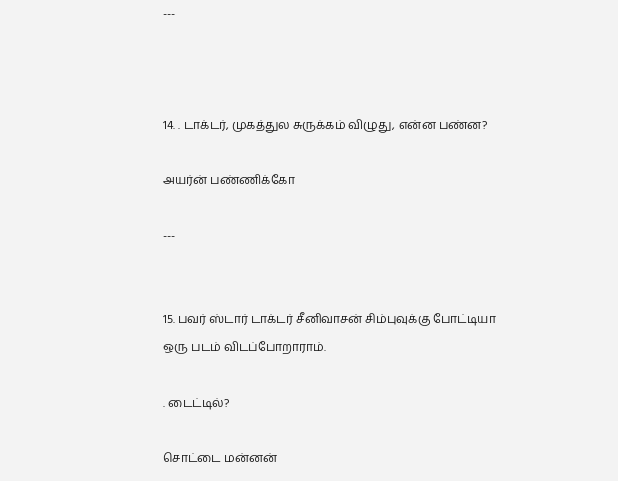---



14. . டாக்டர், முகத்துல சுருக்கம் விழுது, என்ன பண்ன?

அயர்ன் பண்ணிக்கோ

---


15. பவர் ஸ்டார் டாக்டர் சீனிவாசன் சிம்புவுக்கு போட்டியா ஒரு படம் விடப்போறாராம்.

. டைட்டில்?

சொட்டை மன்னன்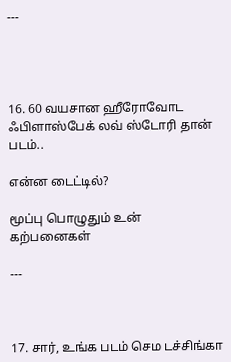---




16. 60 வயசான ஹீரோவோட ஃபிளாஸ்பேக் லவ் ஸ்டோரி தான் படம்..

என்ன டைட்டில்?

மூப்பு பொழுதும் உன் கற்பனைகள்

---



17. சார், உங்க படம் செம டச்சிங்கா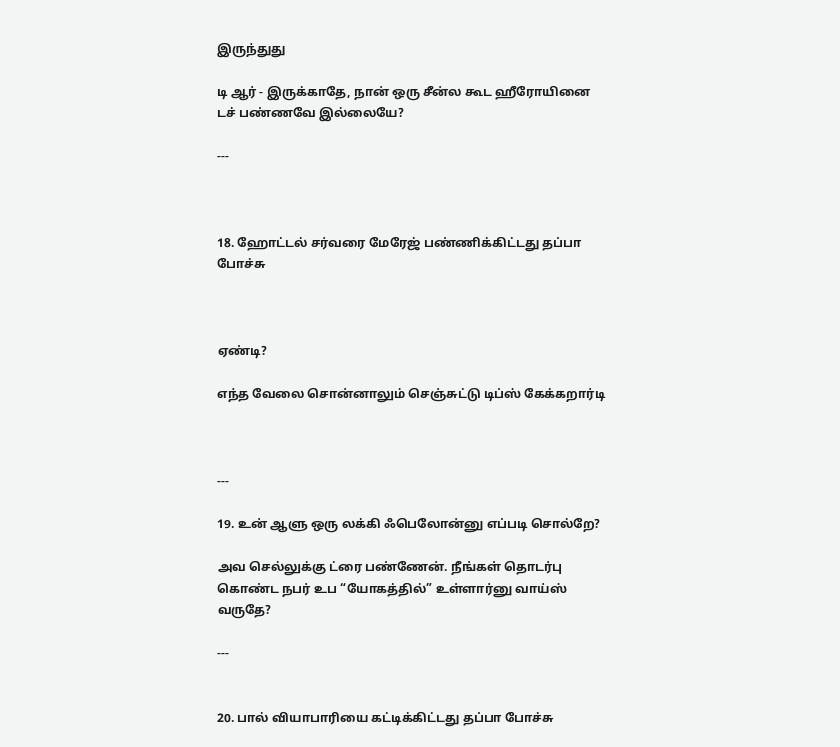இருந்துது

டி ஆர் - இருக்காதே, நான் ஒரு சீன்ல கூட ஹீரோயினை டச் பண்ணவே இல்லையே?

---



18. ஹோட்டல் சர்வரை மேரேஜ் பண்ணிக்கிட்டது தப்பா போச்சு



ஏண்டி?

எந்த வேலை சொன்னாலும் செஞ்சுட்டு டிப்ஸ் கேக்கறார்டி



---

19. உன் ஆளு ஒரு லக்கி ஃபெலோன்னு எப்படி சொல்றே?

அவ செல்லுக்கு ட்ரை பண்ணேன். நீங்கள் தொடர்பு கொண்ட நபர் உப “யோகத்தில்” உள்ளார்னு வாய்ஸ் வருதே?

---


20. பால் வியாபாரியை கட்டிக்கிட்டது தப்பா போச்சு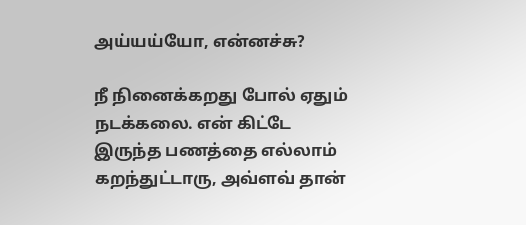அய்யய்யோ, என்னச்சு?

நீ நினைக்கறது போல் ஏதும் நடக்கலை. என் கிட்டே இருந்த பணத்தை எல்லாம் கறந்துட்டாரு, அவ்ளவ் தான்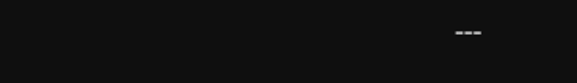---